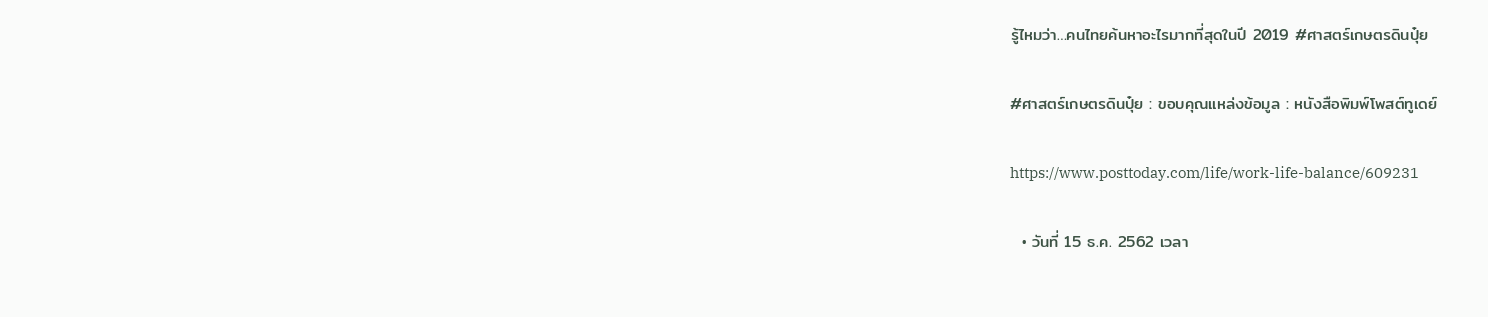รู้ไหมว่า…คนไทยค้นหาอะไรมากที่สุดในปี 2019 #ศาสตร์เกษตรดินปุ๋ย

#ศาสตร์เกษตรดินปุ๋ย : ขอบคุณแหล่งข้อมูล : หนังสือพิมพ์โพสต์ทูเดย์

https://www.posttoday.com/life/work-life-balance/609231

  • วันที่ 15 ธ.ค. 2562 เวลา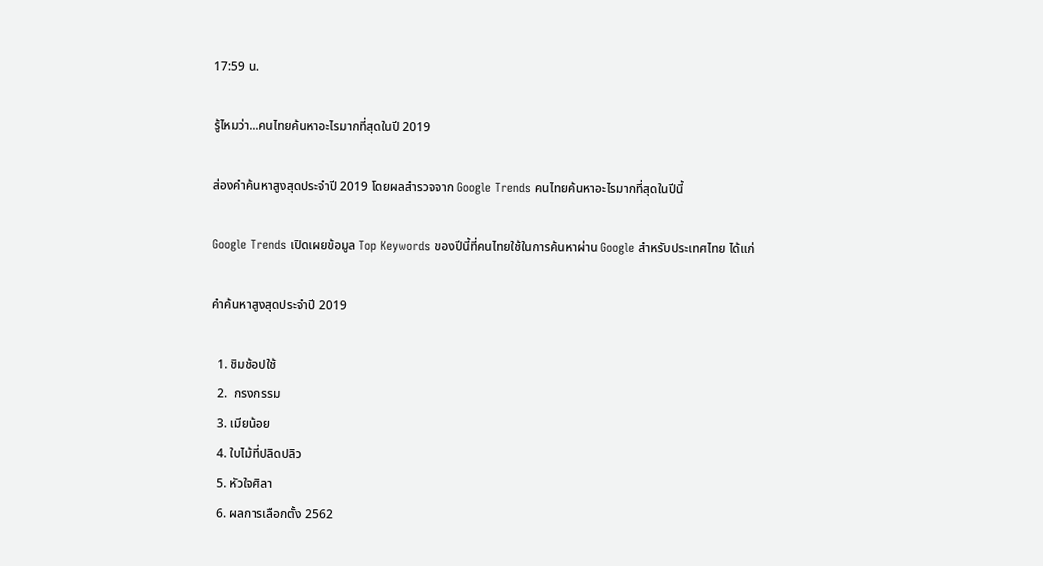17:59 น.

รู้ไหมว่า...คนไทยค้นหาอะไรมากที่สุดในปี 2019

ส่องคำค้นหาสูงสุดประจำปี 2019 โดยผลสำรวจจาก Google Trends คนไทยค้นหาอะไรมากที่สุดในปีนี้

Google Trends เปิดเผยข้อมูล Top Keywords ของปีนี้ที่คนไทยใช้ในการค้นหาผ่าน Google สำหรับประเทศไทย ได้แก่

คำค้นหาสูงสุดประจำปี 2019

  1. ชิมช้อปใช้
  2.  กรงกรรม
  3. เมียน้อย
  4. ใบไม้ที่ปลิดปลิว
  5. หัวใจศิลา
  6. ผลการเลือกตั้ง 2562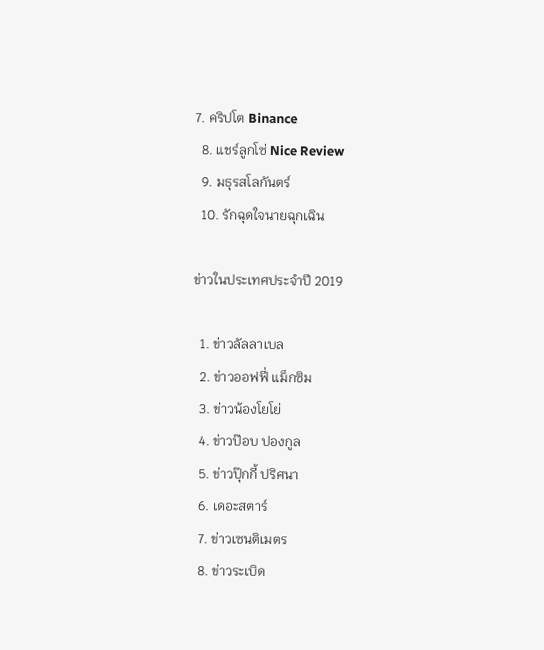7. คริปโต Binance
  8. แชร์ลูกโซ่ Nice Review
  9. มธุรสโลกันตร์
  10. รักฉุดใจนายฉุกเฉิน

ข่าวในประเทศประจำปี 2019

  1. ข่าวลัลลาเบล
  2. ข่าวออฟฟี่ แม็กซิม
  3. ข่าวน้องโยโย่
  4. ข่าวป๊อบ ปองกูล
  5. ข่าวปุ๊กกี้ ปริศนา
  6. เดอะสตาร์
  7. ข่าวเซนติเมตร
  8. ข่าวระเบิด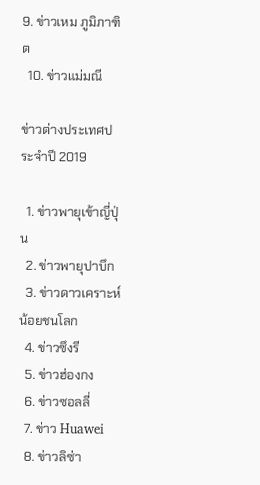9. ข่าวเหม ภูมิภาฑิต
  10. ข่าวแม่มณี

ข่าวต่างประเทศประจำปี 2019

  1. ข่าวพายุเข้าญี่ปุ่น
  2. ข่าวพายุปาบึก
  3. ข่าวดาวเคราะห์น้อยชนโลก
  4. ข่าวซึงรี
  5. ข่าวฮ่องกง
  6. ข่าวซอลลี่
  7. ข่าว Huawei
  8. ข่าวลิซ่า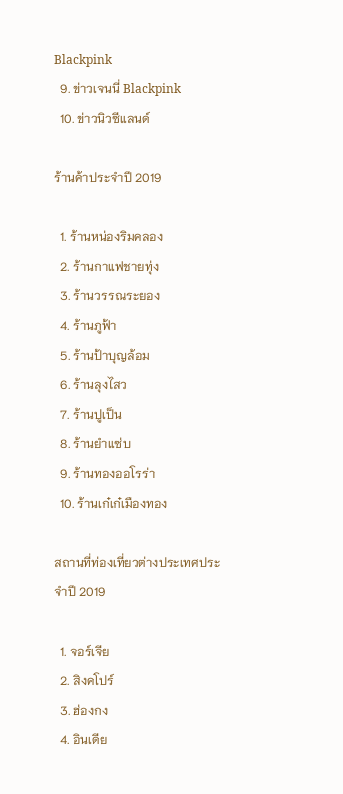Blackpink
  9. ข่าวเจนนี่ Blackpink
  10. ข่าวนิวซีแลนด์

ร้านค้าประจำปี 2019

  1. ร้านหน่องริมคลอง
  2. ร้านกาแฟชายทุ่ง
  3. ร้านวรรณระยอง
  4. ร้านภูฟ้า
  5. ร้านป้าบุญล้อม
  6. ร้านลุงไสว
  7. ร้านปูเป็น
  8. ร้านยําแซ่บ
  9. ร้านทองออโรร่า
  10. ร้านเก๋เก๋เมืองทอง

สถานที่ท่องเที่ยวต่างประเทศประจำปี 2019

  1. จอร์เจีย
  2. สิงคโปร์
  3. ฮ่องกง
  4. อินเดีย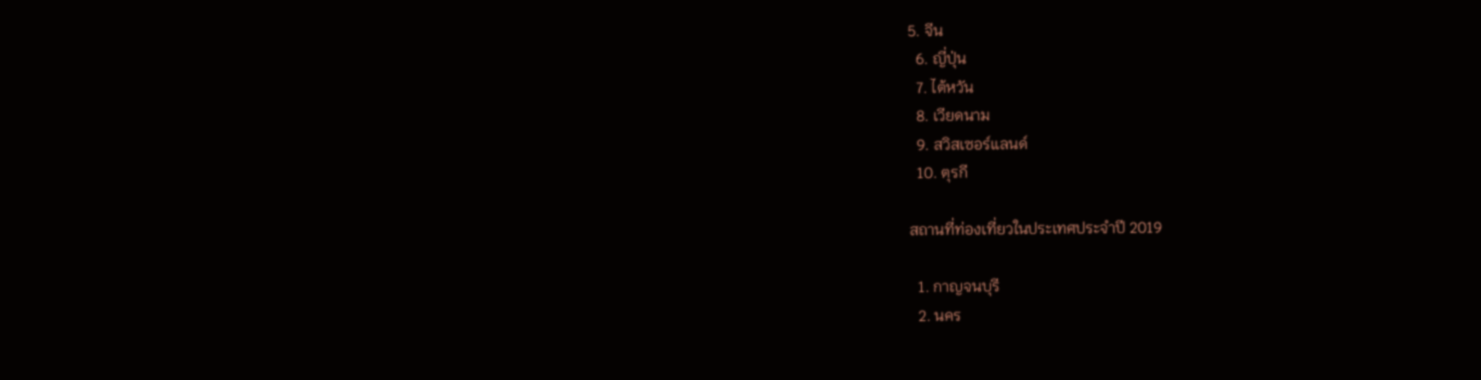5. จีน
  6. ญี่ปุ่น
  7. ไต้หวัน
  8. เวียดนาม
  9. สวิสเซอร์แลนด์
  10. ตุรกี

สถานที่ท่องเที่ยวในประเทศประจำปี 2019

  1. กาญจนบุรี
  2. นคร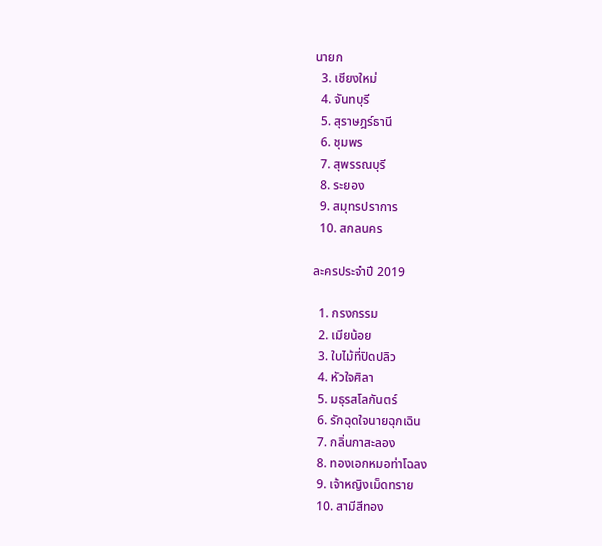นายก
  3. เชียงใหม่
  4. จันทบุรี
  5. สุราษฎร์ธานี
  6. ชุมพร
  7. สุพรรณบุรี
  8. ระยอง
  9. สมุทรปราการ
  10. สกลนคร

ละครประจำปี 2019

  1. กรงกรรม
  2. เมียน้อย
  3. ใบไม้ที่ปิดปลิว
  4. หัวใจศิลา
  5. มธุรสโลกันตร์
  6. รักฉุดใจนายฉุกเฉิน
  7. กลิ่นกาสะลอง
  8. ทองเอกหมอท่าโฉลง
  9. เจ้าหญิงเม็ดทราย
  10. สามีสีทอง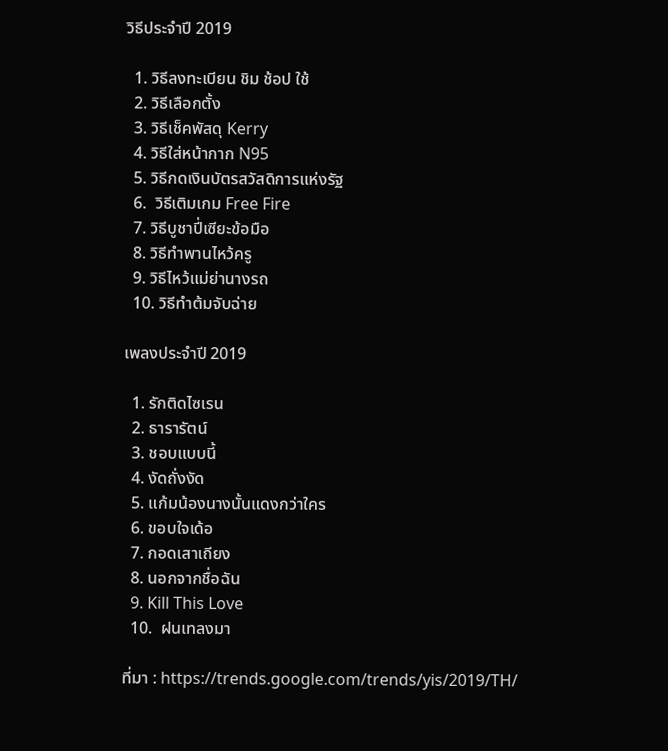วิธีประจำปี 2019

  1. วิธีลงทะเบียน ชิม ช้อป ใช้
  2. วิธีเลือกตั้ง
  3. วิธีเช็คพัสดุ Kerry
  4. วิธีใส่หน้ากาก N95
  5. วิธีกดเงินบัตรสวัสดิการแห่งรัฐ
  6.  วิธีเติมเกม Free Fire
  7. วิธีบูชาปี่เซียะข้อมือ
  8. วิธีทําพานไหว้ครู
  9. วิธีไหว้แม่ย่านางรถ
  10. วิธีทำต้มจับฉ่าย

เพลงประจำปี 2019

  1. รักติดไซเรน
  2. ธารารัตน์
  3. ชอบแบบนี้
  4. งัดถั่งงัด
  5. แก้มน้องนางนั้นแดงกว่าใคร
  6. ขอบใจเด้อ
  7. กอดเสาเถียง
  8. นอกจากชื่อฉัน
  9. Kill This Love
  10.  ฝนเทลงมา

ที่มา : https://trends.google.com/trends/yis/2019/TH/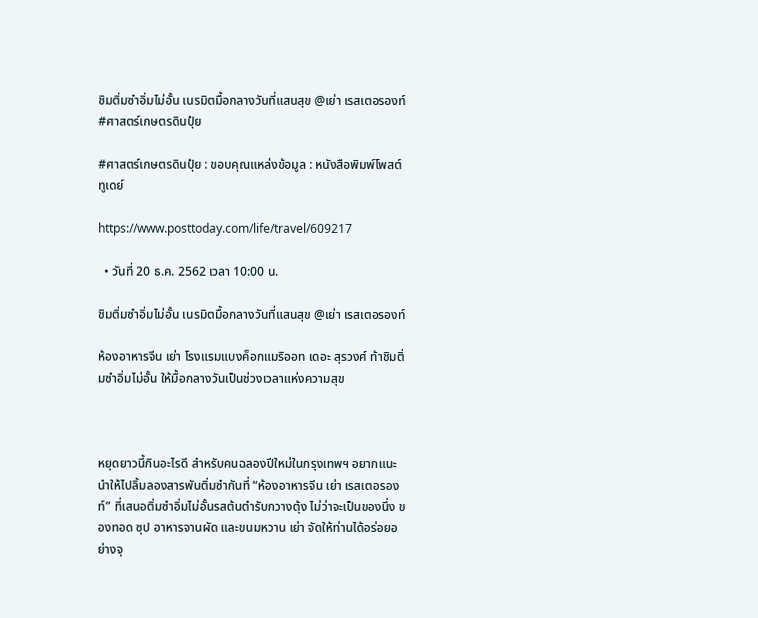ชิมติ่มซำอิ่มไม่อั้น เนรมิตมื้อกลางวันที่แสนสุข @เย่า เรสเตอรองท์ #ศาสตร์เกษตรดินปุ๋ย

#ศาสตร์เกษตรดินปุ๋ย : ขอบคุณแหล่งข้อมูล : หนังสือพิมพ์โพสต์ทูเดย์

https://www.posttoday.com/life/travel/609217

  • วันที่ 20 ธ.ค. 2562 เวลา 10:00 น.

ชิมติ่มซำอิ่มไม่อั้น เนรมิตมื้อกลางวันที่แสนสุข @เย่า เรสเตอรองท์

ห้องอาหารจีน เย่า โรงแรมแบงค็อกแมริออท เดอะ สุรวงศ์ ท้าชิมติ่มซำอิ่มไม่อั้น ให้มื้อกลางวันเป็นช่วงเวลาแห่งความสุข



หยุดยาวนี้กินอะไรดี สำหรับคนฉลองปีใหม่ในกรุงเทพฯ อยากแนะนำให้ไปลิ้มลองสารพันติ่มซำกันที่ “ห้องอาหารจีน เย่า เรสเตอรองท์” ที่เสนอติ่มซำอิ่มไม่อั้นรสต้นตำรับกวางตุ้ง ไม่ว่าจะเป็นของนึ่ง ของทอด ซุป อาหารจานผัด และขนมหวาน เย่า จัดให้ท่านได้อร่อยอย่างจุ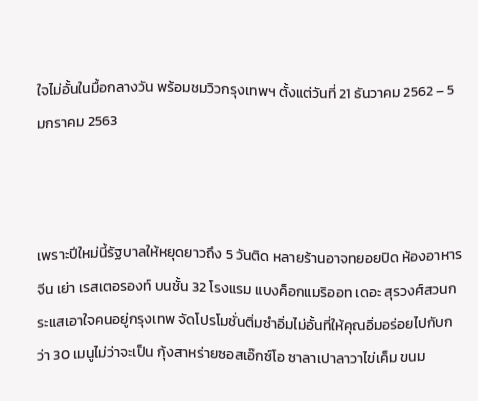ใจไม่อั้นในมื้อกลางวัน พร้อมชมวิวกรุงเทพฯ ตั้งแต่วันที่ 21 ธันวาคม 2562 – 5 มกราคม 2563



เพราะปีใหม่นี้รัฐบาลให้หยุดยาวถึง 5 วันติด หลายร้านอาจทยอยปิด ห้องอาหารจีน เย่า เรสเตอรองท์ บนชั้น 32 โรงแรม แบงค็อกแมริออท เดอะ สุรวงศ์สวนกระแสเอาใจคนอยู่กรุงเทพ จัดโปรโมชั่นติ่มซำอิ่มไม่อั้นที่ให้คุณอิ่มอร่อยไปกับกว่า 30 เมนูไม่ว่าจะเป็น กุ้งสาหร่ายซอสเอ๊กซ์โอ ซาลาเปาลาวาไข่เค็ม ขนม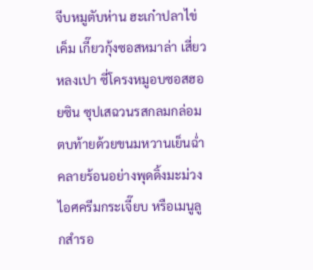จีบหมูตับห่าน ฮะเก๋าปลาไข่เค็ม เกี๊ยวกุ้งซอสหมาล่า เสี่ยวหลงเปา ซี่โครงหมูอบซอสฮอยซิน ซุปเสฉวนรสกลมกล่อม ตบท้ายด้วยขนมหวานเย็นฉ่ำคลายร้อนอย่างพุดดิ้งมะม่วง ไอศครีมกระเจี๊ยบ หรือเมนูลูกสำรอ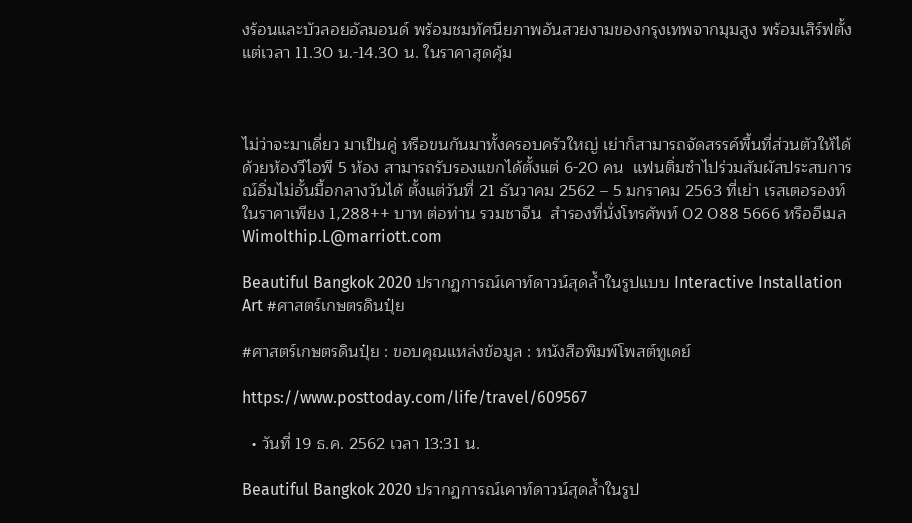งร้อนและบัวลอยอัลมอนด์ พร้อมชมทัศนียภาพอันสวยงามของกรุงเทพจากมุมสูง พร้อมเสิร์ฟตั้งแต่เวลา 11.30 น.-14.30 น. ในราคาสุดคุ้ม



ไม่ว่าจะมาเดี่ยว มาเป็นคู่ หรือขนกันมาทั้งครอบครัวใหญ่ เย่าก็สามารถจัดสรรค์พื้นที่ส่วนตัวให้ได้ด้วยห้องวีไอพี 5 ห้อง สามารถรับรองแขกได้ตั้งแต่ 6-20 คน  แฟนติ่มซำไปร่วมสัมผัสประสบการณ์อิ่มไม่อั้นมื้อกลางวันได้ ตั้งแต่วันที่ 21 ธันวาคม 2562 – 5 มกราคม 2563 ที่เย่า เรสเตอรองท์ ในราคาเพียง 1,288++ บาท ต่อท่าน รวมชาจีน  สำรองที่นั่งโทรศัพท์ 02 088 5666 หรืออีเมล Wimolthip.L@marriott.com

Beautiful Bangkok 2020 ปรากฏการณ์เคาท์ดาวน์สุดล้ำในรูปแบบ Interactive Installation Art #ศาสตร์เกษตรดินปุ๋ย

#ศาสตร์เกษตรดินปุ๋ย : ขอบคุณแหล่งข้อมูล : หนังสือพิมพ์โพสต์ทูเดย์

https://www.posttoday.com/life/travel/609567

  • วันที่ 19 ธ.ค. 2562 เวลา 13:31 น.

Beautiful Bangkok 2020 ปรากฏการณ์เคาท์ดาวน์สุดล้ำในรูป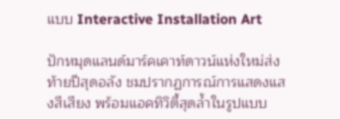แบบ Interactive Installation Art

ปักหมุดแลนด์มาร์คเคาท์ดาวน์แห่งใหม่ส่งท้ายปีสุดอลัง ชมปรากฏการณ์การแสดงแสงสีเสียง พร้อมแอคทิวิตี้สุดล้ำในรูปแบบ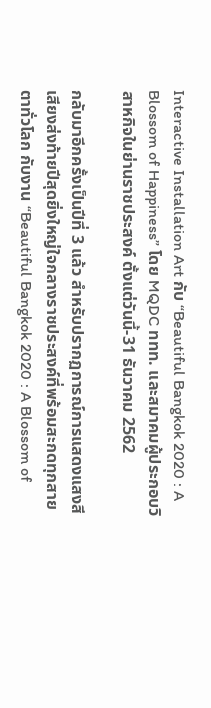Interactive Installation Art กับ “Beautiful Bangkok 2020 : A Blossom of Happiness” โดย MQDC ททท. และสมาคมผู้ประกอบวิสาหกิจในย่านราชประสงค์ ตั้งแต่วันนี้-31 ธันวาคม 2562

กลับมาอีกครั้งเป็นปีที่ 3 แล้ว สำหรับปรากฏการณ์การแสดงแสงสีเสียงส่งท้ายปีสุดยิ่งใหญ่ใจกลางราชประสงค์ที่พร้อมสะกดทุกสายตาทั่วโลก กับงาน “Beautiful Bangkok 2020 : A Blossom of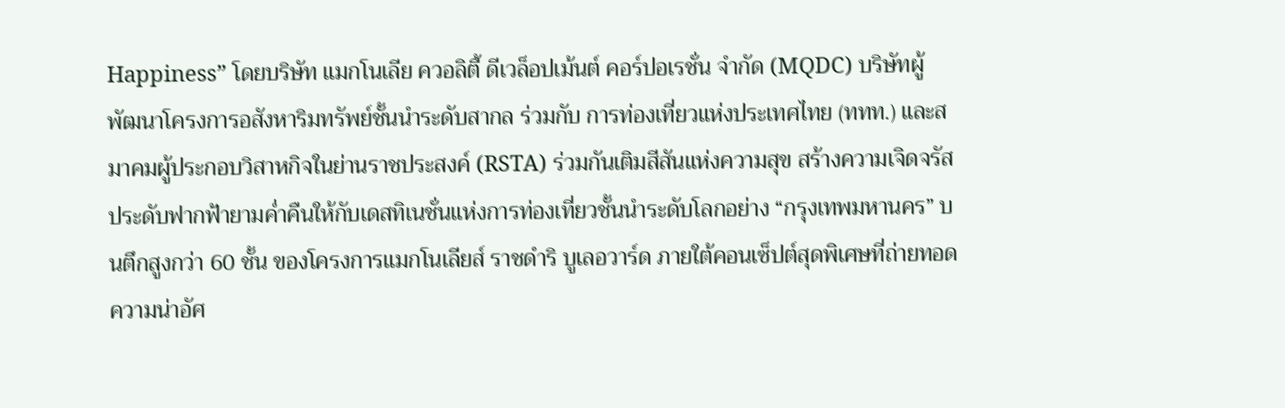Happiness” โดยบริษัท แมกโนเลีย ควอลิตี้ ดีเวล็อปเม้นต์ คอร์ปอเรชั่น จำกัด (MQDC) บริษัทผู้พัฒนาโครงการอสังหาริมทรัพย์ชั้นนำระดับสากล ร่วมกับ การท่องเที่ยวแห่งประเทศไทย (ททท.) และสมาคมผู้ประกอบวิสาหกิจในย่านราชประสงค์ (RSTA) ร่วมกันเติมสีสันแห่งความสุข สร้างความเจิดจรัสประดับฟากฟ้ายามค่ำคืนให้กับเดสทิเนชั่นแห่งการท่องเที่ยวชั้นนำระดับโลกอย่าง “กรุงเทพมหานคร” บนตึกสูงกว่า 60 ชั้น ของโครงการแมกโนเลียส์ ราชดำริ บูเลอวาร์ด ภายใต้คอนเซ็ปต์สุดพิเศษที่ถ่ายทอดความน่าอัศ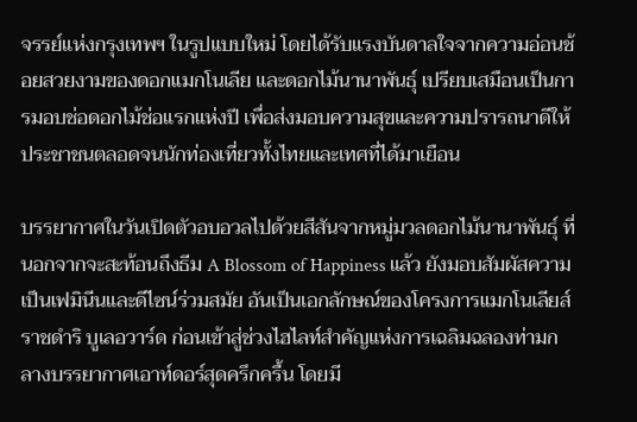จรรย์แห่งกรุงเทพฯ ในรูปแบบใหม่ โดยได้รับแรงบันดาลใจจากความอ่อนช้อยสวยงามของดอกแมกโนเลีย และดอกไม้นานาพันธุ์ เปรียบเสมือนเป็นการมอบช่อดอกไม้ช่อแรกแห่งปี เพื่อส่งมอบความสุขและความปรารถนาดีให้ประชาชนตลอดจนนักท่องเที่ยวทั้งไทยและเทศที่ได้มาเยือน

บรรยากาศในวันเปิดตัวอบอวลไปด้วยสีสันจากหมู่มวลดอกไม้นานาพันธุ์ ที่นอกจากจะสะท้อนถึงธีม A Blossom of Happiness แล้ว ยังมอบสัมผัสความเป็นเฟมินีนและดีไซน์ร่วมสมัย อันเป็นเอกลักษณ์ของโครงการแมกโนเลียส์ ราชดำริ บูเลอวาร์ด ก่อนเข้าสู่ช่วงไฮไลท์สำคัญแห่งการเฉลิมฉลองท่ามกลางบรรยากาศเอาท์ดอร์สุดครึกครื้น โดยมี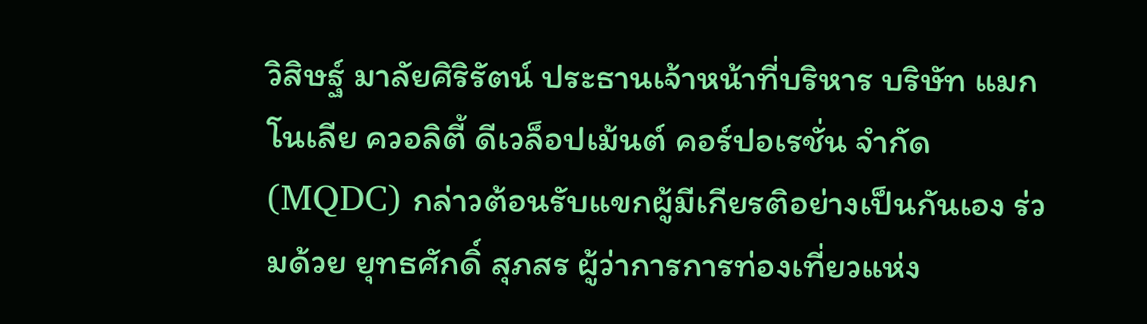วิสิษฐ์ มาลัยศิริรัตน์ ประธานเจ้าหน้าที่บริหาร บริษัท แมกโนเลีย ควอลิตี้ ดีเวล็อปเม้นต์ คอร์ปอเรชั่น จำกัด (MQDC) กล่าวต้อนรับแขกผู้มีเกียรติอย่างเป็นกันเอง ร่วมด้วย ยุทธศักดิ์ สุภสร ผู้ว่าการการท่องเที่ยวแห่ง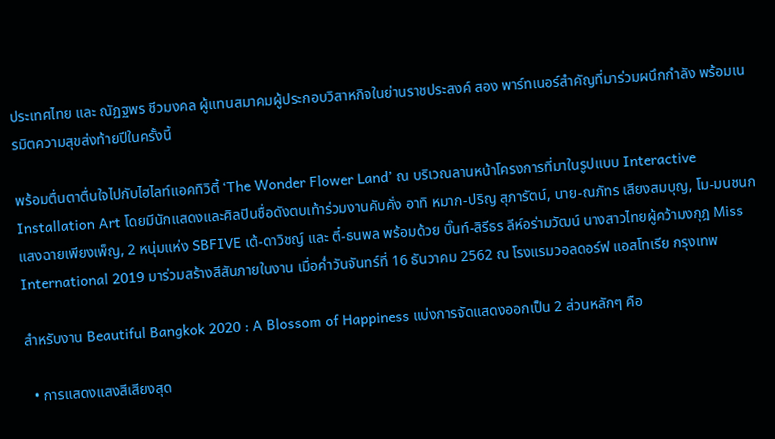ประเทศไทย และ ณัฏฐพร ชีวมงคล ผู้แทนสมาคมผู้ประกอบวิสาหกิจในย่านราชประสงค์ สอง พาร์ทเนอร์สำคัญที่มาร่วมผนึกกำลัง พร้อมเนรมิตความสุขส่งท้ายปีในครั้งนี้

พร้อมตื่นตาตื่นใจไปกับไฮไลท์แอคทิวิตี้ ‘The Wonder Flower Land’ ณ บริเวณลานหน้าโครงการที่มาในรูปแบบ Interactive Installation Art โดยมีนักแสดงและศิลปินชื่อดังตบเท้าร่วมงานคับคั่ง อาทิ หมาก-ปริญ สุภารัตน์, นาย-ณภัทร เสียงสมบุญ, โม-มนชนก แสงฉายเพียงเพ็ญ, 2 หนุ่มแห่ง SBFIVE เต้-ดาวิชญ์ และ ตี๋-ธนพล พร้อมด้วย บิ๊นท์-สิรีธร ลีห์อร่ามวัฒน์ นางสาวไทยผู้คว้ามงกุฎ Miss International 2019 มาร่วมสร้างสีสันภายในงาน เมื่อค่ำวันจันทร์ที่ 16 ธันวาคม 2562 ณ โรงแรมวอลดอร์ฟ แอสโทเรีย กรุงเทพ

สำหรับงาน Beautiful Bangkok 2020 : A Blossom of Happiness แบ่งการจัดแสดงออกเป็น 2 ส่วนหลักๆ คือ

  • การแสดงแสงสีเสียงสุด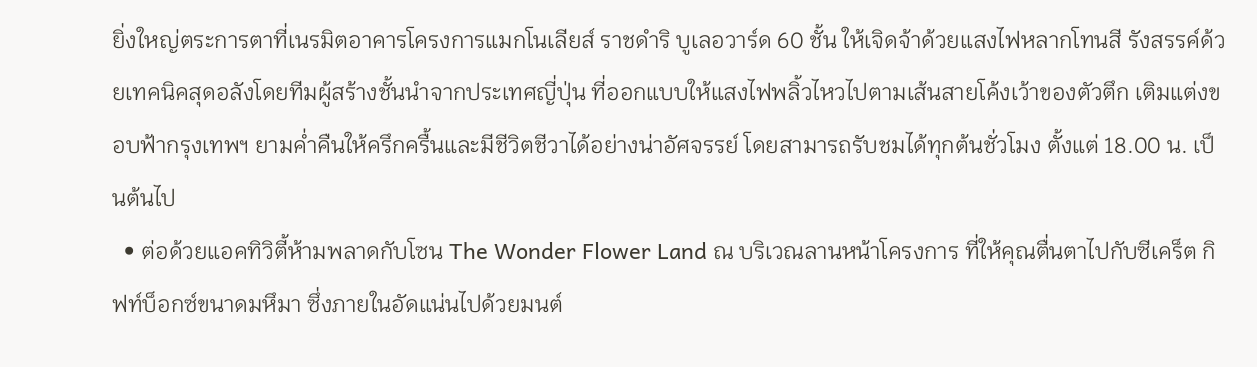ยิ่งใหญ่ตระการตาที่เนรมิตอาคารโครงการแมกโนเลียส์ ราชดำริ บูเลอวาร์ด 60 ชั้น ให้เจิดจ้าด้วยแสงไฟหลากโทนสี รังสรรค์ด้วยเทคนิคสุดอลังโดยทีมผู้สร้างชั้นนำจากประเทศญี่ปุ่น ที่ออกแบบให้แสงไฟพลิ้วไหวไปตามเส้นสายโค้งเว้าของตัวตึก เติมแต่งขอบฟ้ากรุงเทพฯ ยามค่ำคืนให้ครึกครื้นและมีชีวิตชีวาได้อย่างน่าอัศจรรย์ โดยสามารถรับชมได้ทุกต้นชั่วโมง ตั้งแต่ 18.00 น. เป็นต้นไป
  • ต่อด้วยแอคทิวิตี้ห้ามพลาดกับโซน The Wonder Flower Land ณ บริเวณลานหน้าโครงการ ที่ให้คุณตื่นตาไปกับซีเคร็ต กิฟท์บ็อกซ์ขนาดมหึมา ซึ่งภายในอัดแน่นไปด้วยมนต์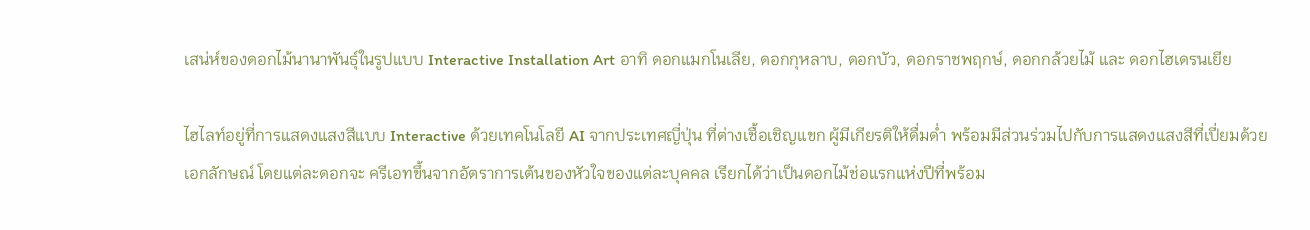เสน่ห์ของดอกไม้นานาพันธุ์ในรูปแบบ Interactive Installation Art อาทิ ดอกแมกโนเลีย, ดอกกุหลาบ, ดอกบัว, ดอกราชพฤกษ์, ดอกกล้วยไม้ และ ดอกไฮเดรนเยีย

ไฮไลท์อยู่ที่การแสดงแสงสีแบบ Interactive ด้วยเทคโนโลยี AI จากประเทศญี่ปุ่น ที่ต่างเชื้อเชิญแขก ผู้มีเกียรติให้ดื่มด่ำ พร้อมมีส่วนร่วมไปกับการแสดงแสงสีที่เปี่ยมด้วยเอกลักษณ์ โดยแต่ละดอกจะ ครีเอทขึ้นจากอัตราการเต้นของหัวใจของแต่ละบุคคล เรียกได้ว่าเป็นดอกไม้ช่อแรกแห่งปีที่พร้อม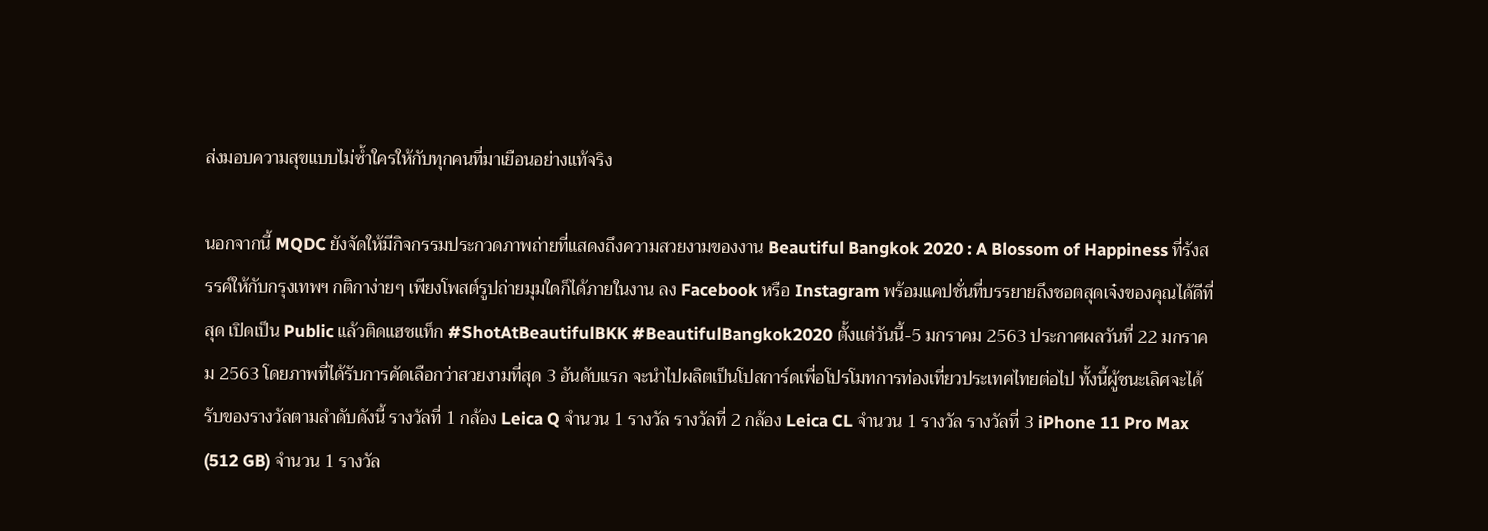ส่งมอบความสุขแบบไม่ซ้ำใครให้กับทุกคนที่มาเยือนอย่างแท้จริง

นอกจากนี้ MQDC ยังจัดให้มีกิจกรรมประกวดภาพถ่ายที่แสดงถึงความสวยงามของงาน Beautiful Bangkok 2020 : A Blossom of Happiness ที่รังสรรค์ให้กับกรุงเทพฯ กติกาง่ายๆ เพียงโพสต์รูปถ่ายมุมใดก็ได้ภายในงาน ลง Facebook หรือ Instagram พร้อมแคปชั่นที่บรรยายถึงชอตสุดเจ๋งของคุณได้ดีที่สุด เปิดเป็น Public แล้วติดแฮชแท็ก #ShotAtBeautifulBKK #BeautifulBangkok2020 ตั้งแต่วันนี้-5 มกราคม 2563 ประกาศผลวันที่ 22 มกราคม 2563 โดยภาพที่ได้รับการคัดเลือกว่าสวยงามที่สุด 3 อันดับแรก จะนำไปผลิตเป็นโปสการ์ดเพื่อโปรโมทการท่องเที่ยวประเทศไทยต่อไป ทั้งนี้ผู้ชนะเลิศจะได้รับของรางวัลตามลำดับดังนี้ รางวัลที่ 1 กล้อง Leica Q จำนวน 1 รางวัล รางวัลที่ 2 กล้อง Leica CL จำนวน 1 รางวัล รางวัลที่ 3 iPhone 11 Pro Max (512 GB) จำนวน 1 รางวัล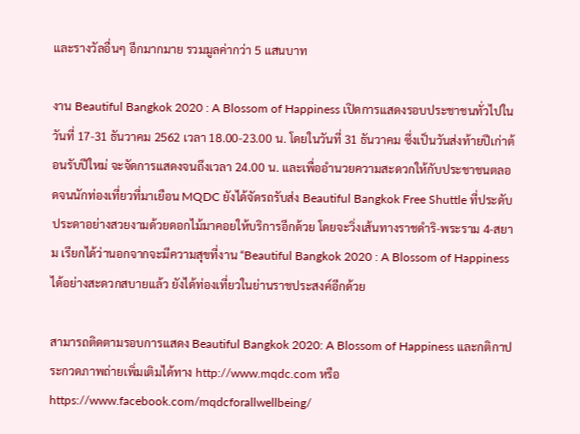และรางวัลอื่นๆ อีกมากมาย รวมมูลค่ากว่า 5 แสนบาท

งาน Beautiful Bangkok 2020 : A Blossom of Happiness เปิดการแสดงรอบประชาชนทั่วไปในวันที่ 17-31 ธันวาคม 2562 เวลา 18.00-23.00 น. โดยในวันที่ 31 ธันวาคม ซึ่งเป็นวันส่งท้ายปีเก่าต้อนรับปีใหม่ จะจัดการแสดงจนถึงเวลา 24.00 น. และเพื่ออำนวยความสะดวกให้กับประชาชนตลอดจนนักท่องเที่ยวที่มาเยือน MQDC ยังได้จัดรถรับส่ง Beautiful Bangkok Free Shuttle ที่ประดับประดาอย่างสวยงามด้วยดอกไม้มาคอยให้บริการอีกด้วย โดยจะวิ่งเส้นทางราชดำริ-พระราม 4-สยาม เรียกได้ว่านอกจากจะมีความสุขที่งาน “Beautiful Bangkok 2020 : A Blossom of Happiness ได้อย่างสะดวกสบายแล้ว ยังได้ท่องเที่ยวในย่านราชประสงค์อีกด้วย

สามารถติดตามรอบการแสดง Beautiful Bangkok 2020: A Blossom of Happiness และกติกาประกวดภาพถ่ายเพิ่มเติมได้ทาง http://www.mqdc.com หรือ https://www.facebook.com/mqdcforallwellbeing/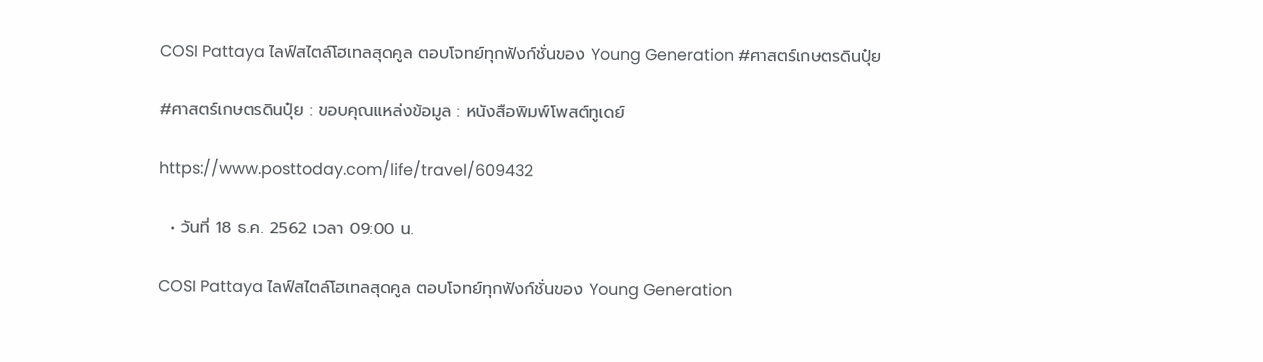COSI Pattaya ไลฟ์สไตล์โฮเทลสุดคูล ตอบโจทย์ทุกฟังก์ชั่นของ Young Generation #ศาสตร์เกษตรดินปุ๋ย

#ศาสตร์เกษตรดินปุ๋ย : ขอบคุณแหล่งข้อมูล : หนังสือพิมพ์โพสต์ทูเดย์

https://www.posttoday.com/life/travel/609432

  • วันที่ 18 ธ.ค. 2562 เวลา 09:00 น.

COSI Pattaya ไลฟ์สไตล์โฮเทลสุดคูล ตอบโจทย์ทุกฟังก์ชั่นของ Young Generation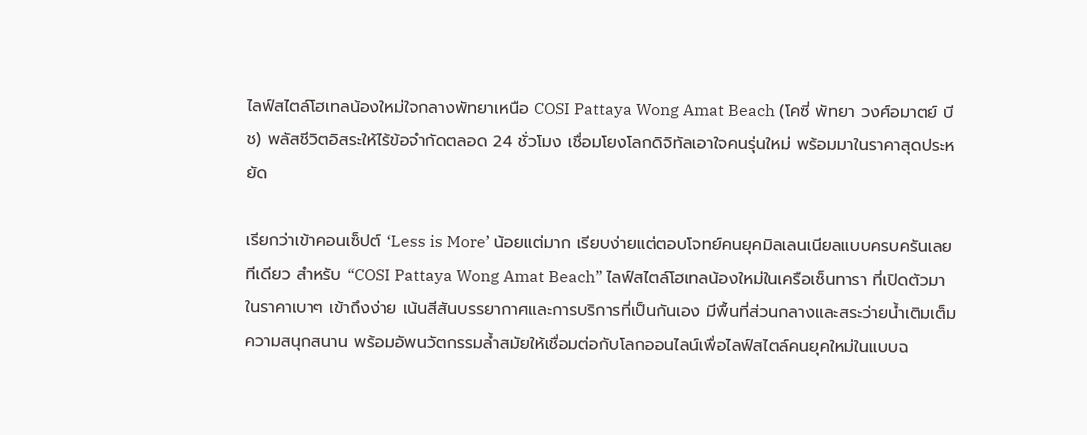ไลฟ์สไตล์โฮเทลน้องใหม่ใจกลางพัทยาเหนือ COSI Pattaya Wong Amat Beach (โคซี่ พัทยา วงศ์อมาตย์ บีช) พลัสชีวิตอิสระให้ไร้ข้อจำกัดตลอด 24 ชั่วโมง เชื่อมโยงโลกดิจิทัลเอาใจคนรุ่นใหม่ พร้อมมาในราคาสุดประหยัด

เรียกว่าเข้าคอนเซ็ปต์ ‘Less is More’ น้อยแต่มาก เรียบง่ายแต่ตอบโจทย์คนยุคมิลเลนเนียลแบบครบครันเลยทีเดียว สำหรับ “COSI Pattaya Wong Amat Beach” ไลฟ์สไตล์โฮเทลน้องใหม่ในเครือเซ็นทารา ที่เปิดตัวมาในราคาเบาๆ เข้าถึงง่าย เน้นสีสันบรรยากาศและการบริการที่เป็นกันเอง มีพื้นที่ส่วนกลางและสระว่ายน้ำเติมเต็มความสนุกสนาน พร้อมอัพนวัตกรรมล้ำสมัยให้เชื่อมต่อกับโลกออนไลน์เพื่อไลฟ์สไตล์คนยุคใหม่ในแบบฉ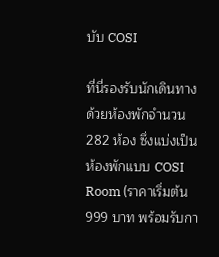บับ COSI

ที่นี่รองรับนักเดินทางด้วยห้องพักจำนวน 282 ห้อง ซึ่งแบ่งเป็นห้องพักแบบ COSI Room (ราคาเริ่มต้น 999 บาท พร้อมรับกา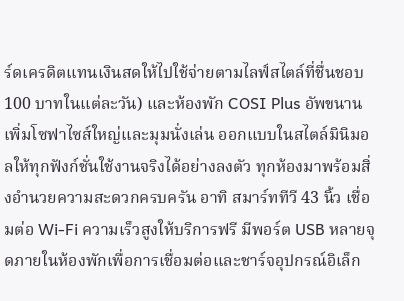ร์ดเครดิตแทนเงินสดให้ไปใช้จ่ายตามไลฟ์สไตล์ที่ชื่นชอบ 100 บาทในแต่ละวัน) และห้องพัก COSI Plus อัพขนาน เพิ่มโซฟาไซส์ใหญ่และมุมนั่งเล่น ออกแบบในสไตล์มินิมอลให้ทุกฟังก์ชั่นใช้งานจริงได้อย่างลงตัว ทุกห้องมาพร้อมสิ่งอำนวยความสะดวกครบครัน อาทิ สมาร์ททีวี 43 นิ้ว เชื่อมต่อ Wi-Fi ความเร็วสูงให้บริการฟรี มีพอร์ต USB หลายจุดภายในห้องพักเพื่อการเชื่อมต่อและชาร์จอุปกรณ์อิเล็ก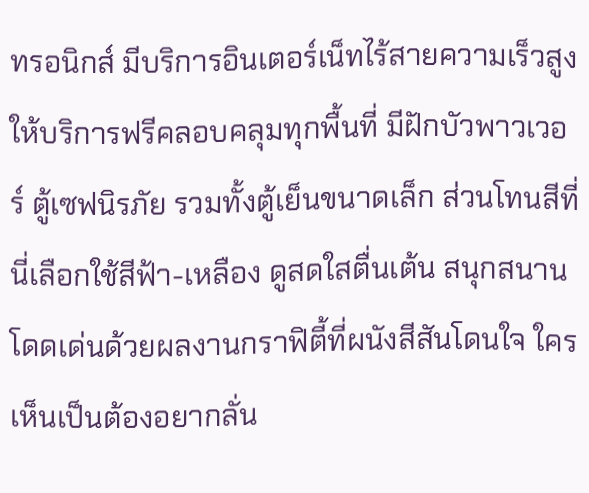ทรอนิกส์ มีบริการอินเตอร์เน็ทไร้สายความเร็วสูงให้บริการฟรีคลอบคลุมทุกพื้นที่ มีฝักบัวพาวเวอร์ ตู้เซฟนิรภัย รวมทั้งตู้เย็นขนาดเล็ก ส่วนโทนสีที่นี่เลือกใช้สีฟ้า-เหลือง ดูสดใสตื่นเต้น สนุกสนาน โดดเด่นด้วยผลงานกราฟิตี้ที่ผนังสีสันโดนใจ ใครเห็นเป็นต้องอยากลั่น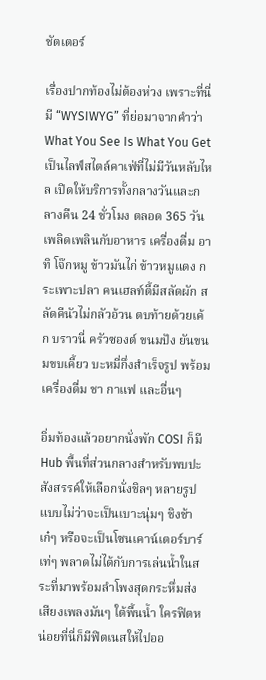ชัตเตอร์

เรื่องปากท้องไม่ต้องห่วง เพราะที่นี่มี “WYSIWYG” ที่ย่อมาจากคำว่า What You See Is What You Get เป็นไลฟ์สไตล์คาเฟ่ที่ไม่มีวันหลับไหล เปิดให้บริการทั้งกลางวันและกลางคืน 24 ชั่วโมง ตลอด 365 วัน เพลิดเพลินกับอาหาร เครื่องดื่ม อาทิ โจ๊กหมู ข้าวมันไก่ ข้าวหมูแดง กระเพาะปลา คนเฮลท์ตี้มีสลัดผัก สลัดคีนัวไม่กลัวอ้วน ตบท้ายด้วยเค้ก บราวนี่ ครัวซองต์ ขนมปัง ยันขนมขบเคี้ยว บะหมี่กึ่งสำเร็จรูป พร้อมเครื่องดื่ม ชา กาแฟ และอื่นๆ

อิ่มท้องแล้วอยากนั่งพัก COSI ก็มี Hub พื้นที่ส่วนกลางสำหรับพบปะสังสรรค์ให้เลือกนั่งชิลๆ หลายรูปแบบไม่ว่าจะเป็นเบาะนุ่มๆ ชิงช้าเก๋ๆ หรือจะเป็นโซนเคาน์เตอร์บาร์เท่ๆ พลาดไม่ได้กับการเล่นน้ำในสระที่มาพร้อมลำโพงสุดกระหึ่มส่งเสียงเพลงมันๆ ใต้พื้นน้ำ ใครฟิตหน่อยที่นี่ก็มีฟิตเนสให้ไปออ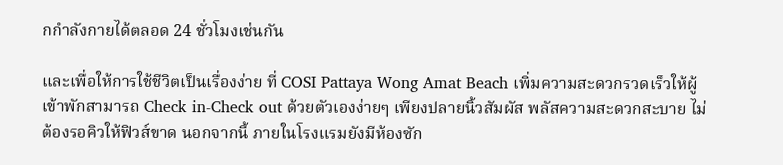กกำลังกายได้ตลอด 24 ชั่วโมงเช่นกัน

และเพื่อให้การใช้ชีวิตเป็นเรื่องง่าย ที่ COSI Pattaya Wong Amat Beach เพิ่มความสะดวกรวดเร็วให้ผู้เข้าพักสามารถ Check in-Check out ด้วยตัวเองง่ายๆ เพียงปลายนิ้วสัมผัส พลัสความสะดวกสะบาย ไม่ต้องรอคิวให้ฟิวส์ขาด นอกจากนี้ ภายในโรงแรมยังมีห้องซัก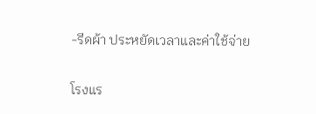-รีดผ้า ประหยัดเวลาและค่าใช้จ่าย

โรงแร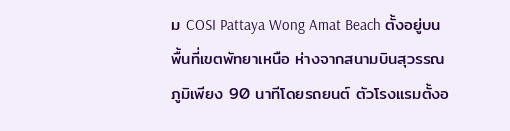ม COSI Pattaya Wong Amat Beach ตั้งอยู่บนพื้นที่เขตพัทยาเหนือ ห่างจากสนามบินสุวรรณภูมิเพียง 90 นาทีโดยรถยนต์ ตัวโรงแรมตั้งอ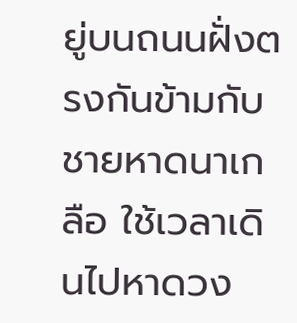ยู่บนถนนฝั่งตรงกันข้ามกับชายหาดนาเกลือ ใช้เวลาเดินไปหาดวง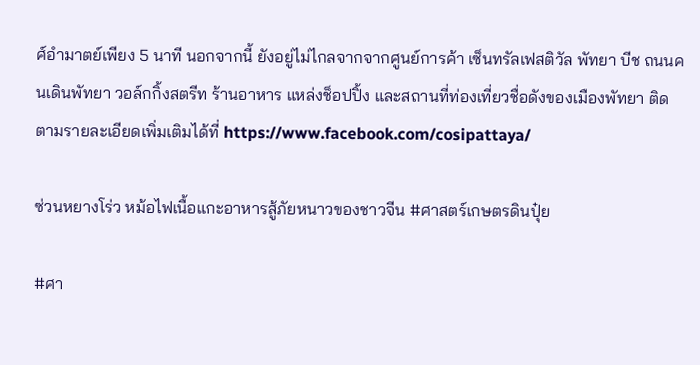ศ์อํามาตย์เพียง 5 นาที นอกจากนี้ ยังอยู่ไม่ไกลจากจากศูนย์การค้า เซ็นทรัลเฟสติวัล พัทยา บีช ถนนคนเดินพัทยา วอล์กกิ้งสตรีท ร้านอาหาร แหล่งช็อปปิ้ง และสถานที่ท่องเที่ยวชื่อดังของเมืองพัทยา ติดตามรายละเอียดเพิ่มเติมได้ที่ https://www.facebook.com/cosipattaya/

ซ่วนหยางโร่ว หม้อไฟเนื้อแกะอาหารสู้ภัยหนาวของชาวจีน #ศาสตร์เกษตรดินปุ๋ย

#ศา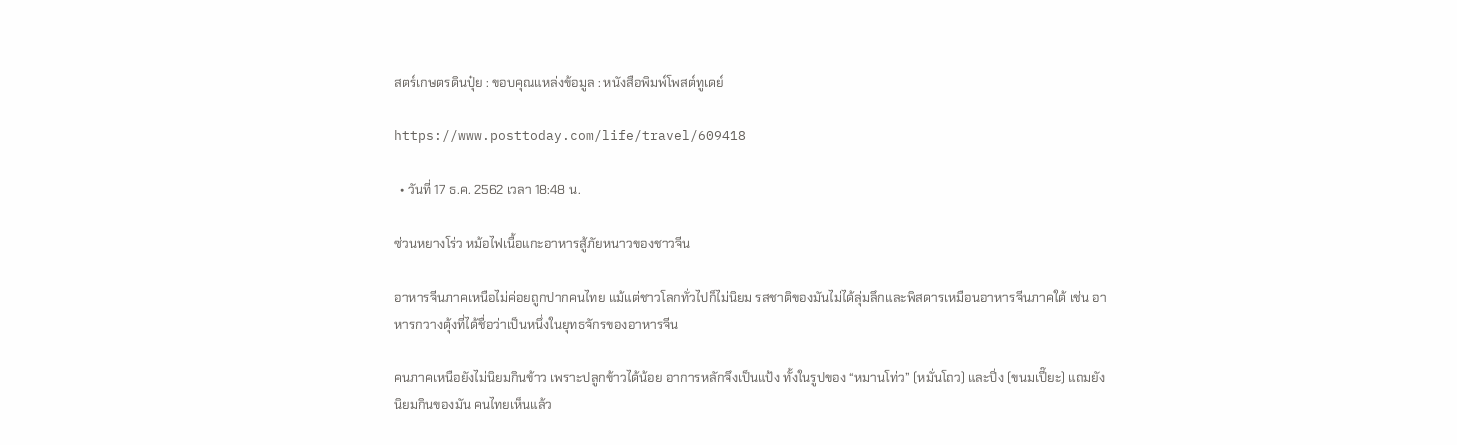สตร์เกษตรดินปุ๋ย : ขอบคุณแหล่งข้อมูล : หนังสือพิมพ์โพสต์ทูเดย์

https://www.posttoday.com/life/travel/609418

  • วันที่ 17 ธ.ค. 2562 เวลา 18:48 น.

ซ่วนหยางโร่ว หม้อไฟเนื้อแกะอาหารสู้ภัยหนาวของชาวจีน

อาหารจีนภาคเหนือไม่ค่อยถูกปากคนไทย แม้แต่ชาวโลกทั่วไปก็ไม่นิยม รสชาติของมันไม่ได้ลุ่มลึกและพิสดารเหมือนอาหารจีนภาคใต้ เช่น อาหารกวางตุ้งที่ได้ชื่อว่าเป็นหนึ่งในยุทธจักรของอาหารจีน

คนภาคเหนือยังไม่นิยมกินข้าว เพราะปลูกข้าวได้น้อย อาการหลักจึงเป็นแป้ง ทั้งในรูปของ “หมานโท่ว” (หมั่นโถว) และปิ่ง (ขนมเปี๊ยะ) แถมยังนิยมกินของมัน คนไทยเห็นแล้ว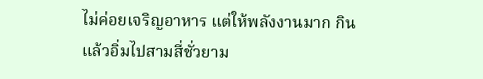ไม่ค่อยเจริญอาหาร แต่ให้พลังงานมาก กินแล้วอิ่มไปสามสี่ชั่วยาม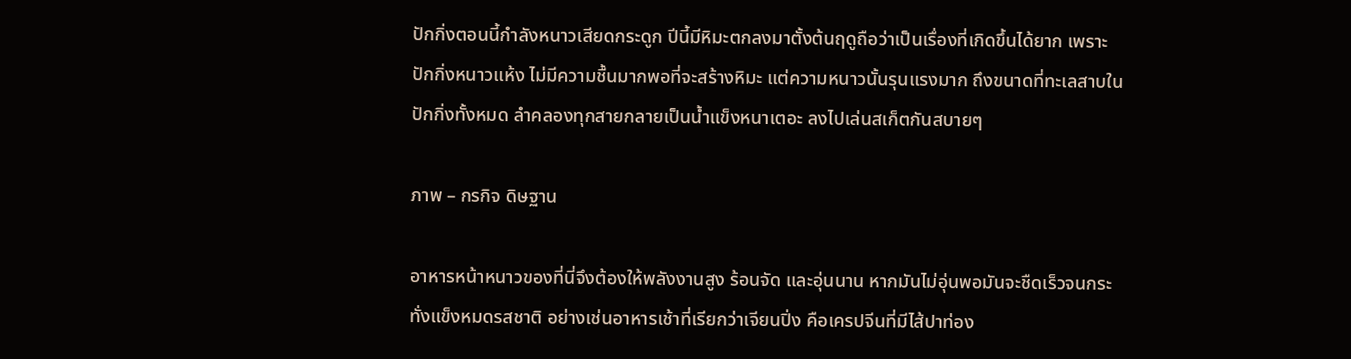ปักกิ่งตอนนี้กำลังหนาวเสียดกระดูก ปีนี้มีหิมะตกลงมาตั้งต้นฤดูถือว่าเป็นเรื่องที่เกิดขึ้นได้ยาก เพราะปักกิ่งหนาวแห้ง ไม่มีความชื้นมากพอที่จะสร้างหิมะ แต่ความหนาวนั้นรุนแรงมาก ถึงขนาดที่ทะเลสาบในปักกิ่งทั้งหมด ลำคลองทุกสายกลายเป็นน้ำแข็งหนาเตอะ ลงไปเล่นสเก็ตกันสบายๆ

ภาพ – กรกิจ ดิษฐาน

อาหารหน้าหนาวของที่นี่จึงต้องให้พลังงานสูง ร้อนจัด และอุ่นนาน หากมันไม่อุ่นพอมันจะชืดเร็วจนกระทั่งแข็งหมดรสชาติ อย่างเช่นอาหารเช้าที่เรียกว่าเจียนปิ่ง คือเครปจีนที่มีไส้ปาท่อง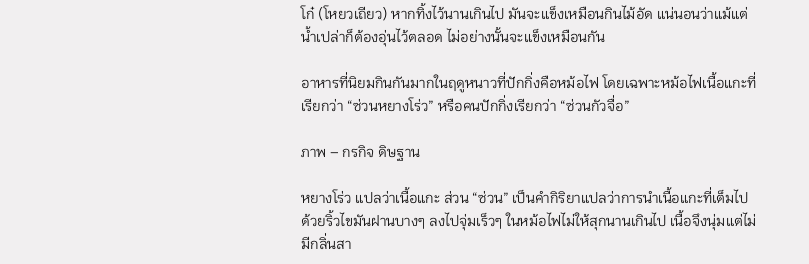โก๋ (โหยวเถียว) หากทิ้งไว้นานเกินไป มันจะแข็งเหมือนกินไม้อัด แน่นอนว่าแม้แต่น้ำเปล่าก็ต้องอุ่นไว้ตลอด ไม่อย่างนั้นจะแข็งเหมือนกัน

อาหารที่นิยมกินกันมากในฤดูหนาวที่ปักกิ่งคือหม้อไฟ โดยเฉพาะหม้อไฟเนื้อแกะที่เรียกว่า “ซ่วนหยางโร่ว” หรือคนปักกิ่งเรียกว่า “ซ่วนกัวจื่อ”

ภาพ – กรกิจ ดิษฐาน

หยางโร่ว แปลว่าเนื้อแกะ ส่วน “ซ่วน” เป็นคำกิริยาแปลว่าการนำเนื้อแกะที่เต็มไปด้วยริ้วไขมันฝานบางๆ ลงไปจุ่มเร็วๆ ในหม้อไฟไม่ให้สุกนานเกินไป เนื้อจึงนุ่มแต่ไม่มีกลิ่นสา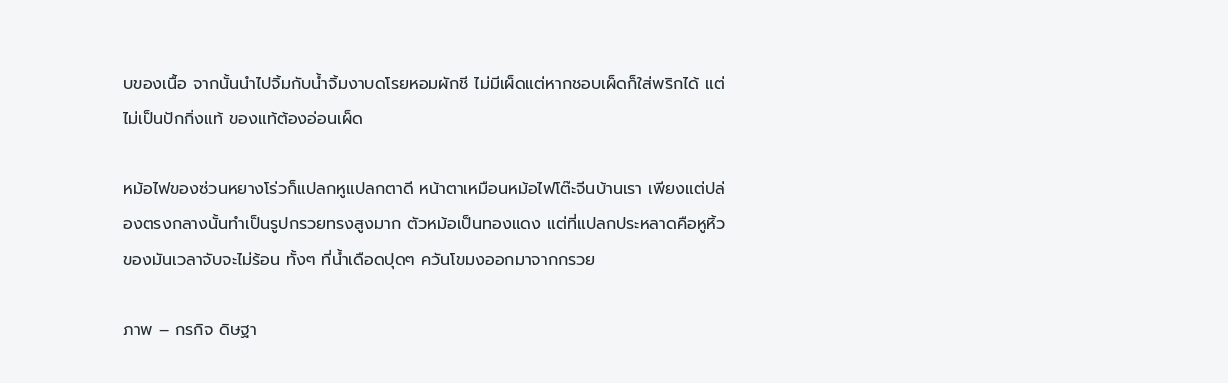บของเนื้อ จากนั้นนำไปจิ้มกับน้ำจิ้มงาบดโรยหอมผักชี ไม่มีเผ็ดแต่หากชอบเผ็ดก็ใส่พริกได้ แต่ไม่เป็นปักกิ่งแท้ ของแท้ต้องอ่อนเผ็ด

หม้อไฟของซ่วนหยางโร่วก็แปลกหูแปลกตาดี หน้าตาเหมือนหม้อไฟโต๊ะจีนบ้านเรา เพียงแต่ปล่องตรงกลางนั้นทำเป็นรูปกรวยทรงสูงมาก ตัวหม้อเป็นทองแดง แต่ที่แปลกประหลาดคือหูหิ้วของมันเวลาจับจะไม่ร้อน ทั้งๆ ที่น้ำเดือดปุดๆ ควันโขมงออกมาจากกรวย

ภาพ – กรกิจ ดิษฐา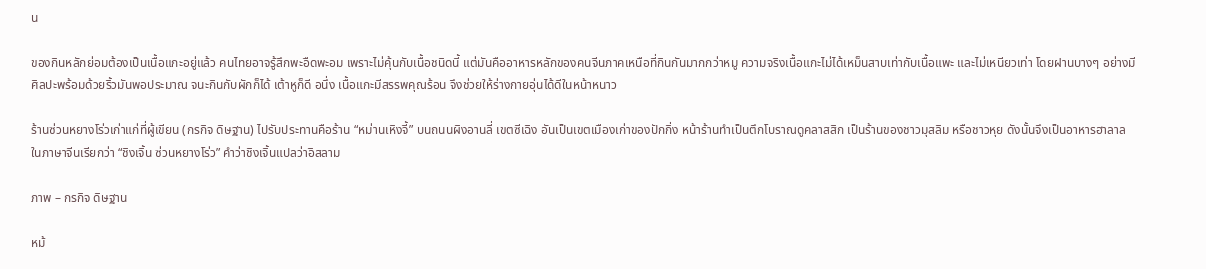น

ของกินหลักย่อมต้องเป็นเนื้อแกะอยู่แล้ว คนไทยอาจรู้สึกพะอืดพะอม เพราะไม่คุ้นกับเนื้อชนิดนี้ แต่มันคืออาหารหลักของคนจีนภาคเหนือที่กินกันมากกว่าหมู ความจริงเนื้อแกะไม่ได้เหม็นสาบเท่ากับเนื้อแพะ และไม่เหนียวเท่า โดยฝานบางๆ อย่างมีศิลปะพร้อมด้วยริ้วมันพอประมาณ จนะกินกับผักก็ได้ เต้าหูก็ดี อนึ่ง เนื้อแกะมีสรรพคุณร้อน จึงช่วยให้ร่างกายอุ่นได้ดีในหน้าหนาว

ร้านซ่วนหยางโร่วเก่าแก่ที่ผู้เขียน (กรกิจ ดิษฐาน) ไปรับประทานคือร้าน “หม่านเหิงจี้” บนถนนผิงอานลี่ เขตซีเฉิง อันเป็นเขตเมืองเก่าของปักกิ่ง หน้าร้านทำเป็นตึกโบราณดูคลาสสิก เป็นร้านของชาวมุสลิม หรือชาวหุย ดังนั้นจึงเป็นอาหารฮาลาล ในภาษาจีนเรียกว่า “ชิงเจิ้น ซ่วนหยางโร่ว” คำว่าชิงเจิ้นแปลว่าอิสลาม

ภาพ – กรกิจ ดิษฐาน

หม้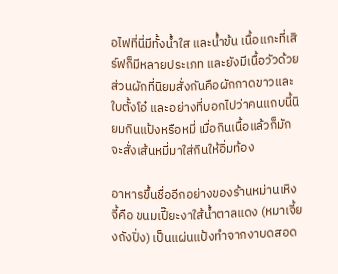อไฟที่นี่มีทั้งน้ำใส และน้ำข้น เนื้อแกะที่เสิร์ฟก็มีหลายประเภท และยังมีเนื้อวัวด้วย ส่วนผักที่นิยมสั่งกันคือผักกาดขาวและใบตั้งโอ๋ และอย่างที่บอกไปว่าคนแถบนี้นิยมกินแป้งหรือหมี่ เมื่อกินเนื้อแล้วก็มักจะสั่งเส้นหมี่มาใส่กินให้อิ่มท้อง

อาหารขึ้นชื่ออีกอย่างของร้านหม่านเหิงจี้คือ ขนมเปี๊ยะงาใส้น้ำตาลแดง (หมาเจี้ยงถังปิ่ง) เป็นแผ่นแป้งทำจากงาบดสอด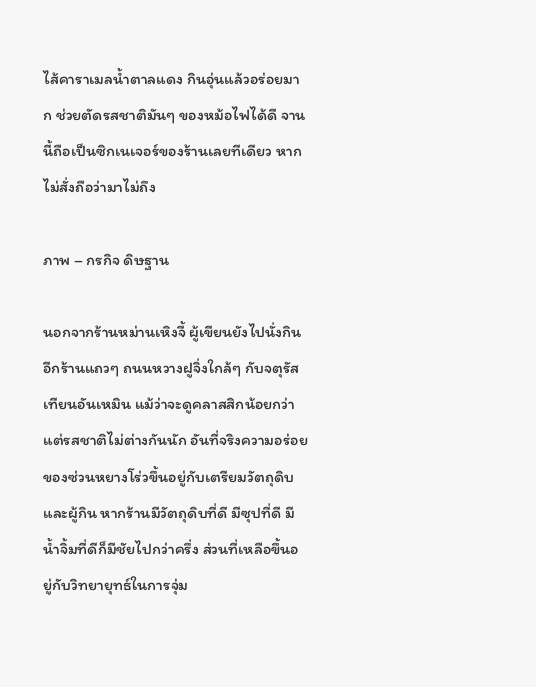ไส้คาราเมลน้ำตาลแดง กินอุ่นแล้วอร่อยมาก ช่วยตัดรสชาติมันๆ ของหม้อไฟได้ดี จานนี้ถือเป็นซิกเนเจอร์ของร้านเลยทีเดียว หากไม่สั่งถือว่ามาไม่ถึง

ภาพ – กรกิจ ดิษฐาน

นอกจากร้านหม่านเหิงจี้ ผู้เขียนยังไปนั่งกินอีกร้านแถวๆ ถนนหวางฝูจิ่งใกล้ๆ กับจตุรัสเทียนอันเหมิน แม้ว่าจะดูคลาสสิกน้อยกว่า แต่รสชาติไม่ต่างกันนัก อันที่จริงความอร่อยของซ่วนหยางโร่วขึ้นอยู่กับเตรียมวัตถุดิบและผู้กิน หากร้านมีวัตถุดิบที่ดี มีซุปที่ดี มีน้ำจิ้มที่ดีก็มีชัยไปกว่าครึ่ง ส่วนที่เหลือขึ้นอยู่กับวิทยายุทธ์ในการจุ่ม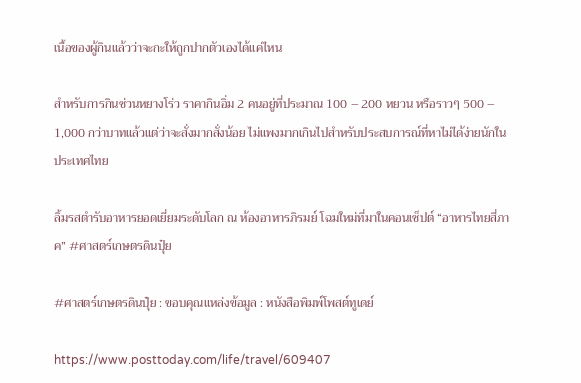เนื้อของผู้กินแล้วว่าจะกะให้ถูกปากตัวเองได้แค่ไหน

สำหรับการกินซ่วนหยางโร่ว ราคากินอิ่ม 2 คนอยู่ที่ประมาณ 100 – 200 หยวน หรือราวๆ 500 – 1,000 กว่าบาทแล้วแต่ว่าจะสั่งมากสั่งน้อย ไม่แพงมากเกินไปสำหรับประสบการณ์ที่หาไม่ได้ง่ายนักในประเทศไทย

ลิ้มรสตำรับอาหารยอดเยี่ยมระดับโลก ณ ห้องอาหารภิรมย์ โฉมใหม่ที่มาในคอนเซ็ปต์ “อาหารไทยสี่ภาค” #ศาสตร์เกษตรดินปุ๋ย

#ศาสตร์เกษตรดินปุ๋ย : ขอบคุณแหล่งข้อมูล : หนังสือพิมพ์โพสต์ทูเดย์

https://www.posttoday.com/life/travel/609407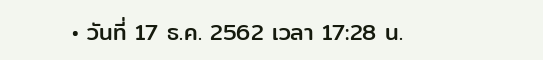• วันที่ 17 ธ.ค. 2562 เวลา 17:28 น.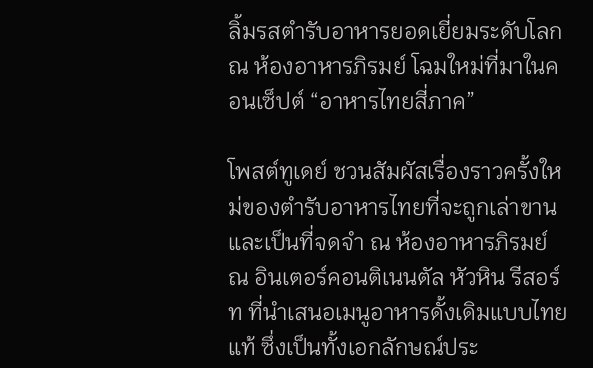ลิ้มรสตำรับอาหารยอดเยี่ยมระดับโลก ณ ห้องอาหารภิรมย์ โฉมใหม่ที่มาในคอนเซ็ปต์ “อาหารไทยสี่ภาค”

โพสต์ทูเดย์ ชวนสัมผัสเรื่องราวครั้งใหม่ของตำรับอาหารไทยที่จะถูกเล่าขานและเป็นที่จดจำ ณ ห้องอาหารภิรมย์ ณ อินเตอร์คอนติเนนตัล หัวหิน รีสอร์ท ที่นำเสนอเมนูอาหารดั้งเดิมแบบไทยแท้ ซึ่งเป็นทั้งเอกลักษณ์ประ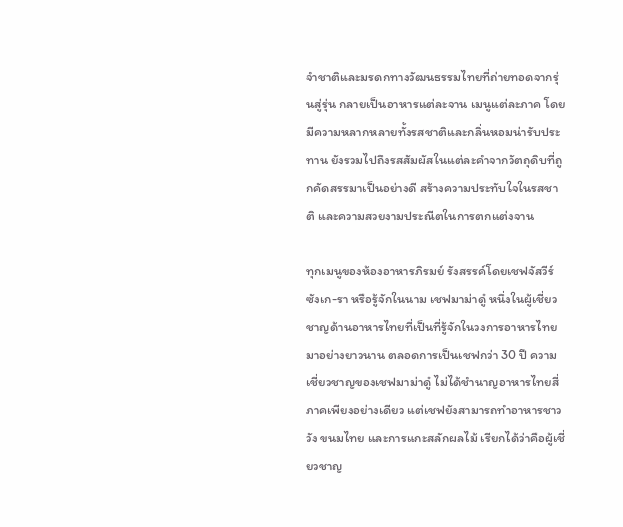จำชาติและมรดกทางวัฒนธรรมไทยที่ถ่ายทอดจากรุ่นสู่รุ่น กลายเป็นอาหารแต่ละจาน เมนูแต่ละภาค โดยมีความหลากหลายทั้งรสชาติและกลิ่นหอมน่ารับประทาน ยังรวมไปถึงรสสัมผัสในแต่ละคำจากวัตถุดิบที่ถูกคัดสรรมาเป็นอย่างดี สร้างความประทับใจในรสชาติ และความสวยงามประณีตในการตกแต่งจาน

ทุกเมนูของห้องอาหารภิรมย์ รังสรรค์โดยเชฟจัสวีร์ ซังเก-รา หรือรู้จักในนาม เชฟมาม่าดู๋ หนึ่งในผู้เชี่ยวชาญด้านอาหารไทยที่เป็นที่รู้จักในวงการอาหารไทยมาอย่างยาวนาน ตลอดการเป็นเชฟกว่า 30 ปี ความเชี่ยวชาญของเชฟมาม่าดู๋ ไม่ได้ชำนาญอาหารไทยสี่ภาคเพียงอย่างเดียว แต่เชฟยังสามารถทำอาหารชาววัง ขนมไทย และการแกะสลักผลไม้ เรียกได้ว่าคือผู้เชี่ยวชาญ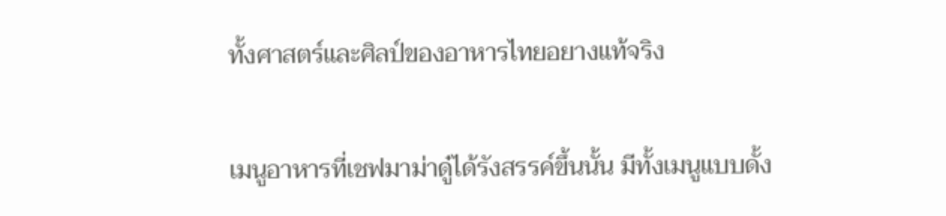ทั้งศาสตร์และศิลป์ของอาหารไทยอยางแท้จริง

เมนูอาหารที่เชฟมาม่าดู๋ได้รังสรรค์ขึ้นนั้น มีทั้งเมนูแบบดั้ง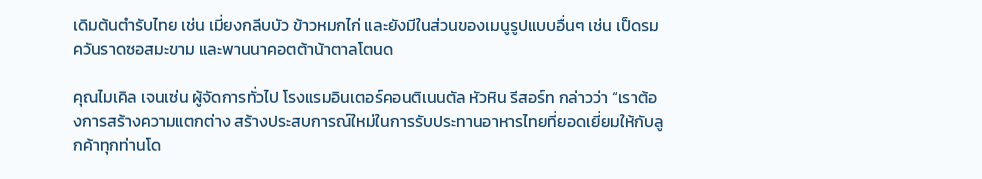เดิมต้นตำรับไทย เช่น เมี่ยงกลีบบัว ข้าวหมกไก่ และยังมีในส่วนของเมนูรูปแบบอื่นๆ เช่น เป็ดรมควันราดซอสมะขาม และพานนาคอตต้าน้าตาลโตนด

คุณไมเคิล เจนเซ่น ผู้จัดการทั่วไป โรงแรมอินเตอร์คอนติเนนตัล หัวหิน รีสอร์ท กล่าวว่า “เราต้องการสร้างความแตกต่าง สร้างประสบการณ์ใหม่ในการรับประทานอาหารไทยที่ยอดเยี่ยมให้กับลูกค้าทุกท่านโด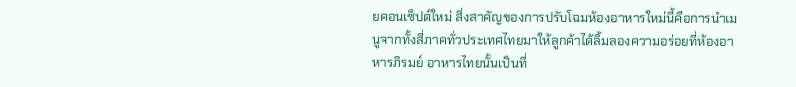ยคอนเซ็ปต์ใหม่ สิ่งสาคัญของการปรับโฉมห้องอาหารใหม่นี้คือการนำเมนูจากทั้งสี่ภาคทั่วประเทศไทยมาให้ลูกค้าได้ลิ้มลองความอร่อยที่ห้องอาหารภิรมย์ อาหารไทยนั้นเป็นที่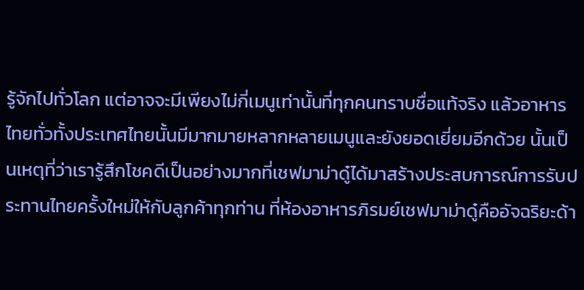รู้จักไปทั่วโลก แต่อาจจะมีเพียงไม่กี่เมนูเท่านั้นที่ทุกคนทราบชื่อแท้จริง แล้วอาหารไทยทั่วทั้งประเทศไทยนั้นมีมากมายหลากหลายเมนูและยังยอดเยี่ยมอีกด้วย นั้นเป็นเหตุที่ว่าเรารู้สึกโชคดีเป็นอย่างมากที่เชฟมาม่าดู๋ได้มาสร้างประสบการณ์การรับประทานไทยครั้งใหม่ให้กับลูกค้าทุกท่าน ที่ห้องอาหารภิรมย์เชฟมาม่าดู๋คืออัจฉริยะด้า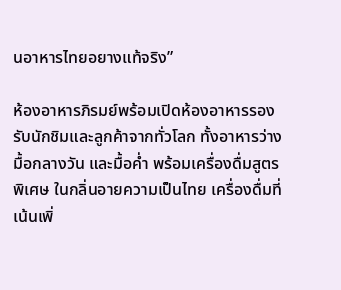นอาหารไทยอยางแท้จริง”

ห้องอาหารภิรมย์พร้อมเปิดห้องอาหารรองรับนักชิมและลูกค้าจากทั่วโลก ทั้งอาหารว่าง มื้อกลางวัน และมื้อค่ำ พร้อมเครื่องดื่มสูตรพิเศษ ในกลิ่นอายความเป็นไทย เครื่องดื่มที่เน้นเพิ่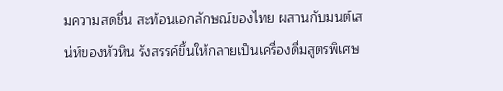มความสดชื่น สะท้อนเอกลักษณ์ของไทย ผสานกับมนต์เสน่ห์ของหัวหิน รังสรรค์ขึ้นให้กลายเป็นเครื่องดื่มสูตรพิเศษ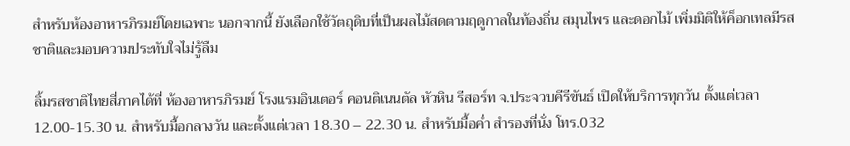สำหรับห้องอาหารภิรมย์โดยเฉพาะ นอกจากนี้ ยังเลือกใช้วัตถุดิบที่เป็นผลไม้สดตามฤดูกาลในท้องถิ่น สมุนไพร และดอกไม้ เพิ่มมิติให้ค็อกเทลมีรสชาติและมอบความประทับใจไม่รู้ลืม

ลิ้มรสชาติไทยสี่ภาคได้ที่ ห้องอาหารภิรมย์ โรงแรมอินเตอร์ คอนติเนนตัล หัวหิน รีสอร์ท จ.ประจวบคีรีขันธ์ เปิดให้บริการทุกวัน ตั้งแต่เวลา 12.00-15.30 น. สำหรับมื้อกลางวัน และตั้งแต่เวลา 18.30 – 22.30 น. สำหรับมื้อค่ำ สำรองที่นั่ง โทร.032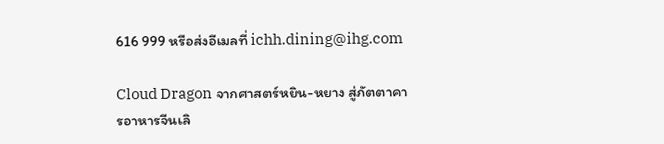616 999 หรือส่งอีเมลที่ ichh.dining@ihg.com

Cloud Dragon จากศาสตร์หยิน-หยาง สู่ภัตตาคารอาหารจีนเลิ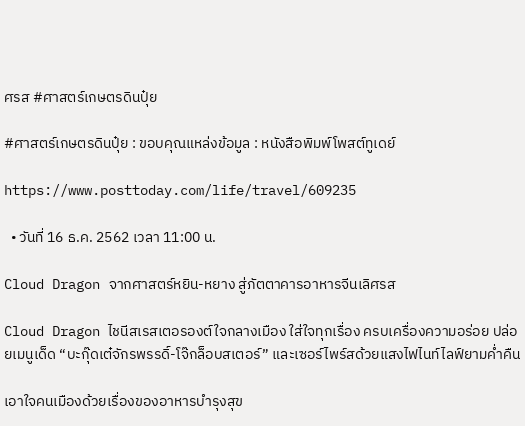ศรส #ศาสตร์เกษตรดินปุ๋ย

#ศาสตร์เกษตรดินปุ๋ย : ขอบคุณแหล่งข้อมูล : หนังสือพิมพ์โพสต์ทูเดย์

https://www.posttoday.com/life/travel/609235

  • วันที่ 16 ธ.ค. 2562 เวลา 11:00 น.

Cloud Dragon จากศาสตร์หยิน-หยาง สู่ภัตตาคารอาหารจีนเลิศรส

Cloud Dragon ไชนีสเรสเตอรองต์ใจกลางเมือง ใส่ใจทุกเรื่อง ครบเครื่องความอร่อย ปล่อยเมนูเด็ด “บะกุ๊ดเต๋จักรพรรดิ์-โจ๊กล็อบสเตอร์” และเซอร์ไพร์สด้วยแสงไฟไนท์ไลฟ์ยามค่ำคืน

เอาใจคนเมืองด้วยเรื่องของอาหารบำรุงสุข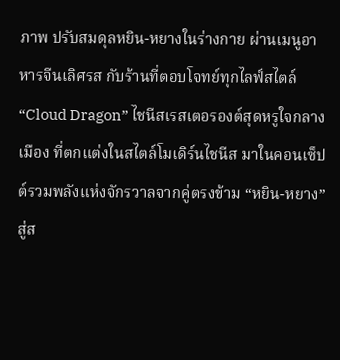ภาพ ปรับสมดุลหยิน-หยางในร่างกาย ผ่านเมนูอาหารจีนเลิศรส กับร้านที่ตอบโจทย์ทุกไลฟ์สไตล์ “Cloud Dragon” ไชนีสเรสเตอรองต์สุดหรูใจกลางเมือง ที่ตกแต่งในสไตล์โมเดิร์นไชนีส มาในคอนเซ็ปต์รวมพลังแห่งจักรวาลจากคู่ตรงข้าม “หยิน-หยาง” สู่ส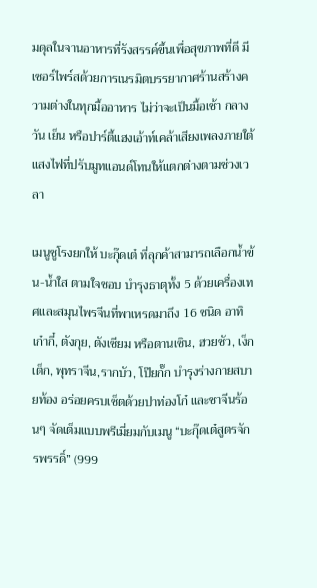มดุลในจานอาหารที่รังสรรค์ขึ้นเพื่อสุขภาพที่ดี มีเซอร์ไพร์สด้วยการเนรมิตบรรยากาศร้านสร้างความต่างในทุกมื้ออาหาร ไม่ว่าจะเป็นมื้อเช้า กลางวัน เย็น หรือปาร์ตี้แฮงเอ้าท์เคล้าเสียงเพลงภายใต้แสงไฟที่ปรับมูทแอนด์โทนให้แตกต่างตามช่วงเวลา

เมนูชูโรงยกให้ บะกุ๊ดเต๋ ที่ลุกค้าสามารถเลือกน้ำข้น-น้ำใส ตามใจชอบ บำรุงธาตุทั้ง 5 ด้วยเครื่องเทศและสมุนไพรจีนที่พาเหรดมาถึง 16 ชนิด อาทิ เก๋ากี๋, ตังกุย, ตังเซียม หรือตานเซิน, ฮวยซัว, เง็กเต็ก, พุทราจีน,รากบัว, โป๊ยกั๊ก บำรุงร่างกายสบายท้อง อร่อยครบเซ็ตด้วยปาท่องโก๋ และชาจีนร้อนๆ จัดเต็มแบบพรีเมี่ยมกับเมนู “บะกุ๊ดเต๋สูตรจักรพรรดิ์” (999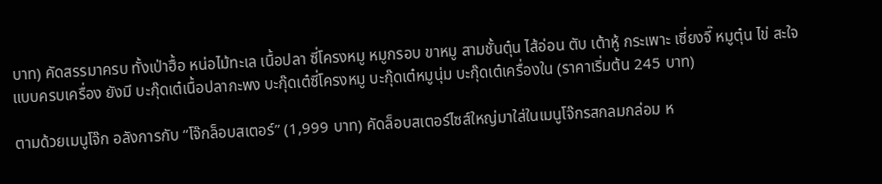บาท) คัดสรรมาครบ ทั้งเป่าฮื้อ หน่อไม้ทะเล เนื้อปลา ซี่โครงหมู หมูกรอบ ขาหมู สามชั้นตุ๋น ไส้อ่อน ตับ เต้าหู้ กระเพาะ เซี่ยงจี๊ หมูตุ๋น ไข่ สะใจแบบครบเครื่อง ยังมี บะกุ๊ดเต๋เนื้อปลากะพง บะกุ๊ดเต๋ซี่โครงหมู บะกุ๊ดเต๋หมูนุ่ม บะกุ๊ดเต๋เครื่องใน (ราคาเริ่มต้น 245 บาท)

ตามด้วยเมนูโจ๊ก อลังการกับ “โจ๊กล็อบสเตอร์” (1,999 บาท) คัดล็อบสเตอร์ไซส์ใหญ่มาใส่ในเมนูโจ๊กรสกลมกล่อม ห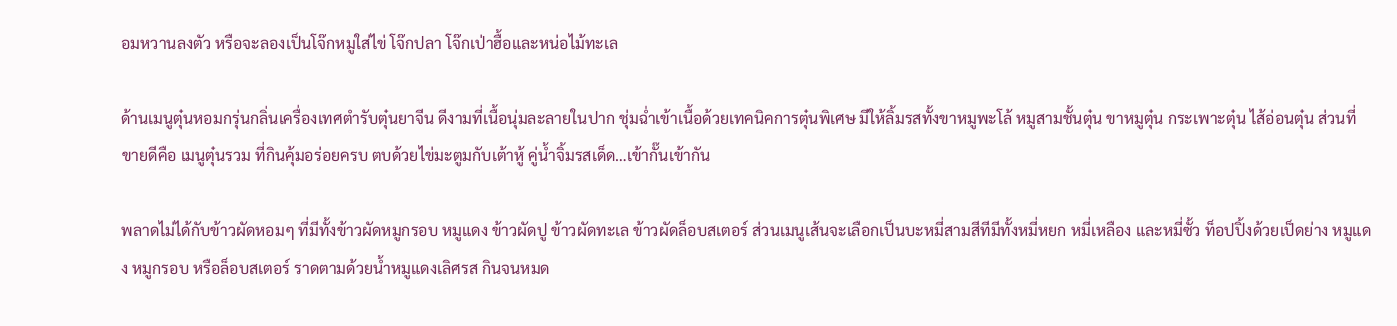อมหวานลงตัว หรือจะลองเป็นโจ๊กหมูใส่ไข่ โจ๊กปลา โจ๊กเป่าฮื้อและหน่อไม้ทะเล

ด้านเมนูตุ๋นหอมกรุ่นกลิ่นเครื่องเทศตำรับตุ๋นยาจีน ดีงามที่เนื้อนุ่มละลายในปาก ชุ่มฉ่ำเข้าเนื้อด้วยเทคนิคการตุ๋นพิเศษ มีให้ลิ้มรสทั้งขาหมูพะโล้ หมูสามชั้นตุ๋น ขาหมูตุ๋น กระเพาะตุ๋น ไส้อ่อนตุ๋น ส่วนที่ขายดีคือ เมนูตุ๋นรวม ที่กินคุ้มอร่อยครบ ตบด้วยไข่มะตูมกับเต้าหู้ คู่น้ำจิ้มรสเด็ด…เข้ากั๊นเข้ากัน

พลาดไม่ได้กับข้าวผัดหอมๆ ที่มีทั้งข้าวผัดหมูกรอบ หมูแดง ข้าวผัดปู ข้าวผัดทะเล ข้าวผัดล็อบสเตอร์ ส่วนเมนูเส้นจะเลือกเป็นบะหมี่สามสีทีมีทั้งหมี่หยก หมี่เหลือง และหมี่ซั้ว ท็อปปิ้งด้วยเป็ดย่าง หมูแดง หมูกรอบ หรือล็อบสเตอร์ ราดตามด้วยน้ำหมูแดงเลิศรส กินจนหมด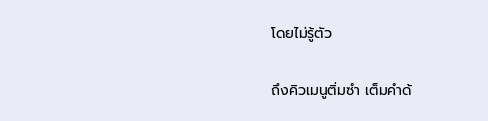โดยไม่รู้ตัว

ถึงคิวเมนูติ่มซำ เต็มคำด้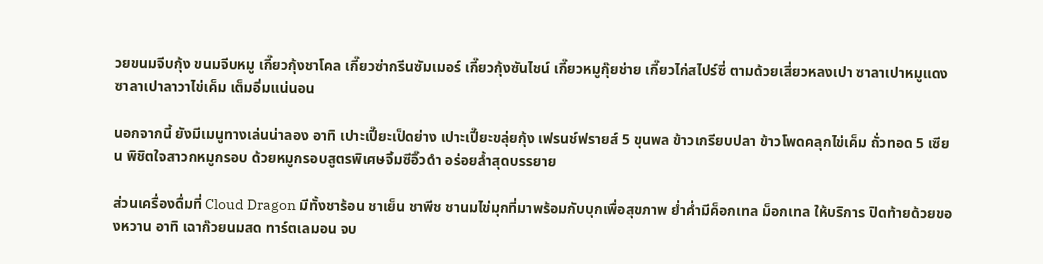วยขนมจีบกุ้ง ขนมจีบหมู เกี๊ยวกุ้งชาโคล เกี๊ยวซ่ากรีนซัมเมอร์ เกี๊ยวกุ้งซันไชน์ เกี๊ยวหมูกุ๊ยช่าย เกี๊ยวไก่สไปร์ซี่ ตามด้วยเสี่ยวหลงเปา ซาลาเปาหมูแดง ซาลาเปาลาวาไข่เค็ม เต็มอิ่มแน่นอน

นอกจากนี้ ยังมีเมนูทางเล่นน่าลอง อาทิ เปาะเปี๊ยะเป็ดย่าง เปาะเปี๊ยะขลุ่ยกุ้ง เฟรนช์ฟรายส์ 5 ขุนพล ข้าวเกรียบปลา ข้าวโพดคลุกไข่เค็ม ถั่วทอด 5 เซียน พิชิตใจสาวกหมูกรอบ ด้วยหมูกรอบสูตรพิเศษจิ้มซีอิ๊วดำ อร่อยล้ำสุดบรรยาย

ส่วนเครื่องดื่มที่ Cloud Dragon มีทั้งชาร้อน ชาเย็น ชาพีช ชานมไข่มุกที่มาพร้อมกับบุกเพื่อสุขภาพ ย่ำค่ำมีค็อกเทล ม็อกเทล ให้บริการ ปิดท้ายด้วยของหวาน อาทิ เฉาก๊วยนมสด ทาร์ตเลมอน จบ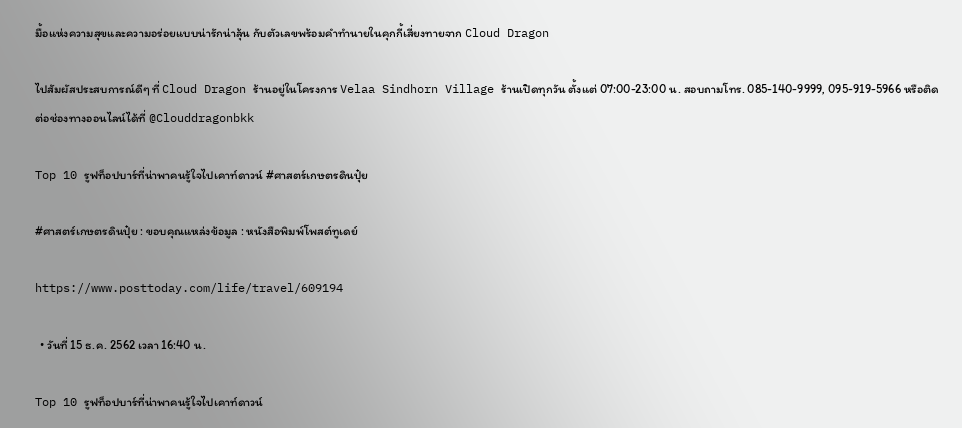มื้อแห่งความสุขและความอร่อยแบบน่ารักน่าลุ้น กับตัวเลขพร้อมคำทำนายในคุกกี้เสี่ยงทายจาก Cloud Dragon

ไปสัมผัสประสบการณ์ดีๆ ที่ Cloud Dragon ร้านอยู่ในโครงการ Velaa Sindhorn Village ร้านเปิดทุกวัน ตั้งแต่ 07:00-23:00 น. สอบถามโทร. 085-140-9999, 095-919-5966 หรือติดต่อช่องทางออนไลน์ได้ที่ @Clouddragonbkk

Top 10 รูฟท็อปบาร์ที่น่าพาคนรู้ใจไปเคาท์ดาวน์ #ศาสตร์เกษตรดินปุ๋ย

#ศาสตร์เกษตรดินปุ๋ย : ขอบคุณแหล่งข้อมูล : หนังสือพิมพ์โพสต์ทูเดย์

https://www.posttoday.com/life/travel/609194

  • วันที่ 15 ธ.ค. 2562 เวลา 16:40 น.

Top 10 รูฟท็อปบาร์ที่น่าพาคนรู้ใจไปเคาท์ดาวน์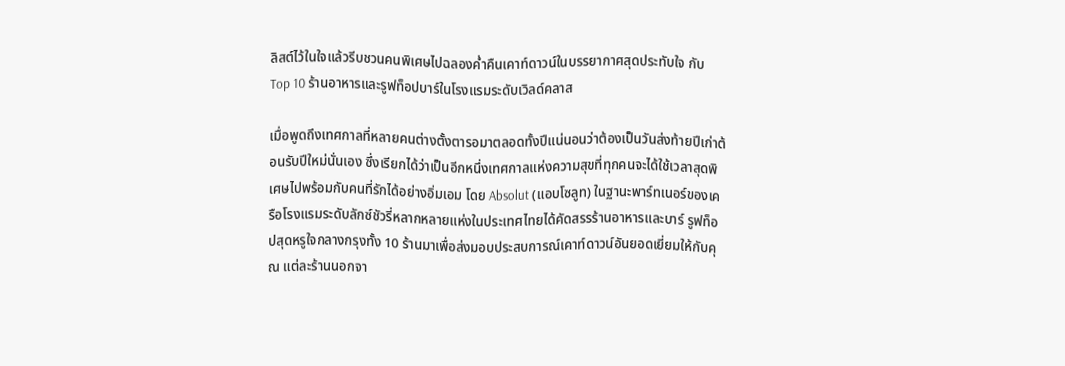ลิสต์ไว้ในใจแล้วรีบชวนคนพิเศษไปฉลองค่ำคืนเคาท์ดาวน์ในบรรยากาศสุดประทับใจ กับ Top 10 ร้านอาหารและรูฟท็อปบาร์ในโรงแรมระดับเวิลด์คลาส

เมื่อพูดถึงเทศกาลที่หลายคนต่างตั้งตารอมาตลอดทั้งปีแน่นอนว่าต้องเป็นวันส่งท้ายปีเก่าต้อนรับปีใหม่นั่นเอง ซึ่งเรียกได้ว่าเป็นอีกหนึ่งเทศกาลแห่งความสุขที่ทุกคนจะได้ใช้เวลาสุดพิเศษไปพร้อมกับคนที่รักได้อย่างอิ่มเอม โดย Absolut (แอบโซลูท) ในฐานะพาร์ทเนอร์ของเครือโรงแรมระดับลักซ์ชัวรี่หลากหลายแห่งในประเทศไทยได้คัดสรรร้านอาหารและบาร์ รูฟท็อปสุดหรูใจกลางกรุงทั้ง 10 ร้านมาเพื่อส่งมอบประสบการณ์เคาท์ดาวน์อันยอดเยี่ยมให้กับคุณ แต่ละร้านนอกจา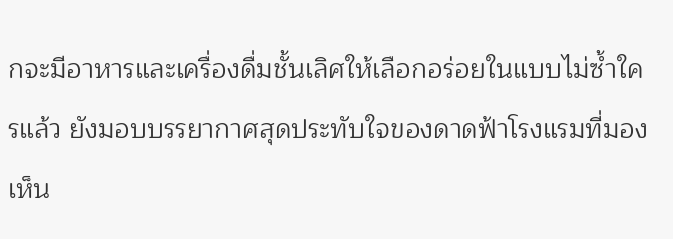กจะมีอาหารและเครื่องดื่มชั้นเลิศให้เลือกอร่อยในแบบไม่ซ้ำใครแล้ว ยังมอบบรรยากาศสุดประทับใจของดาดฟ้าโรงแรมที่มองเห็น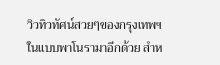วิวทิวทัศน์สวยๆของกรุงเทพฯในแบบพาโนรามาอีกด้วย สำห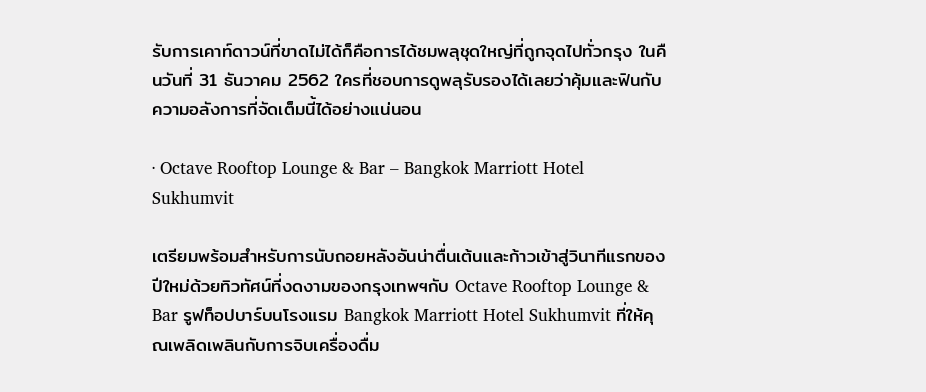รับการเคาท์ดาวน์ที่ขาดไม่ได้ก็คือการได้ชมพลุชุดใหญ่ที่ถูกจุดไปทั่วกรุง ในคืนวันที่ 31 ธันวาคม 2562 ใครที่ชอบการดูพลุรับรองได้เลยว่าคุ้มและฟินกับความอลังการที่จัดเต็มนี้ได้อย่างแน่นอน

· Octave Rooftop Lounge & Bar – Bangkok Marriott Hotel Sukhumvit

เตรียมพร้อมสำหรับการนับถอยหลังอันน่าตื่นเต้นและก้าวเข้าสู่วินาทีแรกของปีใหม่ด้วยทิวทัศน์ที่งดงามของกรุงเทพฯกับ Octave Rooftop Lounge & Bar รูฟท็อปบาร์บนโรงแรม Bangkok Marriott Hotel Sukhumvit ที่ให้คุณเพลิดเพลินกับการจิบเครื่องดื่ม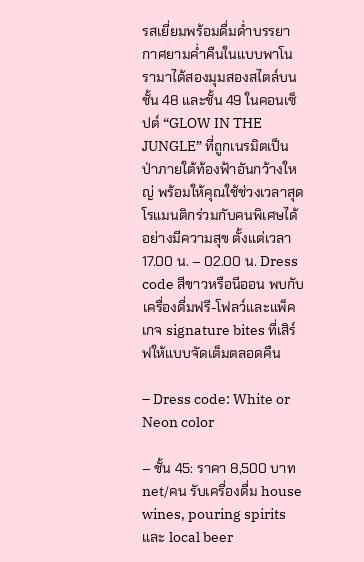รสเยี่ยมพร้อมดื่มด่ำบรรยากาศยามค่ำคืนในแบบพาโนรามาได้สองมุมสองสไตล์บนชั้น 48 และชั้น 49 ในคอนเซ็ปต์ “GLOW IN THE JUNGLE” ที่ถูกเนรมิตเป็นป่าภายใต้ท้องฟ้าอันกว้างใหญ่ พร้อมให้คุณใช้ช่วงเวลาสุด โรแมนติกร่วมกับคนพิเศษได้อย่างมีความสุข ตั้งแต่เวลา 17.00 น. – 02.00 น. Dress code สีขาวหรือนีออน พบกับเครื่องดื่มฟรี-โฟลว์และแพ็คเกจ signature bites ที่เสิร์ฟให้แบบจัดเต็มตลอดคืน

– Dress code: White or Neon color

– ชั้น 45: ราคา 8,500 บาท net/คน รับเครื่องดื่ม house wines, pouring spirits และ local beer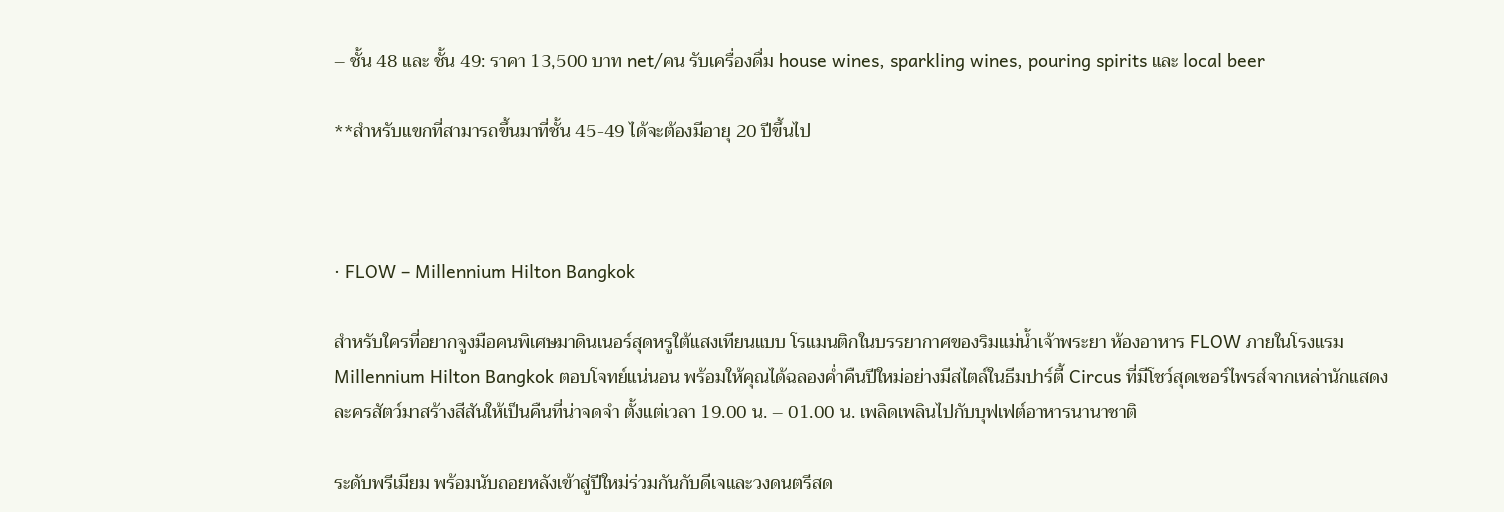– ชั้น 48 และ ชั้น 49: ราคา 13,500 บาท net/คน รับเครื่องดื่ม house wines, sparkling wines, pouring spirits และ local beer

**สำหรับแขกที่สามารถขึ้นมาที่ชั้น 45-49 ได้จะต้องมีอายุ 20 ปีขึ้นไป



· FLOW – Millennium Hilton Bangkok

สำหรับใครที่อยากจูงมือคนพิเศษมาดินเนอร์สุดหรูใต้แสงเทียนแบบ โรแมนติกในบรรยากาศของริมแม่น้ำเจ้าพระยา ห้องอาหาร FLOW ภายในโรงแรม Millennium Hilton Bangkok ตอบโจทย์แน่นอน พร้อมให้คุณได้ฉลองค่ำคืนปีใหม่อย่างมีสไตล์ในธีมปาร์ตี้ Circus ที่มีโชว์สุดเซอร์ไพรส์จากเหล่านักแสดงละครสัตว์มาสร้างสีสันให้เป็นคืนที่น่าจดจำ ตั้งแต่เวลา 19.00 น. – 01.00 น. เพลิดเพลินไปกับบุฟเฟต์อาหารนานาชาติ

ระดับพรีเมียม พร้อมนับถอยหลังเข้าสู่ปีใหม่ร่วมกันกับดีเจและวงดนตรีสด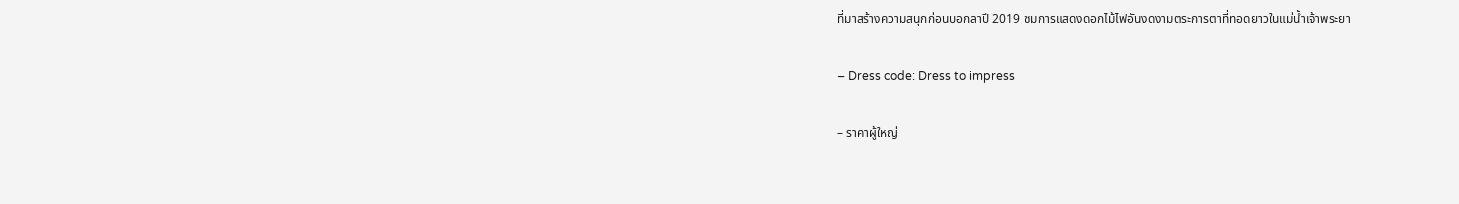ที่มาสร้างความสนุกก่อนบอกลาปี 2019 ชมการแสดงดอกไม้ไฟอันงดงามตระการตาที่ทอดยาวในแม่น้ำเจ้าพระยา

– Dress code: Dress to impress

– ราคาผู้ใหญ่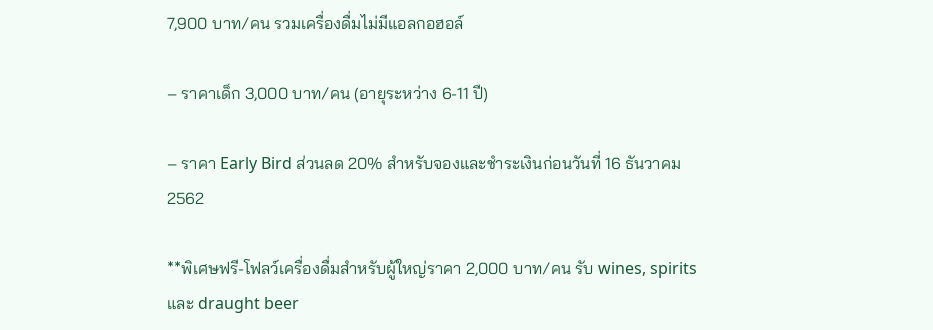7,900 บาท/คน รวมเครื่องดื่มไม่มีแอลกอฮอล์

– ราคาเด็ก 3,000 บาท/คน (อายุระหว่าง 6-11 ปี)

– ราคา Early Bird ส่วนลด 20% สำหรับจองและชำระเงินก่อนวันที่ 16 ธันวาคม 2562

**พิเศษฟรี-โฟลว์เครื่องดื่มสำหรับผู้ใหญ่ราคา 2,000 บาท/คน รับ wines, spirits และ draught beer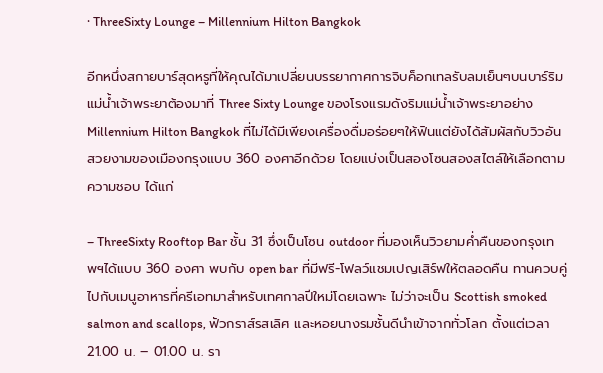· ThreeSixty Lounge – Millennium Hilton Bangkok

อีกหนึ่งสกายบาร์สุดหรูที่ให้คุณได้มาเปลี่ยนบรรยากาศการจิบค็อกเทลรับลมเย็นๆบนบาร์ริมแม่น้ำเจ้าพระยาต้องมาที่ Three Sixty Lounge ของโรงแรมดังริมแม่น้ำเจ้าพระยาอย่าง Millennium Hilton Bangkok ที่ไม่ได้มีเพียงเครื่องดื่มอร่อยๆให้ฟินแต่ยังได้สัมผัสกับวิวอันสวยงามของเมืองกรุงแบบ 360 องศาอีกด้วย โดยแบ่งเป็นสองโซนสองสไตล์ให้เลือกตามความชอบ ได้แก่

– ThreeSixty Rooftop Bar ชั้น 31 ซึ่งเป็นโซน outdoor ที่มองเห็นวิวยามค่ำคืนของกรุงเทพฯได้แบบ 360 องศา พบกับ open bar ที่มีฟรี-โฟลว์แชมเปญเสิร์ฟให้ตลอดคืน ทานควบคู่ไปกับเมนูอาหารที่ครีเอทมาสำหรับเทศกาลปีใหม่โดยเฉพาะ ไม่ว่าจะเป็น Scottish smoked salmon and scallops, ฟัวกราส์รสเลิศ และหอยนางรมชั้นดีนำเข้าจากทั่วโลก ตั้งแต่เวลา 21.00 น. – 01.00 น. รา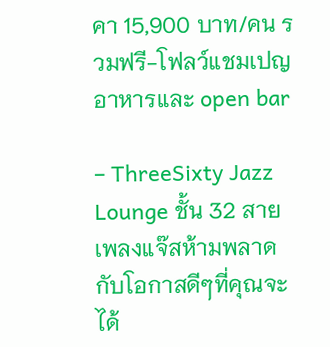คา 15,900 บาท/คน รวมฟรี-โฟลว์แชมเปญ อาหารและ open bar

– ThreeSixty Jazz Lounge ชั้น 32 สายเพลงแจ๊สห้ามพลาดกับโอกาสดีๆที่คุณจะได้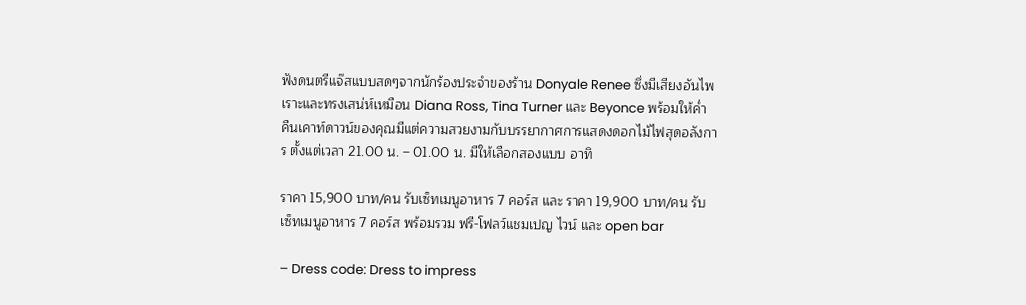ฟังดนตรีแจ๊สแบบสดๆจากนักร้องประจำของร้าน Donyale Renee ซึ่งมีเสียงอันไพเราะและทรงเสน่ห์เหมือน Diana Ross, Tina Turner และ Beyonce พร้อมให้ค่ำคืนเคาท์ดาวน์ของคุณมีแต่ความสวยงามกับบรรยากาศการแสดงดอกไม้ไฟสุดอลังการ ตั้งแต่เวลา 21.00 น. – 01.00 น. มีให้เลือกสองแบบ อาทิ

ราคา 15,900 บาท/คน รับเซ็ทเมนูอาหาร 7 คอร์ส และ ราคา 19,900 บาท/คน รับเซ็ทเมนูอาหาร 7 คอร์ส พร้อมรวม ฟรี-โฟลว์แชมเปญ ไวน์ และ open bar

– Dress code: Dress to impress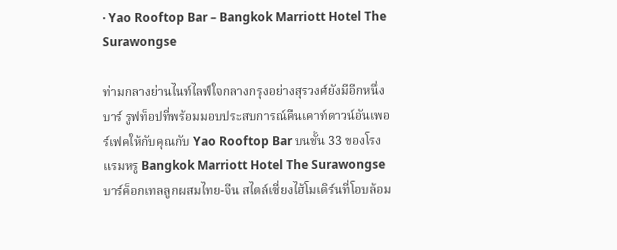· Yao Rooftop Bar – Bangkok Marriott Hotel The Surawongse

ท่ามกลางย่านไนท์ไลฟ์ใจกลางกรุงอย่างสุรวงศ์ยังมีอีกหนึ่งบาร์ รูฟท็อปที่พร้อมมอบประสบการณ์คืนเคาท์ดาวน์อันเพอร์เฟคให้กับคุณกับ Yao Rooftop Bar บนชั้น 33 ของโรงแรมหรู Bangkok Marriott Hotel The Surawongse บาร์ค็อกเทลลูกผสมไทย-จีน สไตล์เซี่ยงไฮ้โมเดิร์นที่โอบล้อม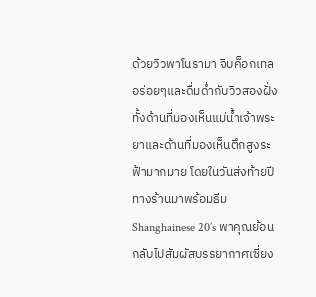ด้วยวิวพาโนรามา จิบค็อกเทลอร่อยๆและดื่มด่ำกับวิวสองฝั่งทั้งด้านที่มองเห็นแม่น้ำเจ้าพระยาและด้านที่มองเห็นตึกสูงระฟ้ามากมาย โดยในวันส่งท้ายปีทางร้านมาพร้อมธีม Shanghainese 20’s พาคุณย้อนกลับไปสัมผัสบรรยากาศเซี่ยง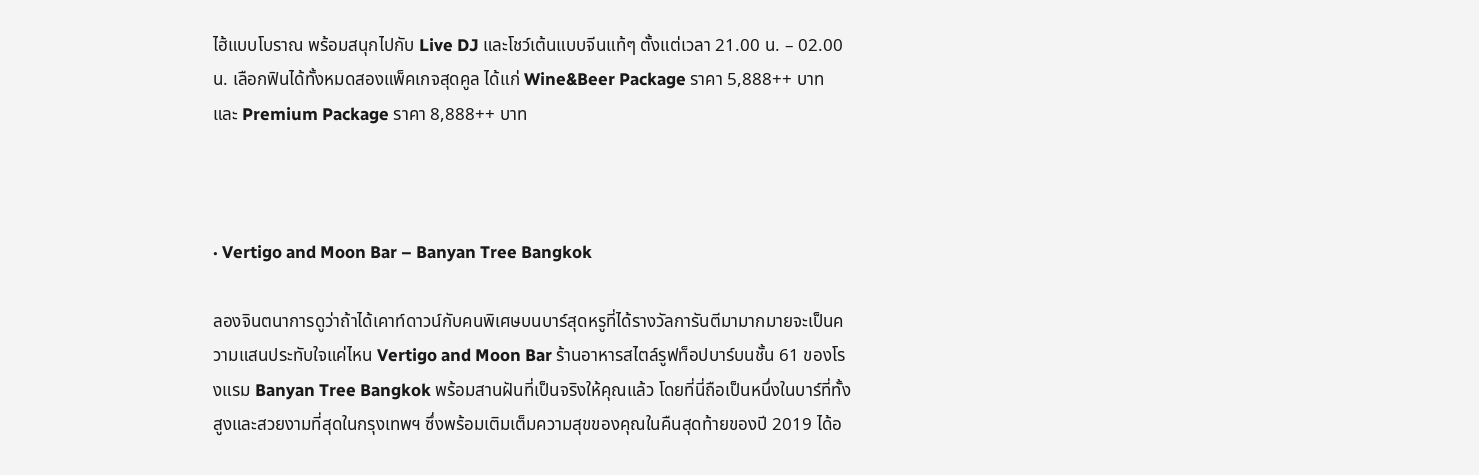ไฮ้แบบโบราณ พร้อมสนุกไปกับ Live DJ และโชว์เต้นแบบจีนแท้ๆ ตั้งแต่เวลา 21.00 น. – 02.00 น. เลือกฟินได้ทั้งหมดสองแพ็คเกจสุดคูล ได้แก่ Wine&Beer Package ราคา 5,888++ บาท และ Premium Package ราคา 8,888++ บาท



· Vertigo and Moon Bar – Banyan Tree Bangkok

ลองจินตนาการดูว่าถ้าได้เคาท์ดาวน์กับคนพิเศษบนบาร์สุดหรูที่ได้รางวัลการันตีมามากมายจะเป็นความแสนประทับใจแค่ไหน Vertigo and Moon Bar ร้านอาหารสไตล์รูฟท็อปบาร์บนชั้น 61 ของโรงแรม Banyan Tree Bangkok พร้อมสานฝันที่เป็นจริงให้คุณแล้ว โดยที่นี่ถือเป็นหนึ่งในบาร์ที่ทั้งสูงและสวยงามที่สุดในกรุงเทพฯ ซึ่งพร้อมเติมเต็มความสุขของคุณในคืนสุดท้ายของปี 2019 ได้อ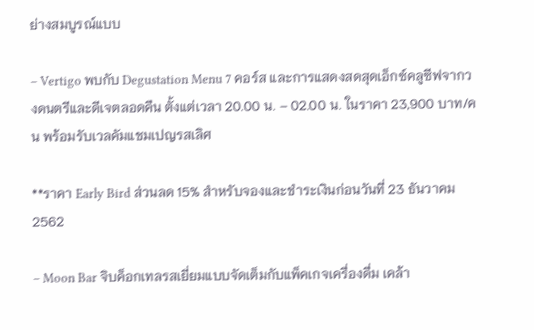ย่างสมบูรณ์แบบ

– Vertigo พบกับ Degustation Menu 7 คอร์ส และการแสดงสดสุดเอ็กซ์คลูซีฟจากวงดนตรีและดีเจตลอดคืน ตั้งแต่เวลา 20.00 น. – 02.00 น. ในราคา 23,900 บาท/คน พร้อมรับเวลคัมแชมเปญรสเลิศ

**ราคา Early Bird ส่วนลด 15% สำหรับจองและชำระเงินก่อนวันที่ 23 ธันวาคม 2562

– Moon Bar จิบค็อกเทลรสเยี่ยมแบบจัดเต็มกับแพ็คเกจเครื่องดื่ม เคล้า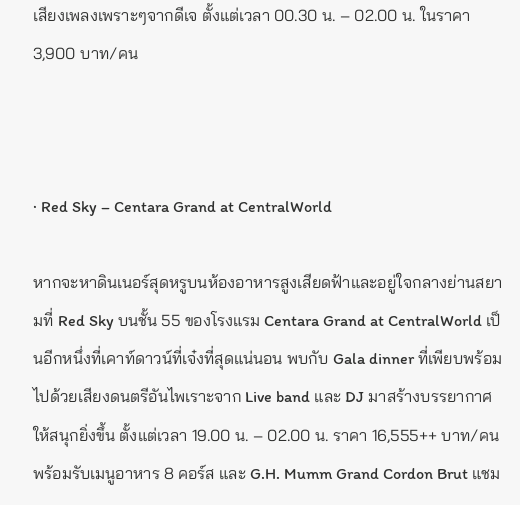เสียงเพลงเพราะๆจากดีเจ ตั้งแต่เวลา 00.30 น. – 02.00 น. ในราคา 3,900 บาท/คน



· Red Sky – Centara Grand at CentralWorld

หากจะหาดินเนอร์สุดหรูบนห้องอาหารสูงเสียดฟ้าและอยู่ใจกลางย่านสยามที่ Red Sky บนชั้น 55 ของโรงแรม Centara Grand at CentralWorld เป็นอีกหนึ่งที่เคาท์ดาวน์ที่เจ๋งที่สุดแน่นอน พบกับ Gala dinner ที่เพียบพร้อมไปด้วยเสียงดนตรีอันไพเราะจาก Live band และ DJ มาสร้างบรรยากาศให้สนุกยิ่งขึ้น ตั้งแต่เวลา 19.00 น. – 02.00 น. ราคา 16,555++ บาท/คน พร้อมรับเมนูอาหาร 8 คอร์ส และ G.H. Mumm Grand Cordon Brut แชม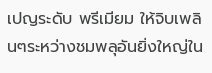เปญระดับ พรีเมียม ให้จิบเพลินๆระหว่างชมพลุอันยิ่งใหญ่ใน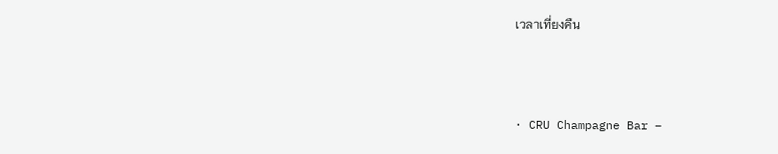เวลาเที่ยงคืน



· CRU Champagne Bar –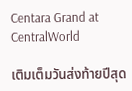Centara Grand at CentralWorld

เติมเต็มวันส่งท้ายปีสุด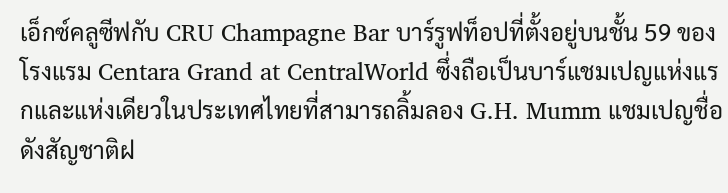เอ็กซ์คลูซีฟกับ CRU Champagne Bar บาร์รูฟท็อปที่ตั้งอยู่บนชั้น 59 ของโรงแรม Centara Grand at CentralWorld ซึ่งถือเป็นบาร์แชมเปญแห่งแรกและแห่งเดียวในประเทศไทยที่สามารถลิ้มลอง G.H. Mumm แชมเปญชื่อดังสัญชาติฝ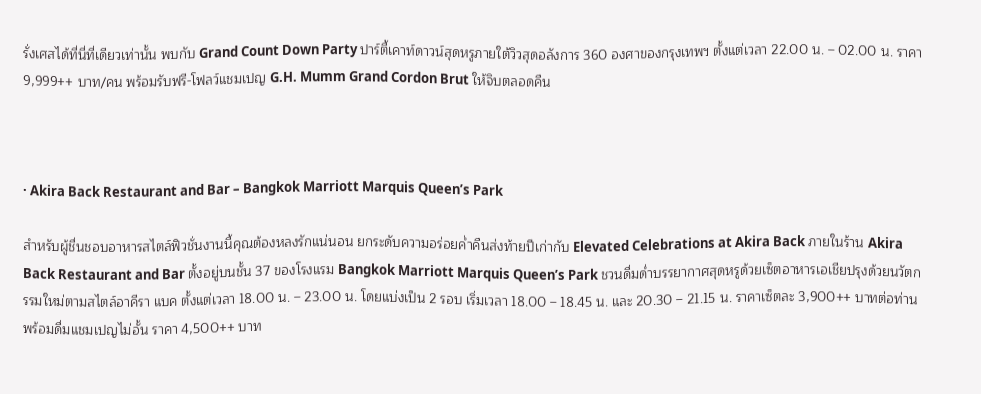รั่งเศสได้ที่นี่ที่เดียวเท่านั้น พบกับ Grand Count Down Party ปาร์ตี้เคาท์ดาวน์สุดหรูภายใต้วิวสุดอลังการ 360 องศาของกรุงเทพฯ ตั้งแต่เวลา 22.00 น. – 02.00 น. ราคา 9,999++ บาท/คน พร้อมรับฟรี-โฟลว์แชมเปญ G.H. Mumm Grand Cordon Brut ให้จิบตลอดคืน



· Akira Back Restaurant and Bar – Bangkok Marriott Marquis Queen’s Park

สำหรับผู้ชื่นชอบอาหารสไตล์ฟิวชั่นงานนี้คุณต้องหลงรักแน่นอน ยกระดับความอร่อยค่ำคืนส่งท้ายปีเก่ากับ Elevated Celebrations at Akira Back ภายในร้าน Akira Back Restaurant and Bar ตั้งอยู่บนชั้น 37 ของโรงแรม Bangkok Marriott Marquis Queen’s Park ชวนดื่มด่ำบรรยากาศสุดหรูด้วยเซ็ตอาหารเอเชียปรุงด้วยนวัตกรรมใหม่ตามสไตล์อาคีรา แบค ตั้งแต่เวลา 18.00 น. – 23.00 น. โดยแบ่งเป็น 2 รอบ เริ่มเวลา 18.00 – 18.45 น. และ 20.30 – 21.15 น. ราคาเซ็ตละ 3,900++ บาทต่อท่าน พร้อมดื่มแชมเปญไม่อั้น ราคา 4,500++ บาท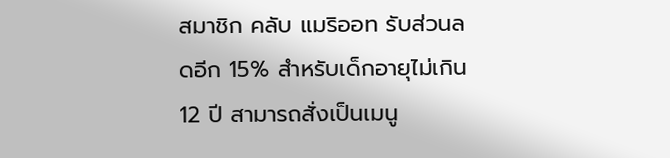สมาชิก คลับ แมริออท รับส่วนลดอีก 15% สำหรับเด็กอายุไม่เกิน 12 ปี สามารถสั่งเป็นเมนู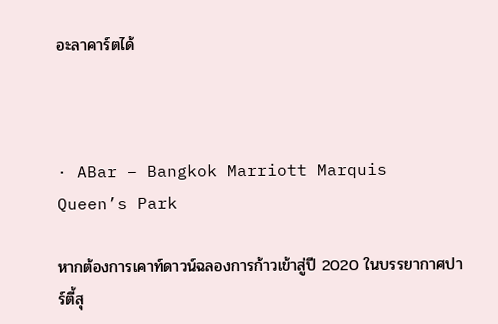อะลาคาร์ตได้



· ABar – Bangkok Marriott Marquis Queen’s Park

หากต้องการเคาท์ดาวน์ฉลองการก้าวเข้าสู่ปี 2020 ในบรรยากาศปาร์ตี้สุ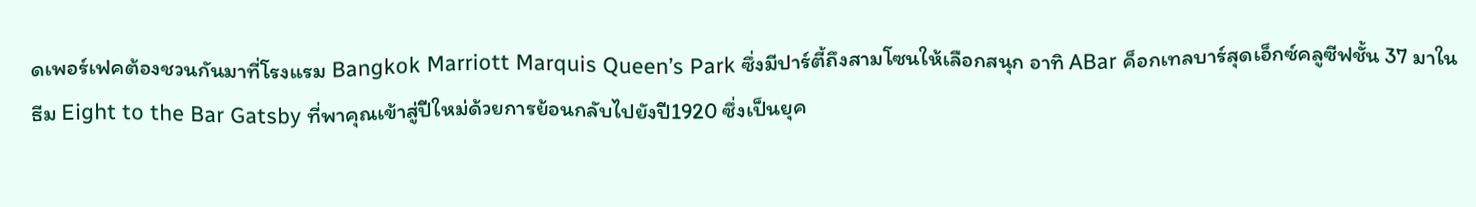ดเพอร์เฟคต้องชวนกันมาที่โรงแรม Bangkok Marriott Marquis Queen’s Park ซึ่งมีปาร์ตี้ถึงสามโซนให้เลือกสนุก อาทิ ABar ค็อกเทลบาร์สุดเอ็กซ์คลูซีฟชั้น 37 มาในธีม Eight to the Bar Gatsby ที่พาคุณเข้าสู่ปีใหม่ด้วยการย้อนกลับไปยังปี1920 ซึ่งเป็นยุค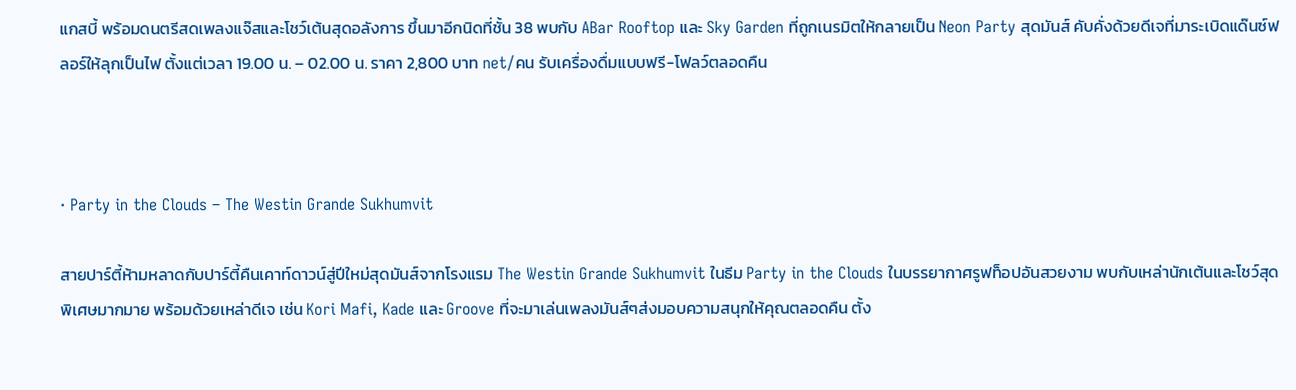แกสบี้ พร้อมดนตรีสดเพลงแจ๊สและโชว์เต้นสุดอลังการ ขึ้นมาอีกนิดที่ชั้น 38 พบกับ ABar Rooftop และ Sky Garden ที่ถูกเนรมิตให้กลายเป็น Neon Party สุดมันส์ คับคั่งด้วยดีเจที่มาระเบิดแด๊นซ์ฟลอร์ให้ลุกเป็นไฟ ตั้งแต่เวลา 19.00 น. – 02.00 น. ราคา 2,800 บาท net/คน รับเครื่องดื่มแบบฟรี-โฟลว์ตลอดคืน



· Party in the Clouds – The Westin Grande Sukhumvit

สายปาร์ตี้ห้ามหลาดกับปาร์ตี้คืนเคาท์ดาวน์สู่ปีใหม่สุดมันส์จากโรงแรม The Westin Grande Sukhumvit ในธีม Party in the Clouds ในบรรยากาศรูฟท็อปอันสวยงาม พบกับเหล่านักเต้นและโชว์สุดพิเศษมากมาย พร้อมด้วยเหล่าดีเจ เช่น Kori Mafi, Kade และ Groove ที่จะมาเล่นเพลงมันส์ๆส่งมอบความสนุกให้คุณตลอดคืน ตั้ง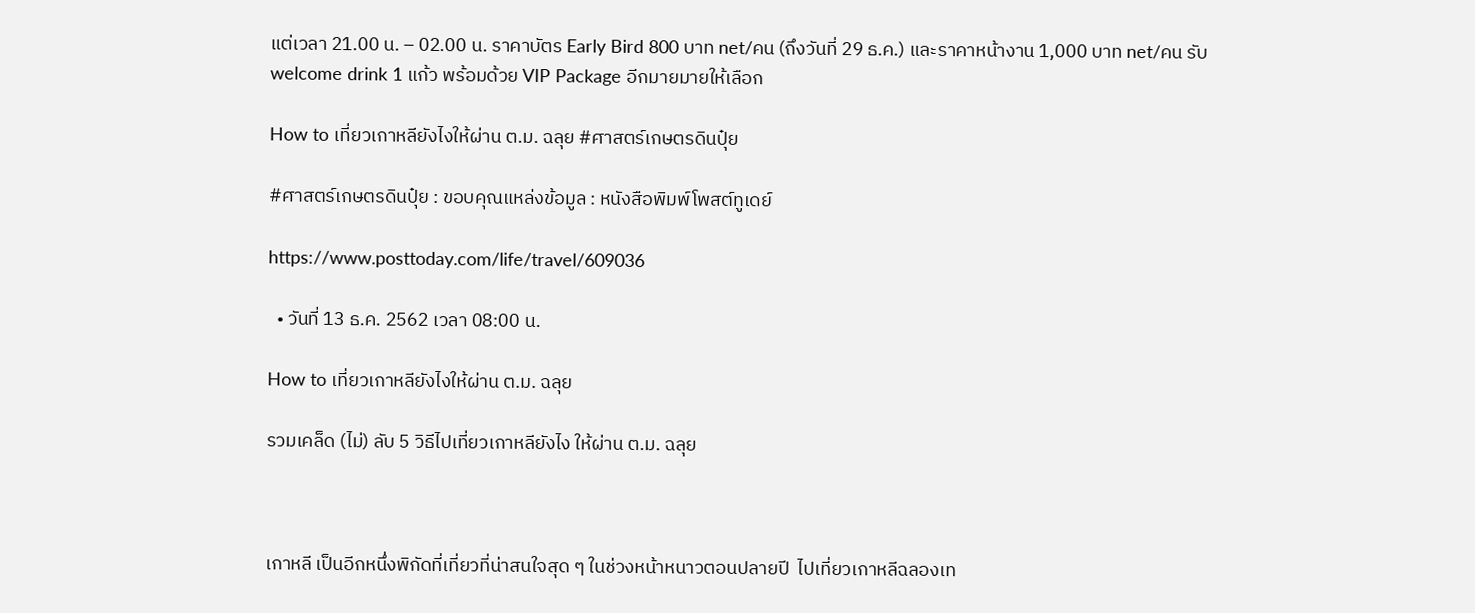แต่เวลา 21.00 น. – 02.00 น. ราคาบัตร Early Bird 800 บาท net/คน (ถึงวันที่ 29 ธ.ค.) และราคาหน้างาน 1,000 บาท net/คน รับ welcome drink 1 แก้ว พร้อมด้วย VIP Package อีกมายมายให้เลือก

How to เที่ยวเกาหลียังไงให้ผ่าน ต.ม. ฉลุย #ศาสตร์เกษตรดินปุ๋ย

#ศาสตร์เกษตรดินปุ๋ย : ขอบคุณแหล่งข้อมูล : หนังสือพิมพ์โพสต์ทูเดย์

https://www.posttoday.com/life/travel/609036

  • วันที่ 13 ธ.ค. 2562 เวลา 08:00 น.

How to เที่ยวเกาหลียังไงให้ผ่าน ต.ม. ฉลุย

รวมเคล็ด (ไม่) ลับ 5 วิธีไปเที่ยวเกาหลียังไง ให้ผ่าน ต.ม. ฉลุย



เกาหลี เป็นอีกหนึ่งพิกัดที่เที่ยวที่น่าสนใจสุด ๆ ในช่วงหน้าหนาวตอนปลายปี  ไปเที่ยวเกาหลีฉลองเท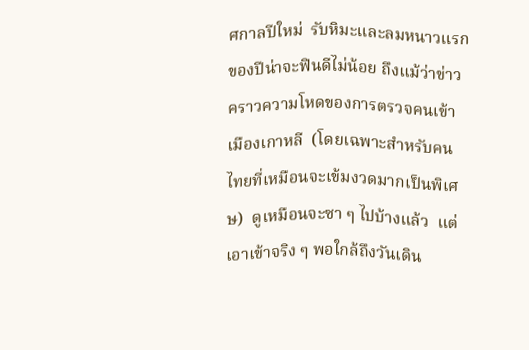ศกาลปีใหม่  รับหิมะและลมหนาวแรกของปีน่าจะฟินดีไม่น้อย ถึงแม้ว่าข่าวคราวความโหดของการตรวจคนเข้าเมืองเกาหลี  (โดยเฉพาะสำหรับคนไทยที่เหมือนจะเข้มงวดมากเป็นพิเศษ)  ดูเหมือนจะซา ๆ ไปบ้างแล้ว  แต่เอาเข้าจริง ๆ พอใกล้ถึงวันเดิน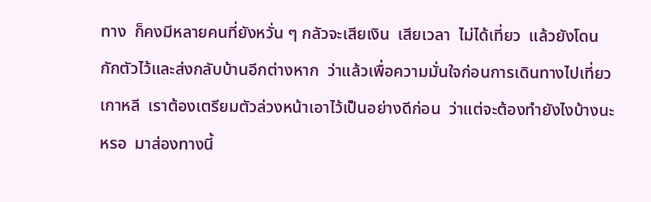ทาง  ก็คงมีหลายคนที่ยังหวั่น ๆ กลัวจะเสียเงิน  เสียเวลา  ไม่ได้เที่ยว  แล้วยังโดนกักตัวไว้และส่งกลับบ้านอีกต่างหาก  ว่าแล้วเพื่อความมั่นใจก่อนการเดินทางไปเที่ยวเกาหลี  เราต้องเตรียมตัวล่วงหน้าเอาไว้เป็นอย่างดีก่อน  ว่าแต่จะต้องทำยังไงบ้างนะหรอ  มาส่องทางนี้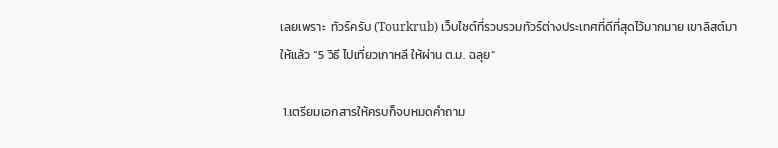เลยเพราะ  ทัวร์ครับ (Tourkrub) เว็บไซต์ที่รวบรวมทัวร์ต่างประเทศที่ดีที่สุดไว้มากมาย เขาลิสต์มาให้แล้ว “5 วิธี ไปเที่ยวเกาหลี ให้ผ่าน ต.ม. ฉลุย”

 1.เตรียมเอกสารให้ครบก็จบหมดคำถาม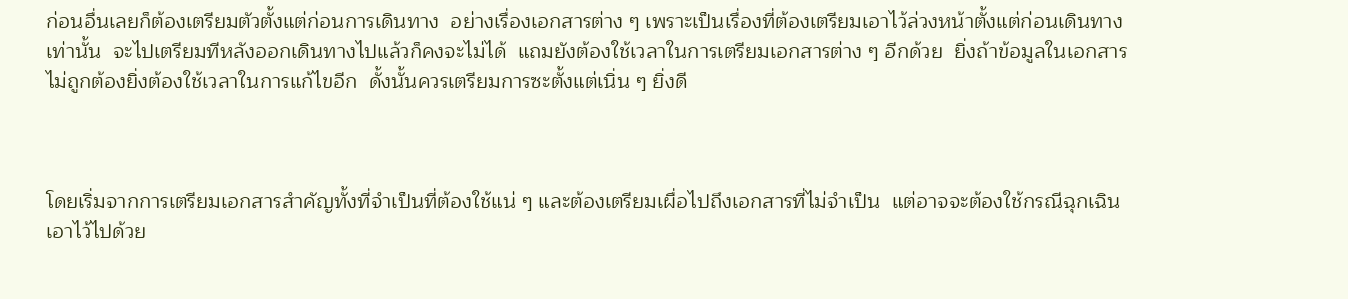ก่อนอื่นเลยก็ต้องเตรียมตัวตั้งแต่ก่อนการเดินทาง  อย่างเรื่องเอกสารต่าง ๆ เพราะเป็นเรื่องที่ต้องเตรียมเอาไว้ล่วงหน้าตั้งแต่ก่อนเดินทางเท่านั้น  จะไปเตรียมทีหลังออกเดินทางไปแล้วก็คงจะไม่ได้  แถมยังต้องใช้เวลาในการเตรียมเอกสารต่าง ๆ อีกด้วย  ยิ่งถ้าข้อมูลในเอกสารไม่ถูกต้องยิ่งต้องใช้เวลาในการแก้ไขอีก  ดั้งนั้นควรเตรียมการซะตั้งแต่เนิ่น ๆ ยิ่งดี



โดยเริ่มจากการเตรียมเอกสารสำคัญทั้งที่จำเป็นที่ต้องใช้แน่ ๆ และต้องเตรียมเผื่อไปถึงเอกสารที่ไม่จำเป็น  แต่อาจจะต้องใช้กรณีฉุกเฉินเอาไว้ไปด้วย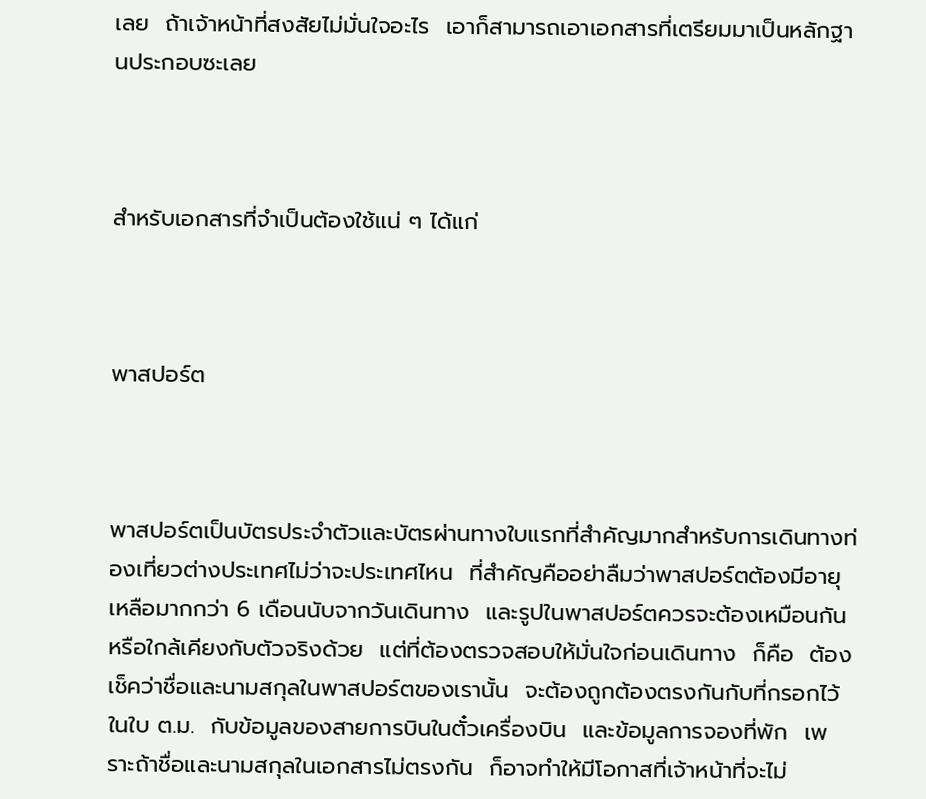เลย  ถ้าเจ้าหน้าที่สงสัยไม่มั่นใจอะไร  เอาก็สามารถเอาเอกสารที่เตรียมมาเป็นหลักฐานประกอบซะเลย



สำหรับเอกสารที่จำเป็นต้องใช้แน่ ๆ ได้แก่



พาสปอร์ต



พาสปอร์ตเป็นบัตรประจำตัวและบัตรผ่านทางใบแรกที่สำคัญมากสำหรับการเดินทางท่องเที่ยวต่างประเทศไม่ว่าจะประเทศไหน  ที่สำคัญคืออย่าลืมว่าพาสปอร์ตต้องมีอายุเหลือมากกว่า 6 เดือนนับจากวันเดินทาง  และรูปในพาสปอร์ตควรจะต้องเหมือนกันหรือใกล้เคียงกับตัวจริงด้วย  แต่ที่ต้องตรวจสอบให้มั่นใจก่อนเดินทาง  ก็คือ  ต้องเช็คว่าชื่อและนามสกุลในพาสปอร์ตของเรานั้น  จะต้องถูกต้องตรงกันกับที่กรอกไว้ในใบ ต.ม.  กับข้อมูลของสายการบินในตั๋วเครื่องบิน  และข้อมูลการจองที่พัก  เพราะถ้าชื่อและนามสกุลในเอกสารไม่ตรงกัน  ก็อาจทำให้มีโอกาสที่เจ้าหน้าที่จะไม่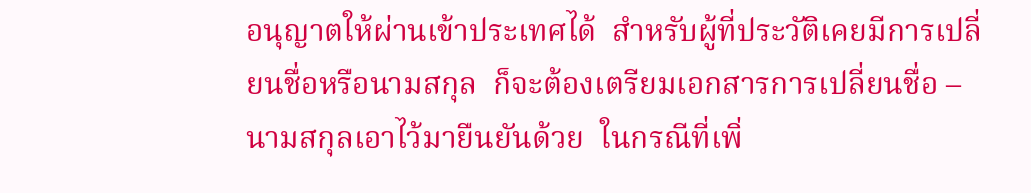อนุญาตให้ผ่านเข้าประเทศได้  สำหรับผู้ที่ประวัติเคยมีการเปลี่ยนชื่อหรือนามสกุล  ก็จะต้องเตรียมเอกสารการเปลี่ยนชื่อ – นามสกุลเอาไว้มายืนยันด้วย  ในกรณีที่เพิ่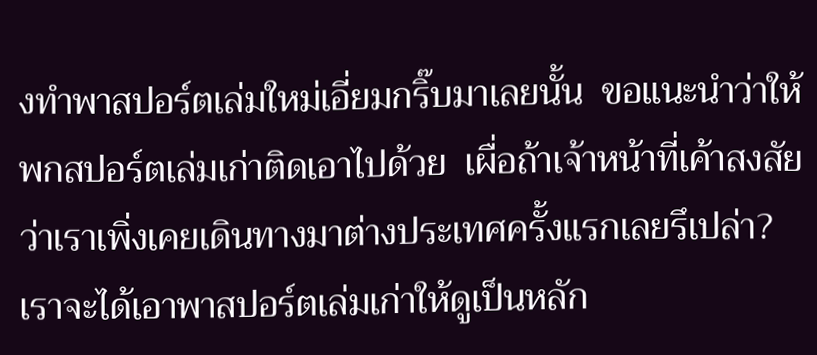งทำพาสปอร์ตเล่มใหม่เอี่ยมกริ๊บมาเลยนั้น  ขอแนะนำว่าให้พกสปอร์ตเล่มเก่าติดเอาไปด้วย  เผื่อถ้าเจ้าหน้าที่เค้าสงสัยว่าเราเพิ่งเคยเดินทางมาต่างประเทศครั้งแรกเลยรึเปล่า?  เราจะได้เอาพาสปอร์ตเล่มเก่าให้ดูเป็นหลัก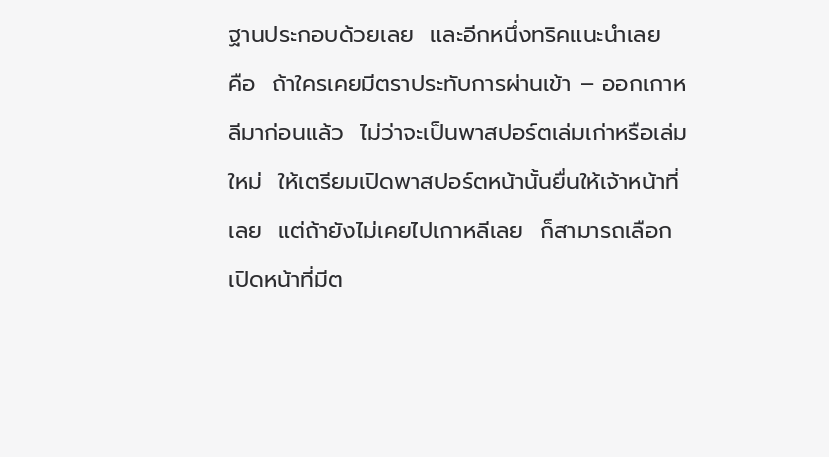ฐานประกอบด้วยเลย  และอีกหนึ่งทริคแนะนำเลย  คือ  ถ้าใครเคยมีตราประทับการผ่านเข้า – ออกเกาหลีมาก่อนแล้ว  ไม่ว่าจะเป็นพาสปอร์ตเล่มเก่าหรือเล่มใหม่  ให้เตรียมเปิดพาสปอร์ตหน้านั้นยื่นให้เจ้าหน้าที่เลย  แต่ถ้ายังไม่เคยไปเกาหลีเลย  ก็สามารถเลือกเปิดหน้าที่มีต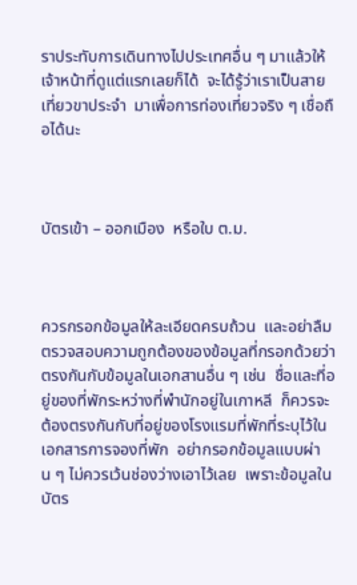ราประทับการเดินทางไปประเทศอื่น ๆ มาแล้วให้เจ้าหน้าที่ดูแต่แรกเลยก็ได้  จะได้รู้ว่าเราเป็นสายเที่ยวขาประจำ  มาเพื่อการท่องเที่ยวจริง ๆ เชื่อถือได้นะ



บัตรเข้า – ออกเมือง  หรือใบ ต.ม.



ควรกรอกข้อมูลให้ละเอียดครบถ้วน  และอย่าลืมตรวจสอบความถูกต้องของข้อมูลที่กรอกด้วยว่าตรงกันกับข้อมูลในเอกสานอื่น ๆ เช่น  ชื่อและที่อยู่ของที่พักระหว่างที่พำนักอยู่ในเกาหลี  ก็ควรจะต้องตรงกันกับที่อยู่ของโรงแรมที่พักที่ระบุไว้ในเอกสารการจองที่พัก  อย่ากรอกข้อมูลแบบผ่าน ๆ ไม่ควรเว้นช่องว่างเอาไว้เลย  เพราะข้อมูลในบัตร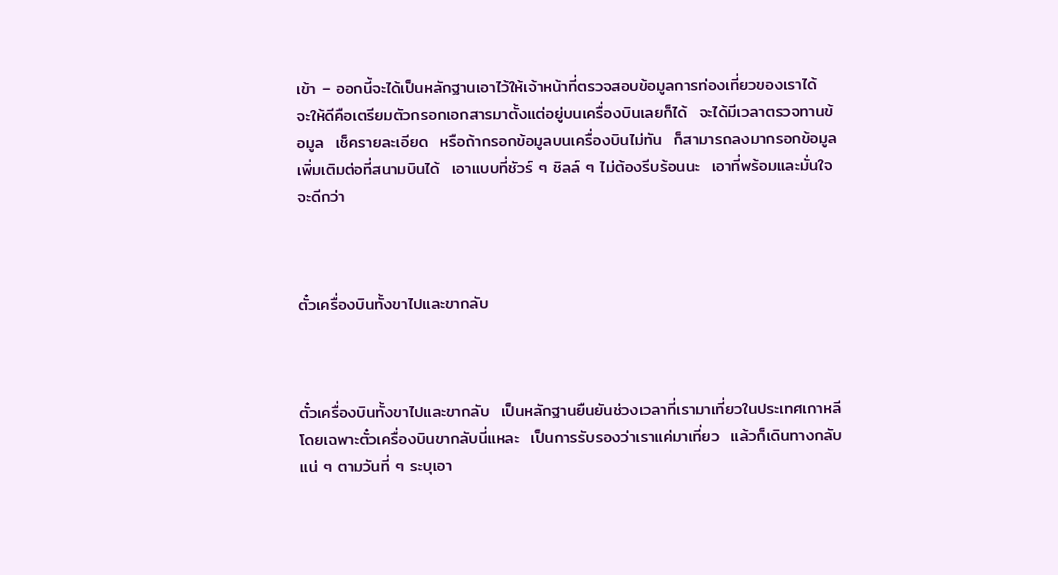เข้า – ออกนี้จะได้เป็นหลักฐานเอาไว้ให้เจ้าหน้าที่ตรวจสอบข้อมูลการท่องเที่ยวของเราได้  จะให้ดีคือเตรียมตัวกรอกเอกสารมาตั้งแต่อยู่บนเครื่องบินเลยก็ได้  จะได้มีเวลาตรวจทานข้อมูล  เช็ครายละเอียด  หรือถ้ากรอกข้อมูลบนเครื่องบินไม่ทัน  ก็สามารถลงมากรอกข้อมูลเพิ่มเติมต่อที่สนามบินได้  เอาแบบที่ชัวร์ ๆ ชิลล์ ๆ ไม่ต้องรีบร้อนนะ  เอาที่พร้อมและมั่นใจจะดีกว่า



ตั๋วเครื่องบินทั้งขาไปและขากลับ



ตั๋วเครื่องบินทั้งขาไปและขากลับ  เป็นหลักฐานยืนยันช่วงเวลาที่เรามาเที่ยวในประเทศเกาหลี  โดยเฉพาะตั๋วเครื่องบินขากลับนี่แหละ  เป็นการรับรองว่าเราแค่มาเที่ยว  แล้วก็เดินทางกลับแน่ ๆ ตามวันที่ ๆ ระบุเอา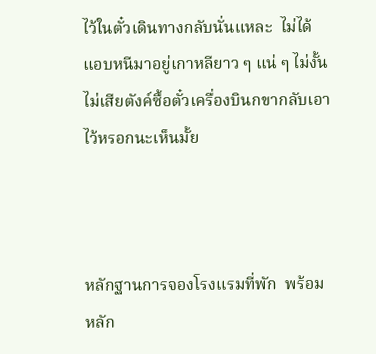ไว้ในตั๋วเดินทางกลับนั่นแหละ  ไม่ได้แอบหนีมาอยู่เกาหลียาว ๆ แน่ ๆ ไม่งั้นไม่เสียตังค์ซื้อตั๋วเครื่องบินกขากลับเอาไว้หรอกนะเห็นมั้ย



หลักฐานการจองโรงแรมที่พัก  พร้อมหลัก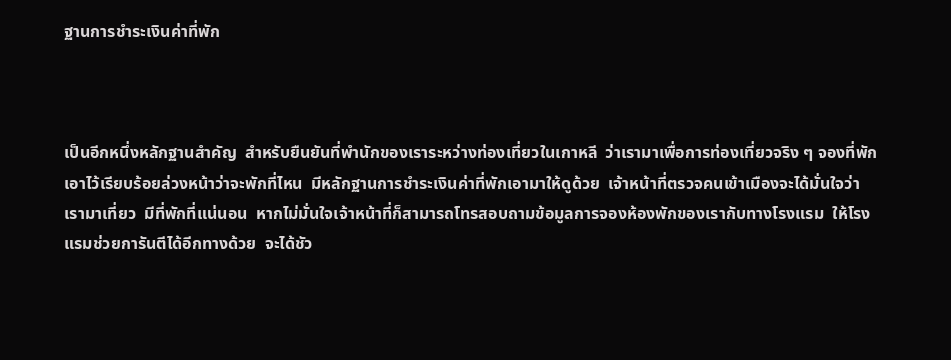ฐานการชำระเงินค่าที่พัก



เป็นอีกหนึ่งหลักฐานสำคัญ  สำหรับยืนยันที่พำนักของเราระหว่างท่องเที่ยวในเกาหลี  ว่าเรามาเพื่อการท่องเที่ยวจริง ๆ จองที่พักเอาไว้เรียบร้อยล่วงหน้าว่าจะพักที่ไหน  มีหลักฐานการชำระเงินค่าที่พักเอามาให้ดูด้วย  เจ้าหน้าที่ตรวจคนเข้าเมืองจะได้มั่นใจว่าเรามาเที่ยว  มีที่พักที่แน่นอน  หากไม่มั่นใจเจ้าหน้าที่ก็สามารถโทรสอบถามข้อมูลการจองห้องพักของเรากับทางโรงแรม  ให้โรงแรมช่วยการันตีได้อีกทางด้วย  จะได้ชัว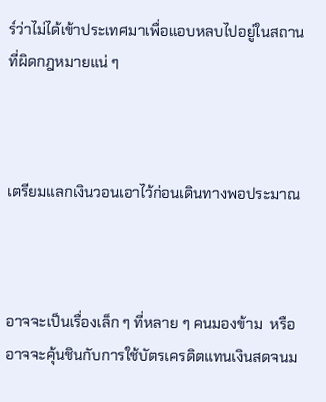ร์ว่าไม่ได้เข้าประเทศมาเพื่อแอบหลบไปอยู่ในสถานที่ผิดกฎหมายแน่ ๆ



เตรียมแลกเงินวอนเอาไว้ก่อนเดินทางพอประมาณ



อาจจะเป็นเรื่องเล็ก ๆ ที่หลาย ๆ คนมองข้าม  หรืออาจจะคุ้นชินกับการใช้บัตรเครดิตแทนเงินสดจนม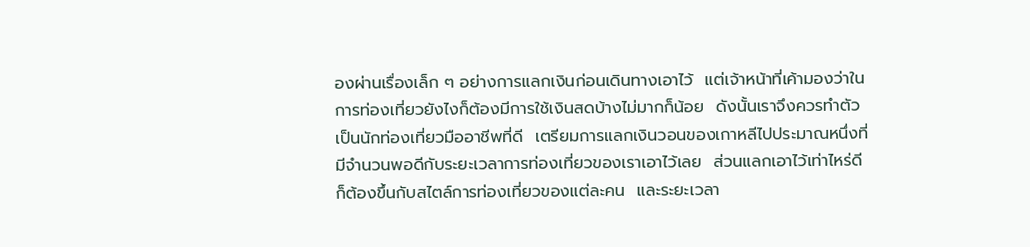องผ่านเรื่องเล็ก ๆ อย่างการแลกเงินก่อนเดินทางเอาไว้  แต่เจ้าหน้าที่เค้ามองว่าในการท่องเที่ยวยังไงก็ต้องมีการใช้เงินสดบ้างไม่มากก็น้อย  ดังนั้นเราจึงควรทำตัวเป็นนักท่องเที่ยวมืออาชีพที่ดี  เตรียมการแลกเงินวอนของเกาหลีไปประมาณหนึ่งที่มีจำนวนพอดีกับระยะเวลาการท่องเที่ยวของเราเอาไว้เลย  ส่วนแลกเอาไว้เท่าไหร่ดี  ก็ต้องขึ้นกับสไตล์การท่องเที่ยวของแต่ละคน  และระยะเวลา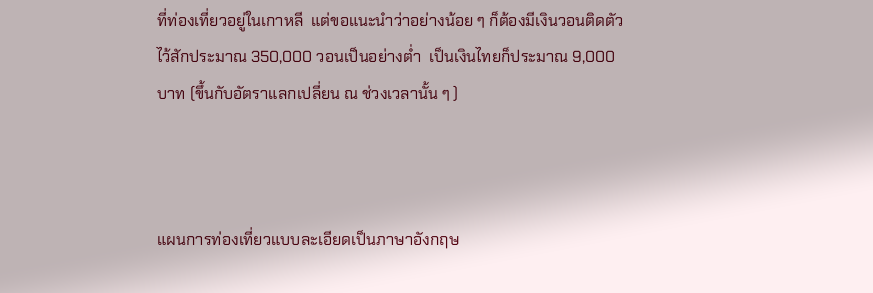ที่ท่องเที่ยวอยู่ในเกาหลี  แต่ขอแนะนำว่าอย่างน้อย ๆ ก็ต้องมีเงินวอนติดตัวไว้สักประมาณ 350,000 วอนเป็นอย่างต่ำ  เป็นเงินไทยก็ประมาณ 9,000 บาท (ขึ้นกับอัตราแลกเปลี่ยน ณ ช่วงเวลานั้น ๆ )



แผนการท่องเที่ยวแบบละเอียดเป็นภาษาอังกฤษ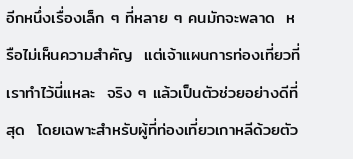อีกหนึ่งเรื่องเล็ก ๆ ที่หลาย ๆ คนมักจะพลาด  หรือไม่เห็นความสำคัญ  แต่เจ้าแผนการท่องเที่ยวที่เราทำไว้นี่แหละ  จริง ๆ แล้วเป็นตัวช่วยอย่างดีที่สุด  โดยเฉพาะสำหรับผู้ที่ท่องเที่ยวเกาหลีด้วยตัว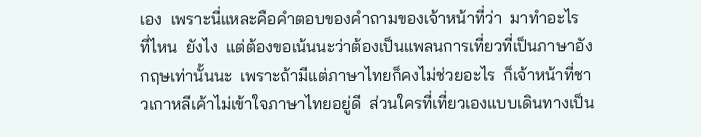เอง  เพราะนี่แหละคือคำตอบของคำถามของเจ้าหน้าที่ว่า  มาทำอะไร  ที่ไหน  ยังไง  แต่ต้องขอเน้นนะว่าต้องเป็นแพลนการเที่ยวที่เป็นภาษาอังกฤษเท่านั้นนะ  เพราะถ้ามีแต่ภาษาไทยก็คงไม่ช่วยอะไร  ก็เจ้าหน้าที่ชาวเกาหลีเค้าไม่เข้าใจภาษาไทยอยู่ดี  ส่วนใครที่เที่ยวเองแบบเดินทางเป็น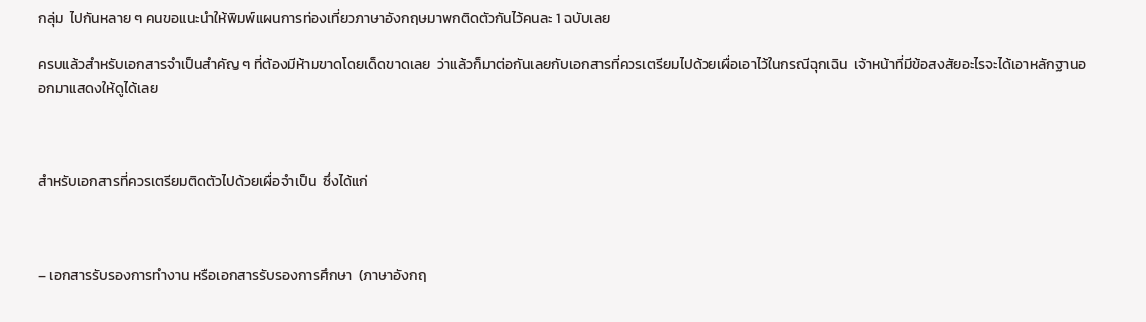กลุ่ม  ไปกันหลาย ๆ คนขอแนะนำให้พิมพ์แผนการท่องเที่ยวภาษาอังกฤษมาพกติดตัวกันไว้คนละ 1 ฉบับเลย

ครบแล้วสำหรับเอกสารจำเป็นสำคัญ ๆ ที่ต้องมีห้ามขาดโดยเด็ดขาดเลย  ว่าแล้วก็มาต่อกันเลยกับเอกสารที่ควรเตรียมไปด้วยเผื่อเอาไว้ในกรณีฉุกเฉิน  เจ้าหน้าที่มีข้อสงสัยอะไรจะได้เอาหลักฐานออกมาแสดงให้ดูได้เลย



สำหรับเอกสารที่ควรเตรียมติดตัวไปด้วยเผื่อจำเป็น  ซึ่งได้แก่



– เอกสารรับรองการทำงาน หรือเอกสารรับรองการศึกษา  (ภาษาอังกฤ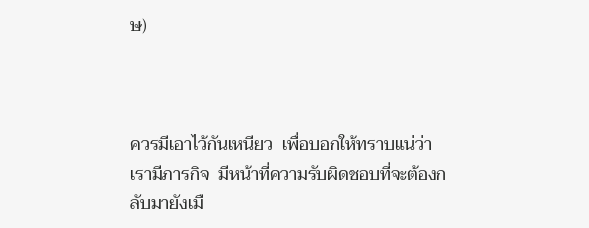ษ)



ควรมีเอาไว้กันเหนียว  เพื่อบอกให้ทราบแน่ว่า  เรามีภารกิจ  มีหน้าที่ความรับผิดชอบที่จะต้องกลับมายังเมื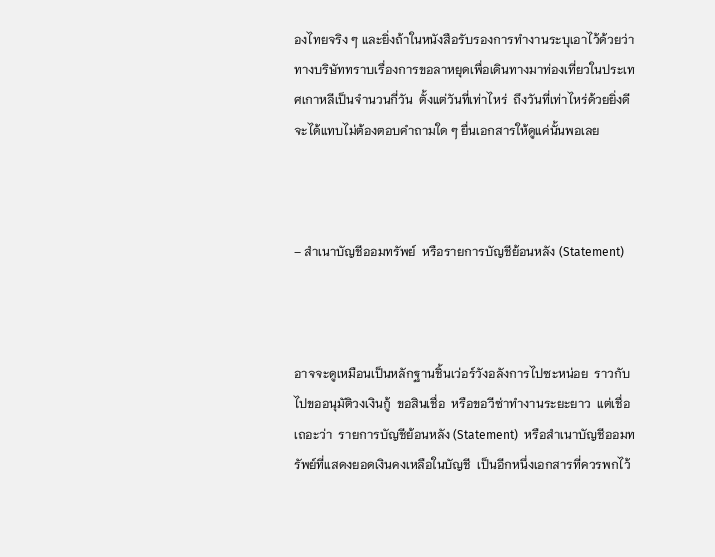องไทยจริง ๆ และยิ่งถ้าในหนังสือรับรองการทำงานระบุเอาไว้ด้วยว่า  ทางบริษัททราบเรื่องการขอลาหยุดเพื่อเดินทางมาท่องเที่ยวในประเทศเกาหลีเป็นจำนวนกี่วัน  ตั้งแต่วันที่เท่าไหร่  ถึงวันที่เท่าไหร่ด้วยยิ่งดี  จะได้แทบไม่ต้องตอบคำถามใด ๆ ยื่นเอกสารให้ดูแค่นั้นพอเลย



– สำเนาบัญชีออมทรัพย์  หรือรายการบัญชีย้อนหลัง (Statement)



อาจจะดูเหมือนเป็นหลักฐานชิ้นเว่อร์วังอลังการไปซะหน่อย  ราวกับไปขออนุมัติวงเงินกู้  ขอสินเชื่อ  หรือขอวีซ่าทำงานระยะยาว  แต่เชื่อเถอะว่า  รายการบัญชีย้อนหลัง (Statement)  หรือสำเนาบัญชีออมทรัพย์ที่แสดงยอดเงินคงเหลือในบัญชี  เป็นอีกหนึ่งเอกสารที่ควรพกไว้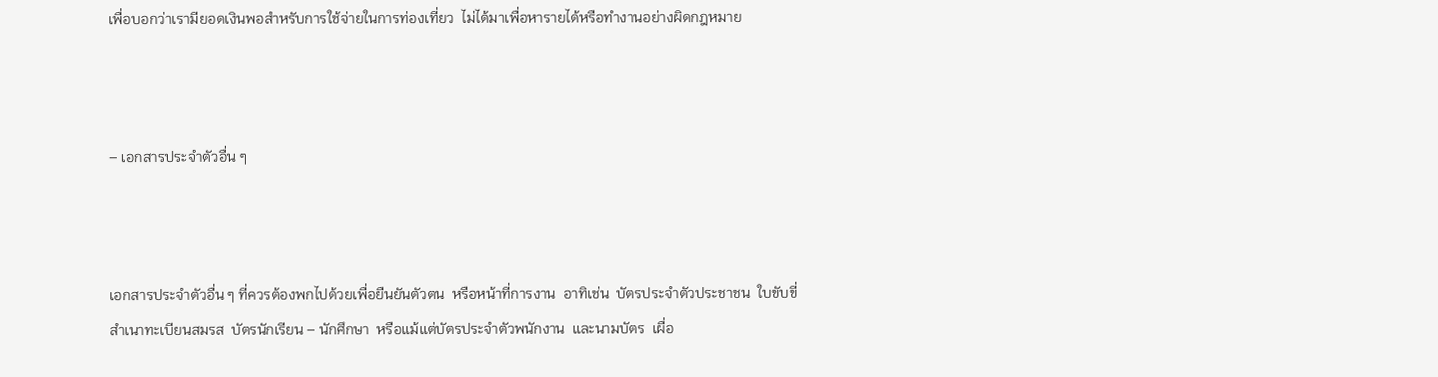เพื่อบอกว่าเรามียอดเงินพอสำหรับการใช้จ่ายในการท่องเที่ยว  ไม่ได้มาเพื่อหารายได้หรือทำงานอย่างผิดกฎหมาย



– เอกสารประจำตัวอื่น ๆ



เอกสารประจำตัวอื่น ๆ ที่ควรต้องพกไปด้วยเพื่อยืนยันตัวตน  หรือหน้าที่การงาน  อาทิเช่น  บัตรประจำตัวประชาชน  ใบขับขี่  สำเนาทะเบียนสมรส  บัตรนักเรียน – นักศึกษา  หรือแม้แต่บัตรประจำตัวพนักงาน  และนามบัตร  เผื่อ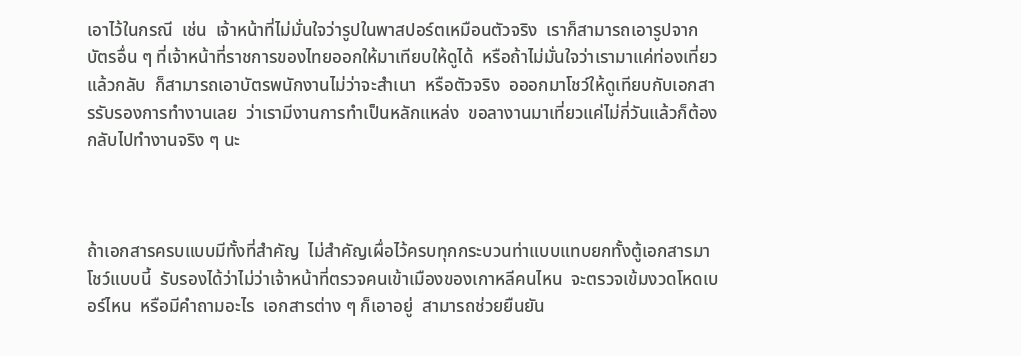เอาไว้ในกรณี  เช่น  เจ้าหน้าที่ไม่มั่นใจว่ารูปในพาสปอร์ตเหมือนตัวจริง  เราก็สามารถเอารูปจากบัตรอื่น ๆ ที่เจ้าหน้าที่ราชการของไทยออกให้มาเทียบให้ดูได้  หรือถ้าไม่มั่นใจว่าเรามาแค่ท่องเที่ยวแล้วกลับ  ก็สามารถเอาบัตรพนักงานไม่ว่าจะสำเนา  หรือตัวจริง  อออกมาโชว์ให้ดูเทียบกับเอกสารรับรองการทำงานเลย  ว่าเรามีงานการทำเป็นหลักแหล่ง  ขอลางานมาเที่ยวแค่ไม่กี่วันแล้วก็ต้องกลับไปทำงานจริง ๆ นะ



ถ้าเอกสารครบแบบมีทั้งที่สำคัญ  ไม่สำคัญเผื่อไว้ครบทุกกระบวนท่าแบบแทบยกทั้งตู้เอกสารมาโชว์แบบนี้  รับรองได้ว่าไม่ว่าเจ้าหน้าที่ตรวจคนเข้าเมืองของเกาหลีคนไหน  จะตรวจเข้มงวดโหดเบอร์ไหน  หรือมีคำถามอะไร  เอกสารต่าง ๆ ก็เอาอยู่  สามารถช่วยยืนยัน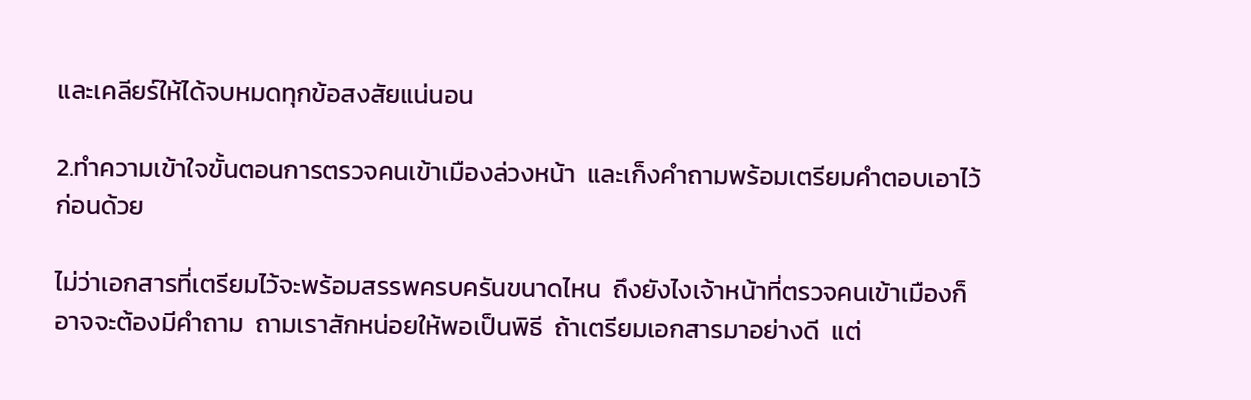และเคลียร์ให้ได้จบหมดทุกข้อสงสัยแน่นอน

2.ทำความเข้าใจขั้นตอนการตรวจคนเข้าเมืองล่วงหน้า  และเก็งคำถามพร้อมเตรียมคำตอบเอาไว้ก่อนด้วย

ไม่ว่าเอกสารที่เตรียมไว้จะพร้อมสรรพครบครันขนาดไหน  ถึงยังไงเจ้าหน้าที่ตรวจคนเข้าเมืองก็อาจจะต้องมีคำถาม  ถามเราสักหน่อยให้พอเป็นพิธี  ถ้าเตรียมเอกสารมาอย่างดี  แต่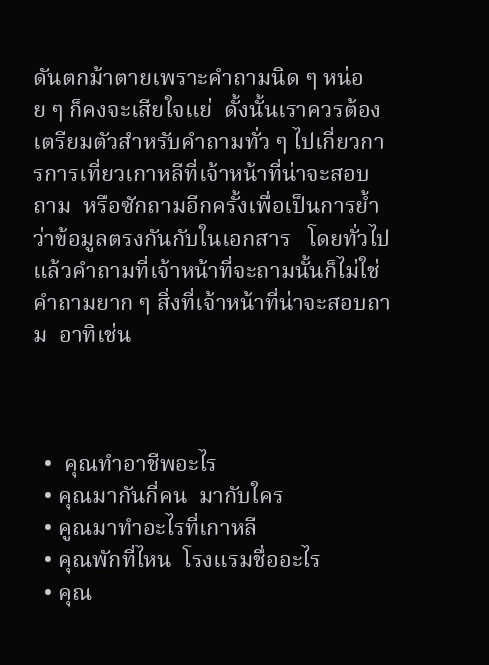ดันตกม้าตายเพราะคำถามนิด ๆ หน่อย ๆ ก็คงจะเสียใจแย่  ดั้งนั้นเราควรต้องเตรียมตัวสำหรับคำถามทั่ว ๆ ไปเกี่ยวการการเที่ยวเกาหลีที่เจ้าหน้าที่น่าจะสอบถาม  หรือซักถามอีกครั้งเพื่อเป็นการย้ำว่าข้อมูลตรงกันกับในเอกสาร   โดยทั่วไปแล้วคำถามที่เจ้าหน้าที่จะถามนั้นก็ไม่ใช่คำถามยาก ๆ สิ่งที่เจ้าหน้าที่น่าจะสอบถาม  อาทิเช่น



  •  คุณทำอาชีพอะไร
  • คุณมากันกี่คน  มากับใคร
  • คูณมาทำอะไรที่เกาหลี
  • คุณพักที่ไหน  โรงแรมชื่ออะไร
  • คุณ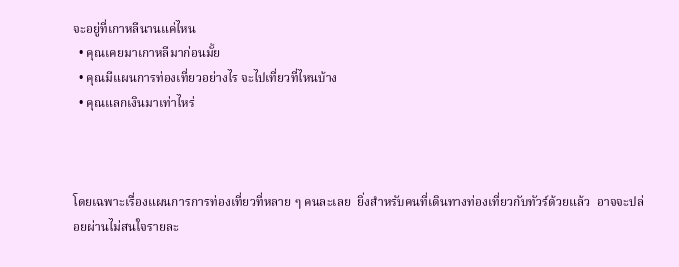จะอยู่ที่เกาหลีนานแค่ไหน
  • คุณเคยมาเกาหลีมาก่อนมั้ย
  • คุณมีแผนการท่องเที่ยวอย่างไร จะไปเที่ยวที่ไหนบ้าง
  • คุณแลกเงินมาเท่าไหร่



โดยเฉพาะเรื่องแผนการการท่องเที่ยวที่หลาย ๆ คนละเลย  ยิ่งสำหรับคนที่เดินทางท่องเที่ยวกับทัวร์ด้วยแล้ว  อาจจะปล่อยผ่านไม่สนใจรายละ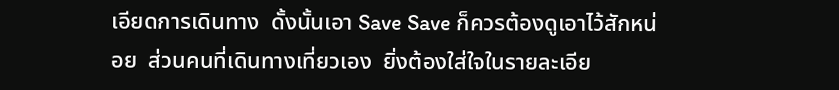เอียดการเดินทาง  ดั้งนั้นเอา Save Save ก็ควรต้องดูเอาไว้สักหน่อย  ส่วนคนที่เดินทางเที่ยวเอง  ยิ่งต้องใส่ใจในรายละเอีย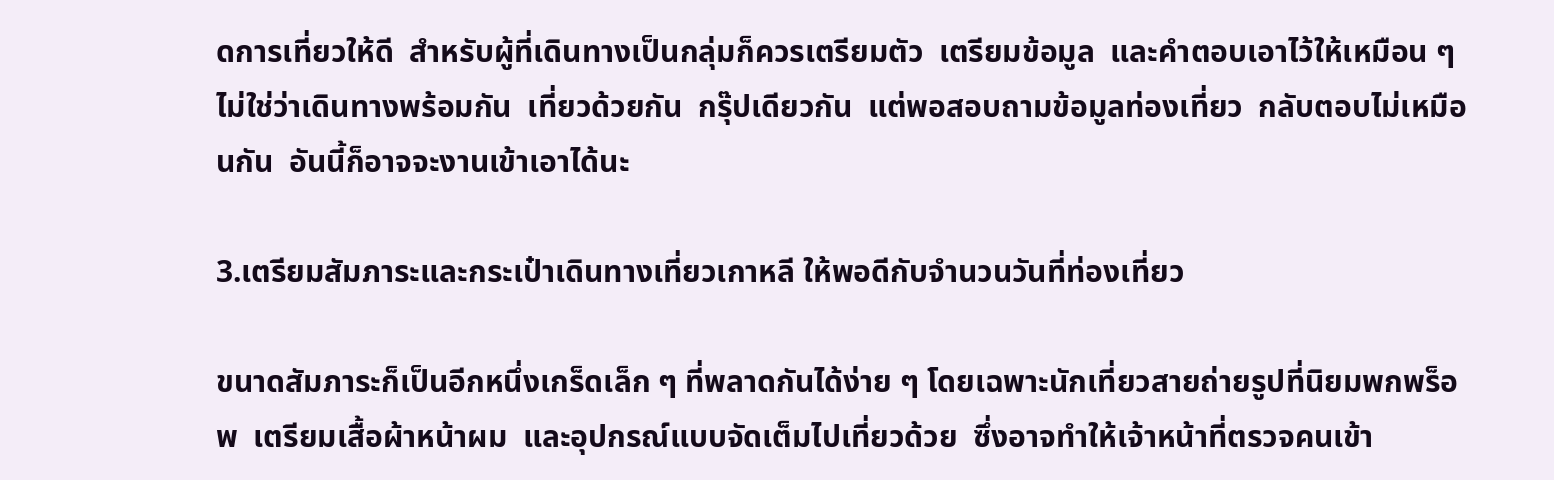ดการเที่ยวให้ดี  สำหรับผู้ที่เดินทางเป็นกลุ่มก็ควรเตรียมตัว  เตรียมข้อมูล  และคำตอบเอาไว้ให้เหมือน ๆ ไม่ใช่ว่าเดินทางพร้อมกัน  เที่ยวด้วยกัน  กรุ๊ปเดียวกัน  แต่พอสอบถามข้อมูลท่องเที่ยว  กลับตอบไม่เหมือนกัน  อันนี้ก็อาจจะงานเข้าเอาได้นะ

3.เตรียมสัมภาระและกระเป๋าเดินทางเที่ยวเกาหลี ให้พอดีกับจำนวนวันที่ท่องเที่ยว

ขนาดสัมภาระก็เป็นอีกหนึ่งเกร็ดเล็ก ๆ ที่พลาดกันได้ง่าย ๆ โดยเฉพาะนักเที่ยวสายถ่ายรูปที่นิยมพกพร็อพ  เตรียมเสื้อผ้าหน้าผม  และอุปกรณ์แบบจัดเต็มไปเที่ยวด้วย  ซึ่งอาจทำให้เจ้าหน้าที่ตรวจคนเข้า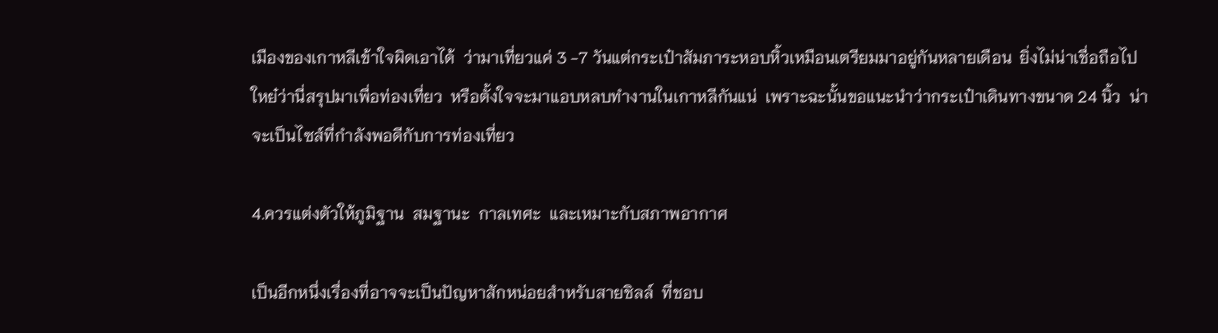เมืองของเกาหลีเข้าใจผิดเอาได้  ว่ามาเที่ยวแค่ 3 -7 วันแต่กระเป๋าสัมภาระหอบหิ้วเหมือนเตรียมมาอยู่กันหลายเดือน  ยิ่งไม่น่าเชื่อถือไปใหย๋ว่านี่สรุปมาเพื่อท่องเที่ยว  หรือตั้งใจจะมาแอบหลบทำงานในเกาหลีกันแน่  เพราะฉะนั้นขอแนะนำว่ากระเป๋าเดินทางขนาด 24 นิ้ว  น่าจะเป็นไซส์ที่กำลังพอดีกับการท่องเที่ยว

4.ควรแต่งตัวให้ภูมิฐาน  สมฐานะ  กาลเทศะ  และเหมาะกับสภาพอากาศ

เป็นอีกหนึ่งเรื่องที่อาจจะเป็นปัญหาสักหน่อยสำหรับสายชิลล์  ที่ชอบ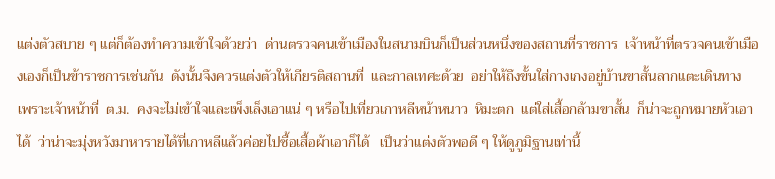แต่งตัวสบาย ๆ แต่ก็ต้องทำความเข้าใจด้วยว่า  ด่านตรวจคนเข้าเมืองในสนามบินก็เป็นส่วนหนึ่งของสถานที่ราชการ  เจ้าหน้าที่ตรวจคนเข้าเมืองเองก็เป็นข้าราชการเช่นกัน  ดังนั้นจึงควรแต่งตัวให้เกียรติสถานที่  และกาลเทศะด้วย  อย่าให้ถึงขั้นใส่กางเกงอยู่บ้านขาสั้นลากแตะเดินทาง  เพราะเจ้าหน้าที่  ต.ม.  คงจะไม่เข้าใจและเพ็งเล็งเอาแน่ ๆ หรือไปเที่ยวเกาหลีหน้าหนาว  หิมะตก  แต่ใส่เสื้อกล้ามขาสั้น  ก็น่าจะถูกหมายหัวเอาได้  ว่าน่าจะมุ่งหวังมาหารายได้ที่เกาหลีแล้วค่อยไปซื้อเสื้อผ้าเอาก็ได้   เป็นว่าแต่งตัวพอดี ๆ ให้ดูภูมิฐานเท่านี้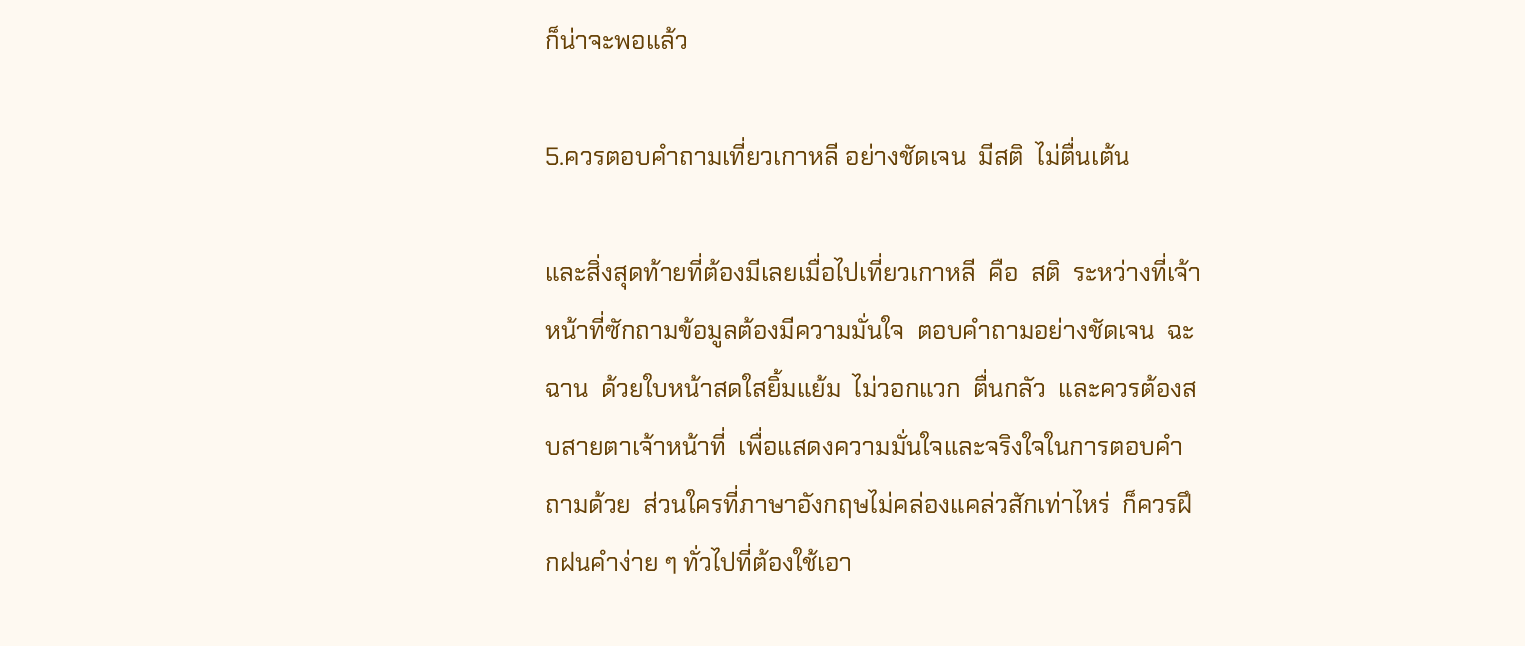ก็น่าจะพอแล้ว

5.ควรตอบคำถามเที่ยวเกาหลี อย่างชัดเจน  มีสติ  ไม่ตื่นเต้น

และสิ่งสุดท้ายที่ต้องมีเลยเมื่อไปเที่ยวเกาหลี  คือ  สติ  ระหว่างที่เจ้าหน้าที่ซักถามข้อมูลต้องมีความมั่นใจ  ตอบคำถามอย่างชัดเจน  ฉะฉาน  ด้วยใบหน้าสดใสยิ้มแย้ม  ไม่วอกแวก  ตื่นกลัว  และควรต้องสบสายตาเจ้าหน้าที่  เพื่อแสดงความมั่นใจและจริงใจในการตอบคำถามด้วย  ส่วนใครที่ภาษาอังกฤษไม่คล่องแคล่วสักเท่าไหร่  ก็ควรฝึกฝนคำง่าย ๆ ทั่วไปที่ต้องใช้เอา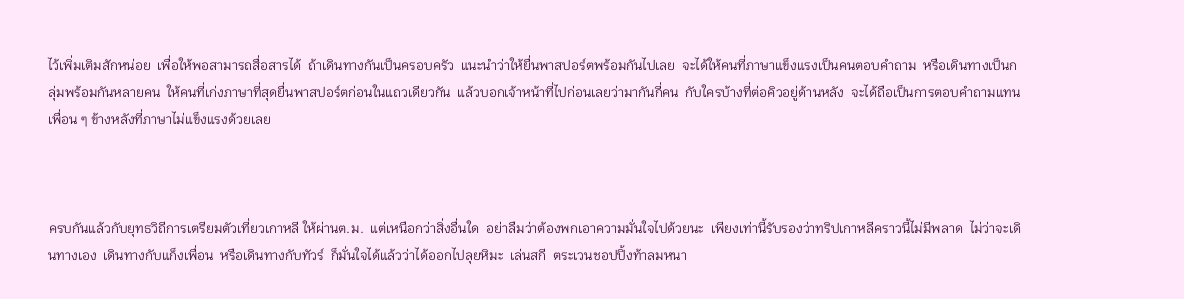ไว้เพิ่มเติมสักหน่อย  เพื่อให้พอสามารถสื่อสารได้  ถ้าเดินทางกันเป็นครอบครัว  แนะนำว่าให้ยื่นพาสปอร์ตพร้อมกันไปเลย  จะได้ให้คนที่ภาษาแข็งแรงเป็นคนตอบคำถาม  หรือเดินทางเป็นกลุ่มพร้อมกันหลายคน  ให้คนที่เก่งภาษาที่สุดยื่นพาสปอร์ตก่อนในแถวเดียวกัน  แล้วบอกเจ้าหน้าที่ไปก่อนเลยว่ามากันกี่คน  กับใครบ้างที่ต่อคิวอยู่ด้านหลัง  จะได้ถือเป็นการตอบคำถามแทนเพื่อน ๆ ข้างหลังที่ภาษาไม่แข็งแรงด้วยเลย



ครบกันแล้วกับยุทธวิถีการเตรียมตัวเที่ยวเกาหลี ให้ผ่านต.ม.  แต่เหนือกว่าสิ่งอื่นใด  อย่าลืมว่าต้องพกเอาความมั่นใจไปด้วยนะ  เพียงเท่านี้รับรองว่าทริปเกาหลีคราวนี้ไม่มีพลาด  ไม่ว่าจะเดินทางเอง  เดินทางกับแก็งเพื่อน  หรือเดินทางกับทัวร์  ก็มั่นใจได้แล้วว่าได้ออกไปลุยหิมะ  เล่นสกี  ตระเวนชอปปิ้งท้าลมหนา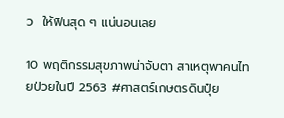ว  ให้ฟินสุด ๆ แน่นอนเลย

10 พฤติกรรมสุขภาพน่าจับตา สาเหตุพาคนไทยป่วยในปี 2563 #ศาสตร์เกษตรดินปุ๋ย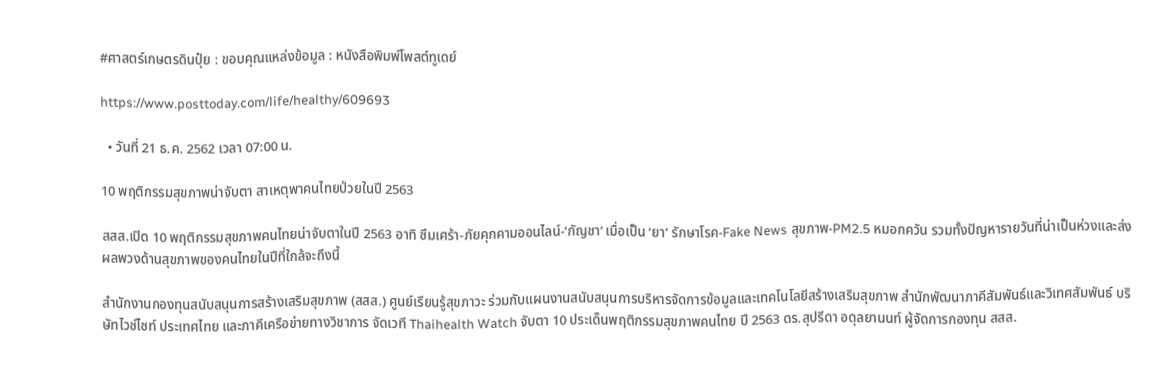#ศาสตร์เกษตรดินปุ๋ย : ขอบคุณแหล่งข้อมูล : หนังสือพิมพ์โพสต์ทูเดย์

https://www.posttoday.com/life/healthy/609693

  • วันที่ 21 ธ.ค. 2562 เวลา 07:00 น.

10 พฤติกรรมสุขภาพน่าจับตา สาเหตุพาคนไทยป่วยในปี 2563

สสส.เปิด 10 พฤติกรรมสุขภาพคนไทยน่าจับตาในปี 2563 อาทิ ซึมเศร้า-ภัยคุกคามออนไลน์-‘กัญชา’ เมื่อเป็น ‘ยา’ รักษาโรค-Fake News สุขภาพ-PM2.5 หมอกควัน รวมทั้งปัญหารายวันที่น่าเป็นห่วงและส่งผลพวงด้านสุขภาพของคนไทยในปีที่ใกล้จะถึงนี้

สำนักงานกองทุนสนับสนุนการสร้างเสริมสุขภาพ (สสส.) ศูนย์เรียนรู้สุขภาวะ ร่วมกับแผนงานสนับสนุนการบริหารจัดการข้อมูลและเทคโนโลยีสร้างเสริมสุขภาพ สำนักพัฒนาภาคีสัมพันธ์และวิเทศสัมพันธ์ บริษัทไวซ์ไซท์ ประเทศไทย และภาคีเครือข่ายทางวิชาการ จัดเวที Thaihealth Watch จับตา 10 ประเด็นพฤติกรรมสุขภาพคนไทย ปี 2563 ดร.สุปรีดา อดุลยานนท์ ผู้จัดการกองทุน สสส.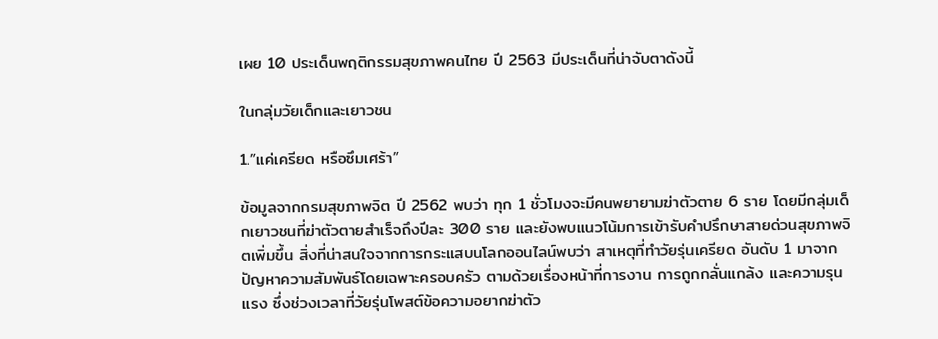เผย 10 ประเด็นพฤติกรรมสุขภาพคนไทย ปี 2563 มีประเด็นที่น่าจับตาดังนี้

ในกลุ่มวัยเด็กและเยาวชน

1.”แค่เครียด หรือซึมเศร้า”

ข้อมูลจากกรมสุขภาพจิต ปี 2562 พบว่า ทุก 1 ชั่วโมงจะมีคนพยายามฆ่าตัวตาย 6 ราย โดยมีกลุ่มเด็กเยาวชนที่ฆ่าตัวตายสำเร็จถึงปีละ 300 ราย และยังพบแนวโน้มการเข้ารับคำปรึกษาสายด่วนสุขภาพจิตเพิ่มขึ้น สิ่งที่น่าสนใจจากการกระแสบนโลกออนไลน์พบว่า สาเหตุที่ทำวัยรุ่นเครียด อันดับ 1 มาจากปัญหาความสัมพันธ์โดยเฉพาะครอบครัว ตามด้วยเรื่องหน้าที่การงาน การถูกกลั่นแกล้ง และความรุนแรง ซึ่งช่วงเวลาที่วัยรุ่นโพสต์ข้อความอยากฆ่าตัว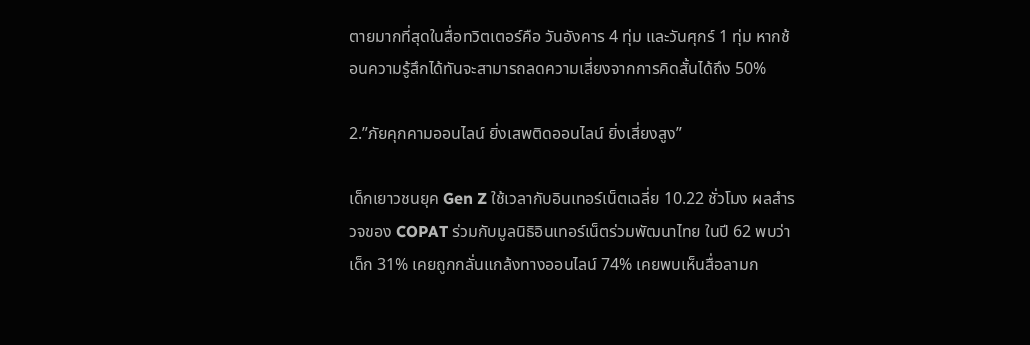ตายมากที่สุดในสื่อทวิตเตอร์คือ วันอังคาร 4 ทุ่ม และวันศุกร์ 1 ทุ่ม หากช้อนความรู้สึกได้ทันจะสามารถลดความเสี่ยงจากการคิดสั้นได้ถึง 50%

2.”ภัยคุกคามออนไลน์ ยิ่งเสพติดออนไลน์ ยิ่งเสี่ยงสูง”

เด็กเยาวชนยุค Gen Z ใช้เวลากับอินเทอร์เน็ตเฉลี่ย 10.22 ชั่วโมง ผลสำรวจของ COPAT ร่วมกับมูลนิธิอินเทอร์เน็ตร่วมพัฒนาไทย ในปี 62 พบว่า เด็ก 31% เคยถูกกลั่นแกล้งทางออนไลน์ 74% เคยพบเห็นสื่อลามก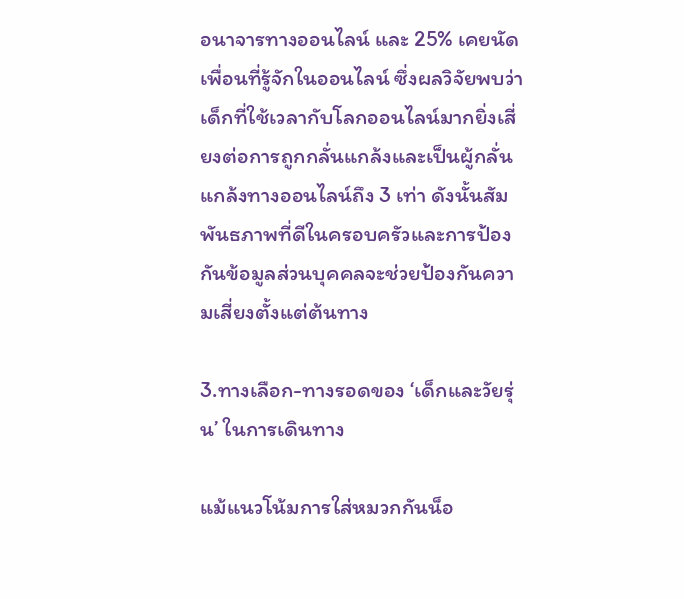อนาจารทางออนไลน์ และ 25% เคยนัดเพื่อนที่รู้จักในออนไลน์ ซึ่งผลวิจัยพบว่า เด็กที่ใช้เวลากับโลกออนไลน์มากยิ่งเสี่ยงต่อการถูกกลั่นแกล้งและเป็นผู้กลั่นแกล้งทางออนไลน์ถึง 3 เท่า ดังนั้นสัมพันธภาพที่ดีในครอบครัวและการป้องกันข้อมูลส่วนบุคคลจะช่วยป้องกันความเสี่ยงตั้งแต่ต้นทาง

3.ทางเลือก-ทางรอดของ ‘เด็กและวัยรุ่น’ ในการเดินทาง

แม้แนวโน้มการใส่หมวกกันน็อ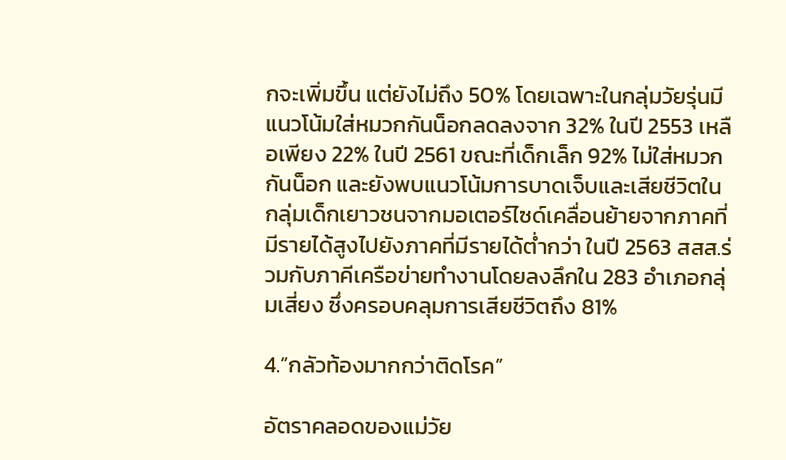กจะเพิ่มขึ้น แต่ยังไม่ถึง 50% โดยเฉพาะในกลุ่มวัยรุ่นมีแนวโน้มใส่หมวกกันน็อกลดลงจาก 32% ในปี 2553 เหลือเพียง 22% ในปี 2561 ขณะที่เด็กเล็ก 92% ไม่ใส่หมวกกันน็อก และยังพบแนวโน้มการบาดเจ็บและเสียชีวิตในกลุ่มเด็กเยาวชนจากมอเตอร์ไซด์เคลื่อนย้ายจากภาคที่มีรายได้สูงไปยังภาคที่มีรายได้ต่ำกว่า ในปี 2563 สสส.ร่วมกับภาคีเครือข่ายทำงานโดยลงลึกใน 283 อำเภอกลุ่มเสี่ยง ซึ่งครอบคลุมการเสียชีวิตถึง 81%

4.”กลัวท้องมากกว่าติดโรค”

อัตราคลอดของแม่วัย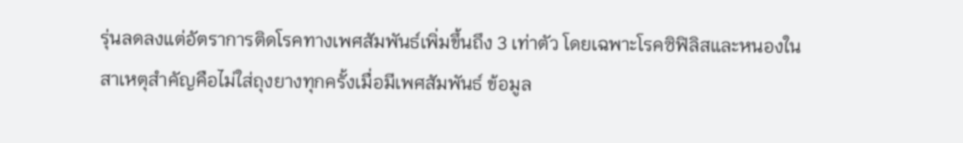รุ่นลดลงแต่อัตราการติดโรคทางเพศสัมพันธ์เพิ่มขึ้นถึง 3 เท่าตัว โดยเฉพาะโรคซิฟิลิสและหนองใน สาเหตุสำคัญคือไม่ใส่ถุงยางทุกครั้งเมื่อมีเพศสัมพันธ์ ข้อมูล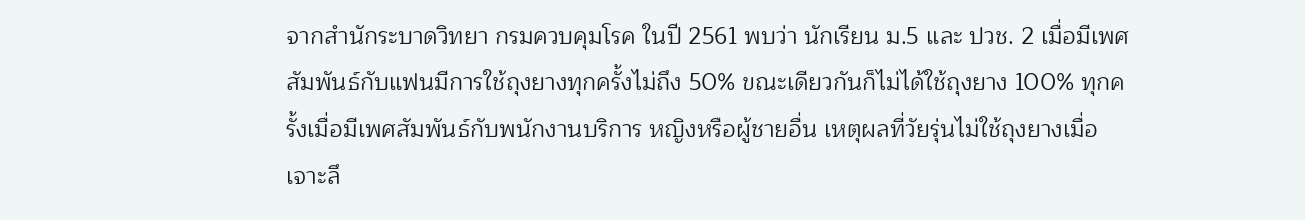จากสำนักระบาดวิทยา กรมควบคุมโรค ในปี 2561 พบว่า นักเรียน ม.5 และ ปวช. 2 เมื่อมีเพศสัมพันธ์กับแฟนมีการใช้ถุงยางทุกครั้งไม่ถึง 50% ขณะเดียวกันก็ไม่ได้ใช้ถุงยาง 100% ทุกครั้งเมื่อมีเพศสัมพันธ์กับพนักงานบริการ หญิงหรือผู้ชายอื่น เหตุผลที่วัยรุ่นไม่ใช้ถุงยางเมื่อเจาะลึ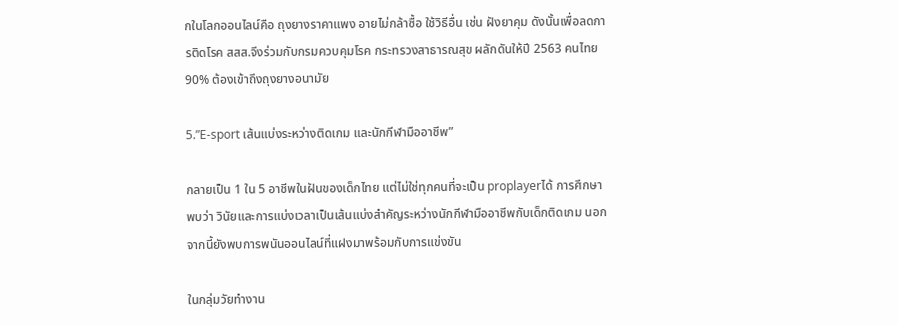กในโลกออนไลน์คือ ถุงยางราคาแพง อายไม่กล้าซื้อ ใช้วิธีอื่น เช่น ฝังยาคุม ดังนั้นเพื่อลดการติดโรค สสส.จึงร่วมกับกรมควบคุมโรค กระทรวงสาธารณสุข ผลักดันให้ปี 2563 คนไทย 90% ต้องเข้าถึงถุงยางอนามัย

5.”E-sport เส้นแบ่งระหว่างติดเกม และนักกีฬามืออาชีพ”

กลายเป็น 1 ใน 5 อาชีพในฝันของเด็กไทย แต่ไม่ใช่ทุกคนที่จะเป็น proplayerได้ การศึกษาพบว่า วินัยและการแบ่งเวลาเป็นเส้นแบ่งสำคัญระหว่างนักกีฬามืออาชีพกับเด็กติดเกม นอกจากนี้ยังพบการพนันออนไลน์ที่แฝงมาพร้อมกับการแข่งขัน

ในกลุ่มวัยทำงาน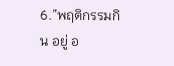6.”พฤติกรรมกิน อยู่ อ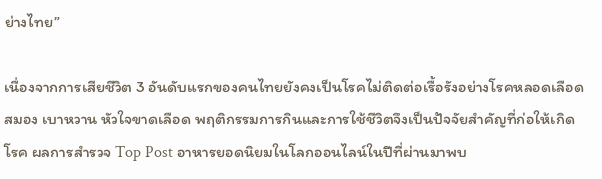ย่างไทย”

เนื่องจากการเสียชีวิต 3 อันดับแรกของคนไทยยังคงเป็นโรคไม่ติดต่อเรื้อรังอย่างโรคหลอดเลือดสมอง เบาหวาน หัวใจขาดเลือด พฤติกรรมการกินและการใช้ชีวิตจึงเป็นปัจจัยสำคัญที่ก่อให้เกิดโรค ผลการสำรวจ Top Post อาหารยอดนิยมในโลกออนไลน์ในปีที่ผ่านมาพบ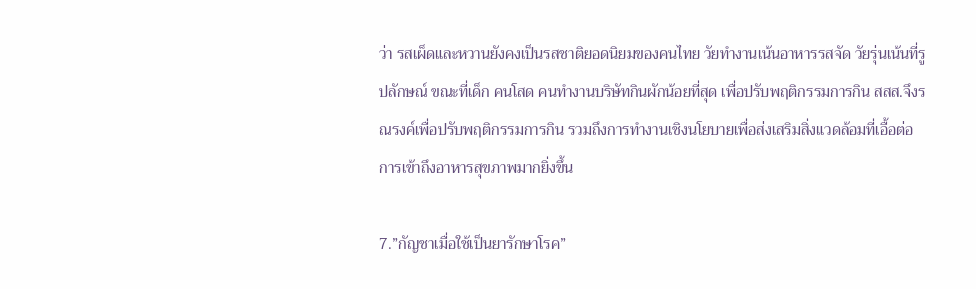ว่า รสเผ็ดและหวานยังคงเป็นรสชาติยอดนิยมของคนไทย วัยทำงานเน้นอาหารรสจัด วัยรุ่นเน้นที่รูปลักษณ์ ขณะที่เด็ก คนโสด คนทำงานบริษัทกินผักน้อยที่สุด เพื่อปรับพฤติกรรมการกิน สสส.จึงรณรงค์เพื่อปรับพฤติกรรมการกิน รวมถึงการทำงานเชิงนโยบายเพื่อส่งเสริมสิ่งแวดล้อมที่เอื้อต่อการเข้าถึงอาหารสุขภาพมากยิ่งขึ้น

7.”กัญชาเมื่อใช้เป็นยารักษาโรค”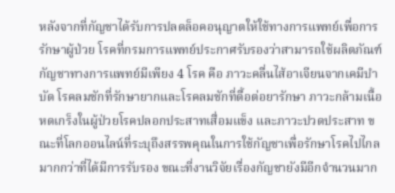หลังจากที่กัญชาได้รับการปลดล็อคอนุญาตให้ใช้ทางการแพทย์เพื่อการรักษาผู้ป่วย โรคที่กรมการแพทย์ประกาศรับรองว่าสามารถใช้ผลิตภัณฑ์กัญชาทางการแพทย์มีเพียง 4 โรค คือ ภาวะคลื่นไส้อาเจียนจากเคมีบำบัด โรคลมชักที่รักษายากและโรคลมชักที่ดื้อต่อยารักษา ภาวะกล้ามเนื้อหดเกร็งในผู้ป่วยโรคปลอกประสาทเสื่อมแข็ง และภาวะปวดประสาท ขณะที่โลกออนไลน์ที่ระบุถึงสรรพคุณในการใช้กัญชาเพื่อรักษาโรคไปไกลมากกว่าที่ได้มีการรับรอง ขณะที่งานวิจัยเรื่องกัญชายังมีอีกจำนวนมาก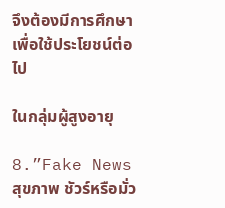จึงต้องมีการศึกษาเพื่อใช้ประโยชน์ต่อไป

ในกลุ่มผู้สูงอายุ

8.”Fake News สุขภาพ ชัวร์หรือมั่ว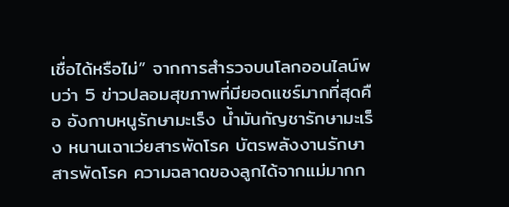เชื่อได้หรือไม่” จากการสำรวจบนโลกออนไลน์พบว่า 5 ข่าวปลอมสุขภาพที่มียอดแชร์มากที่สุดคือ อังกาบหนูรักษามะเร็ง น้ำมันกัญชารักษามะเร็ง หนานเฉาเว่ยสารพัดโรค บัตรพลังงานรักษาสารพัดโรค ความฉลาดของลูกได้จากแม่มากก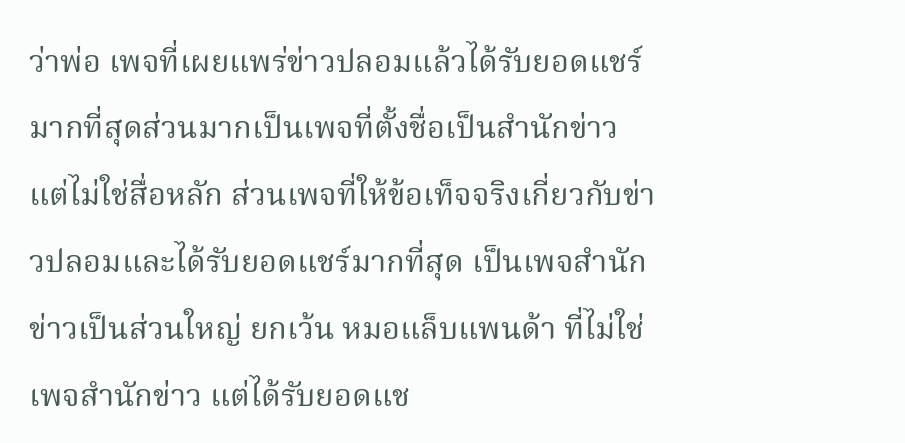ว่าพ่อ เพจที่เผยแพร่ข่าวปลอมแล้วได้รับยอดแชร์มากที่สุดส่วนมากเป็นเพจที่ตั้งชื่อเป็นสำนักข่าว แต่ไม่ใช่สื่อหลัก ส่วนเพจที่ให้ข้อเท็จจริงเกี่ยวกับข่าวปลอมและได้รับยอดแชร์มากที่สุด เป็นเพจสำนักข่าวเป็นส่วนใหญ่ ยกเว้น หมอแล็บแพนด้า ที่ไม่ใช่เพจสำนักข่าว แต่ได้รับยอดแช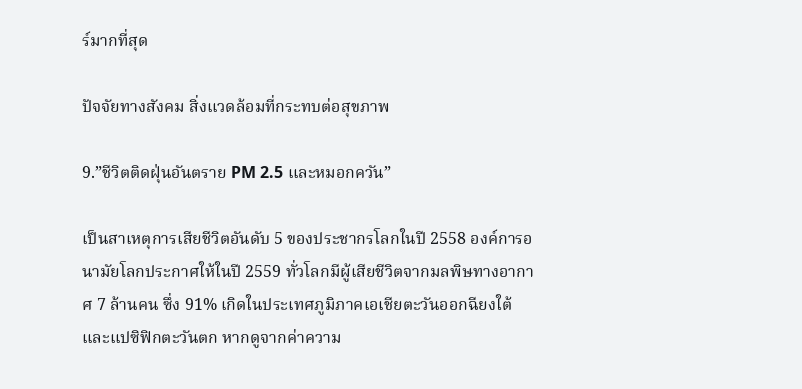ร์มากที่สุด

ปัจจัยทางสังคม สิ่งแวดล้อมที่กระทบต่อสุขภาพ

9.”ชีวิตติดฝุ่นอันตราย PM 2.5 และหมอกควัน”

เป็นสาเหตุการเสียชีวิตอันดับ 5 ของประชากรโลกในปี 2558 องค์การอนามัยโลกประกาศให้ในปี 2559 ทั่วโลกมีผู้เสียชีวิตจากมลพิษทางอากาศ 7 ล้านคน ซึ่ง 91% เกิดในประเทศภูมิภาคเอเชียตะวันออกฉียงใต้และแปซิฟิกตะวันตก หากดูจากค่าความ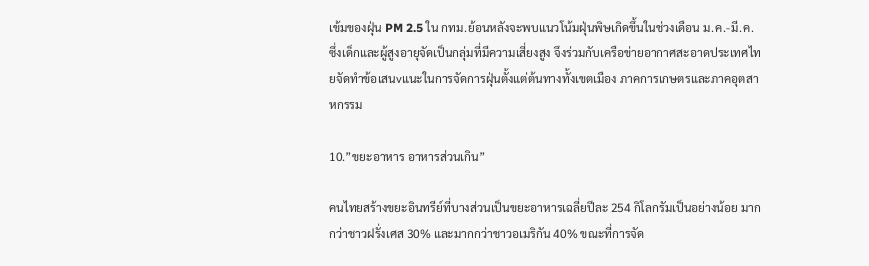เข้มของฝุ่น PM 2.5 ใน กทม.ย้อนหลังจะพบแนวโน้มฝุ่นพิษเกิดขึ้นในช่วงเดือน ม.ค.-มี.ค. ซึ่งเด็กและผู้สูงอายุจัดเป็นกลุ่มที่มีความเสี่ยงสูง จึงร่วมกับเครือข่ายอากาศสะอาดประเทศไทยจัดทำข้อเสนvแนะในการจัดการฝุ่นตั้งแต่ต้นทางทั้งเขตเมือง ภาคการเกษตรและภาคอุตสาหกรรม

10.”ขยะอาหาร อาหารส่วนเกิน”

คนไทยสร้างขยะอินทรีย์ที่บางส่วนเป็นขยะอาหารเฉลี่ยปีละ 254 กิโลกรัมเป็นอย่างน้อย มากกว่าชาวฝรั่งเศส 30% และมากกว่าชาวอเมริกัน 40% ขณะที่การจัด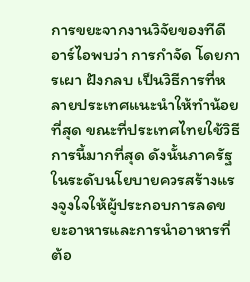การขยะจากงานวิจัยของทีดีอาร์ไอพบว่า การกำจัด โดยการเผา ฝังกลบ เป็นวิธีการที่หลายประเทศแนะนำให้ทำน้อยที่สุด ขณะที่ประเทศไทยใช้วิธีการนี้มากที่สุด ดังนั้นภาครัฐ ในระดับนโยบายควรสร้างแรงจูงใจให้ผู้ประกอบการลดขยะอาหารและการนำอาหารที่ต้อ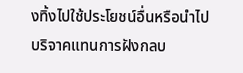งทิ้งไปใช้ประโยชน์อื่นหรือนำไปบริจาคแทนการฝังกลบ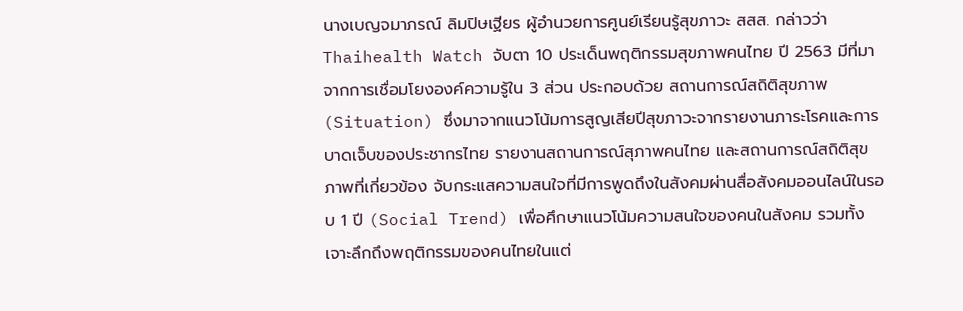นางเบญจมาภรณ์ ลิมปิษเฐียร ผู้อำนวยการศูนย์เรียนรู้สุขภาวะ สสส. กล่าวว่า Thaihealth Watch จับตา 10 ประเด็นพฤติกรรมสุขภาพคนไทย ปี 2563 มีที่มาจากการเชื่อมโยงองค์ความรู้ใน 3 ส่วน ประกอบด้วย สถานการณ์สถิติสุขภาพ (Situation) ซึ่งมาจากแนวโน้มการสูญเสียปีสุขภาวะจากรายงานภาระโรคและการบาดเจ็บของประชากรไทย รายงานสถานการณ์สุภาพคนไทย และสถานการณ์สถิติสุขภาพที่เกี่ยวข้อง จับกระแสความสนใจที่มีการพูดถึงในสังคมผ่านสื่อสังคมออนไลน์ในรอบ 1 ปี (Social Trend) เพื่อศึกษาแนวโน้มความสนใจของคนในสังคม รวมทั้งเจาะลึกถึงพฤติกรรมของคนไทยในแต่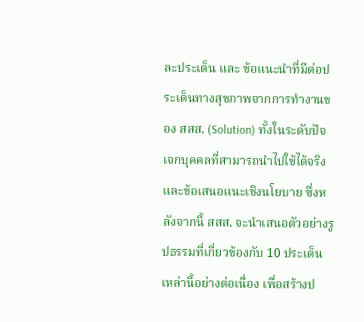ละประเด็น และ ข้อแนะนำที่มีต่อประเด็นทางสุขภาพจากการทำงานของ สสส. (Solution) ทั้งในระดับปัจเจกบุคคลที่สามารถนำไปใช้ได้จริงและข้อเสนอแนะเชิงนโยบาย ซึ่งหลังจากนี้ สสส. จะนำเสนอตัวอย่างรูปธรรมที่เกี่ยวข้องกับ 10 ประเด็นเหล่านี้อย่างต่อเนื่อง เพื่อสร้างป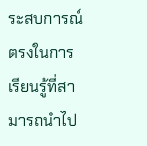ระสบการณ์ตรงในการเรียนรู้ที่สามารถนำไป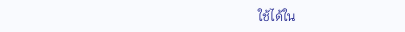ใช้ได้ใน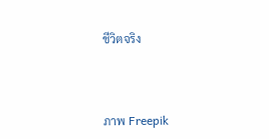ชีวิตจริง



ภาพ Freepik